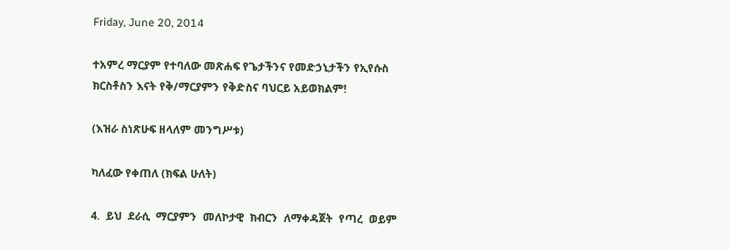Friday, June 20, 2014

ተአምረ ማርያም የተባለው መጽሐፍ የጌታችንና የመድኃኒታችን የኢየሱስ ክርስቶስን እናት የቅ/ማርያምን የቅድስና ባህርይ አይወክልም!

(እዝራ ስነጽሁፍ ዘላለም መንግሥቱ)

ካለፈው የቀጠለ (ክፍል ሁለት)

4.  ይህ  ደራሲ  ማርያምን  መለኮታዊ  ክብርን  ለማቀዳጀት  የጣረ  ወይም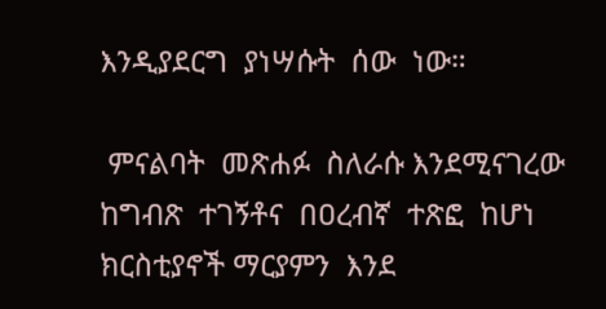እንዲያደርግ  ያነሣሱት  ሰው  ነው።

 ምናልባት  መጽሐፉ  ስለራሱ እንደሚናገረው  ከግብጽ  ተገኝቶና  በዐረብኛ  ተጽፎ  ከሆነ  ክርስቲያኖች ማርያምን  እንደ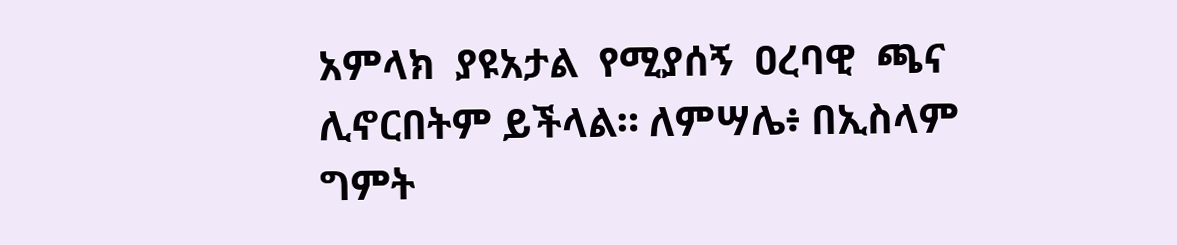አምላክ  ያዩአታል  የሚያሰኝ  ዐረባዊ  ጫና  ሊኖርበትም ይችላል። ለምሣሌ፥ በኢስላም ግምት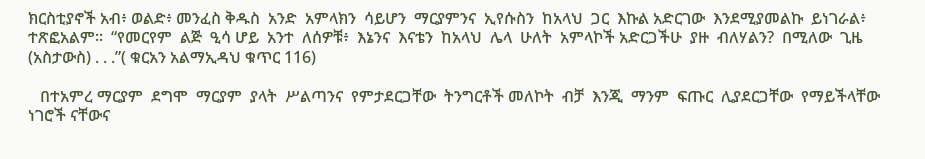ክርስቲያኖች አብ፥ ወልድ፥ መንፈስ ቅዱስ  አንድ  አምላክን  ሳይሆን  ማርያምንና  ኢየሱስን  ከአላህ  ጋር  እኩል አድርገው  እንደሚያመልኩ  ይነገራል፥  ተጽፎአልም።  “የመርየም  ልጅ  ዒሳ ሆይ  አንተ  ለሰዎቹ፥  እኔንና  እናቴን  ከአላህ  ሌላ  ሁለት  አምላኮች አድርጋችሁ  ያዙ  ብለሃልን?  በሚለው  ጊዜ  (አስታውስ) . . .”( ቁርአን አልማኢዳህ ቁጥር 116)

   በተአምረ ማርያም  ደግሞ  ማርያም  ያላት  ሥልጣንና  የምታደርጋቸው  ትንግርቶች መለኮት  ብቻ  እንጂ  ማንም  ፍጡር  ሊያደርጋቸው  የማይችላቸው  ነገሮች ናቸውና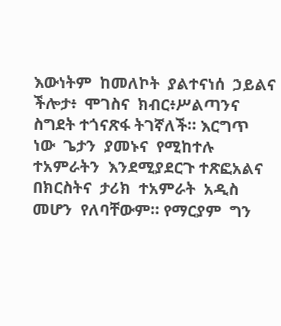እውነትም  ከመለኮት  ያልተናነሰ  ኃይልና  ችሎታ፥  ሞገስና  ክብር፥ሥልጣንና ስግደት ተጎናጽፋ ትገኛለች። እርግጥ  ነው  ጌታን  ያመኑና  የሚከተሉ  ተአምራትን  እንደሚያደርጉ ተጽፎአልና  በክርስትና  ታሪክ  ተአምራት  አዲስ  መሆን  የለባቸውም። የማርያም  ግን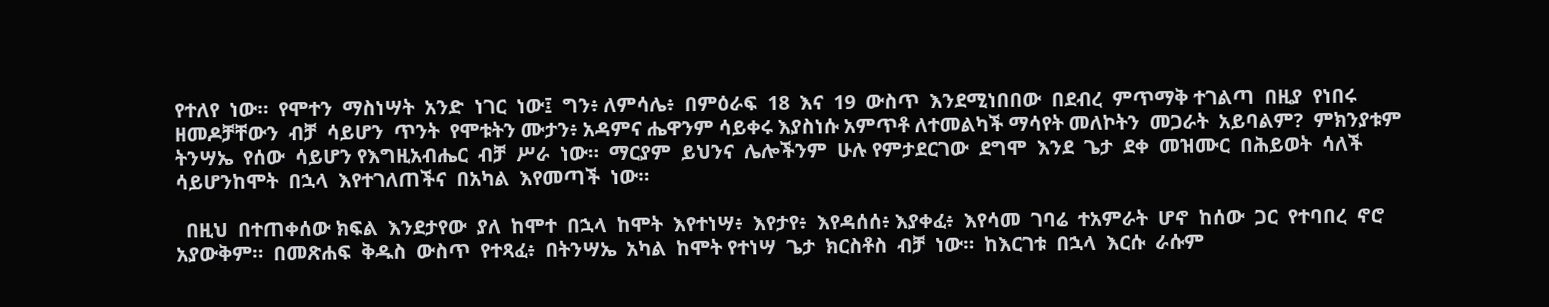የተለየ  ነው።  የሞተን  ማስነሣት  አንድ  ነገር  ነው፤  ግን፥ ለምሳሌ፥  በምዕራፍ  18  እና  19  ውስጥ  እንደሚነበበው  በደብረ  ምጥማቅ ተገልጣ  በዚያ  የነበሩ  ዘመዶቻቸውን  ብቻ  ሳይሆን  ጥንት  የሞቱትን ሙታን፥ አዳምና ሔዋንም ሳይቀሩ እያስነሱ አምጥቶ ለተመልካች ማሳየት መለኮትን  መጋራት  አይባልም?  ምክንያቱም  ትንሣኤ  የሰው  ሳይሆን የእግዚአብሔር  ብቻ  ሥራ  ነው።  ማርያም  ይህንና  ሌሎችንም  ሁሉ የምታደርገው  ደግሞ  እንደ  ጌታ  ደቀ  መዝሙር  በሕይወት  ሳለች  ሳይሆንከሞት  በኋላ  እየተገለጠችና  በአካል  እየመጣች  ነው።

  በዚህ  በተጠቀሰው ክፍል  እንደታየው  ያለ  ከሞተ  በኋላ  ከሞት  እየተነሣ፥  እየታየ፥  እየዳሰሰ፥ እያቀፈ፥  እየሳመ  ገባሬ  ተአምራት  ሆኖ  ከሰው  ጋር  የተባበረ  ኖሮ አያውቅም።  በመጽሐፍ  ቅዱስ  ውስጥ  የተጻፈ፥  በትንሣኤ  አካል  ከሞት የተነሣ  ጌታ  ክርስቶስ  ብቻ  ነው።  ከእርገቱ  በኋላ  እርሱ  ራሱም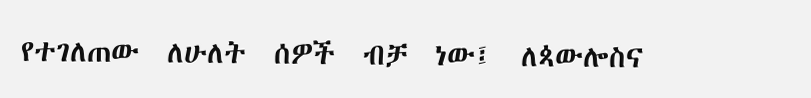የተገለጠው  ለሁለት  ሰዎች  ብቻ  ነው፤  ለጳውሎስና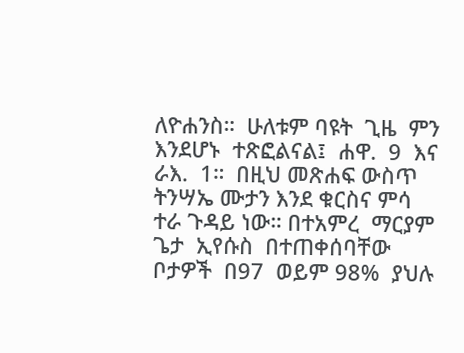ለዮሐንስ።  ሁለቱም ባዩት  ጊዜ  ምን  እንደሆኑ  ተጽፎልናል፤  ሐዋ.  9  እና  ራእ.  1።  በዚህ መጽሐፍ ውስጥ ትንሣኤ ሙታን እንደ ቁርስና ምሳ ተራ ጉዳይ ነው። በተአምረ  ማርያም  ጌታ  ኢየሱስ  በተጠቀሰባቸው  ቦታዎች  በ97  ወይም 98%  ያህሉ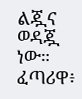ልጇና  ወዳጇ  ነው።  ፈጣሪዋ፥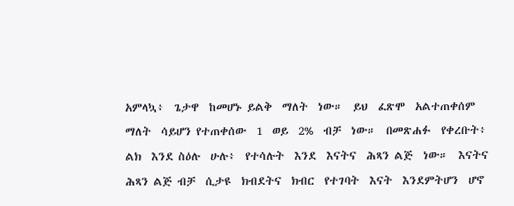አምላኳ፥  ጌታዋ  ከመሆኑ ይልቅ  ማለት  ነው።  ይህ  ፈጽሞ  አልተጠቀሰም  ማለት  ሳይሆን የተጠቀሰው  1  ወይ  2%  ብቻ  ነው።  በመጽሐፉ  የቀረቡት፥  ልክ  እንደ ስዕሉ  ሁሉ፥  የተሳሉት  እንደ  እናትና  ሕጻን ልጅ  ነው።  እናትና  ሕጻን ልጅ ብቻ  ሲታዩ  ክብደትና  ክብር  የተገባት  እናት  እንደምትሆን  ሆኖ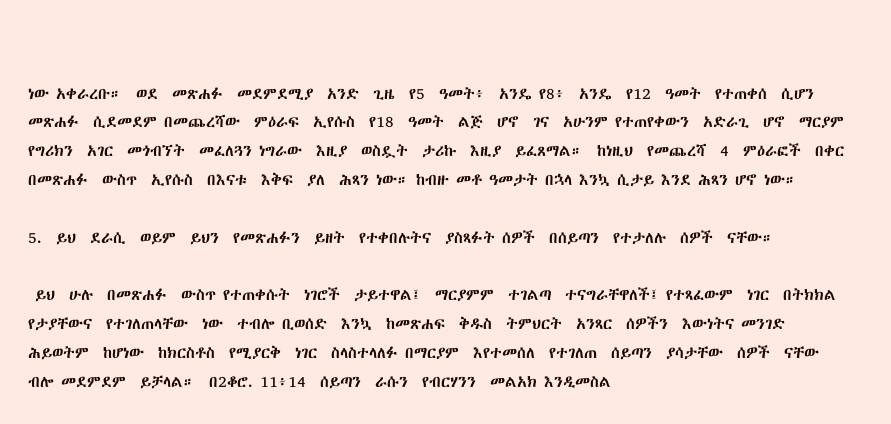ነው አቀራረቡ።  ወደ  መጽሐፉ  መደምደሚያ  አንድ  ጊዜ  የ5  ዓመት፥  አንዴ የ8፥  አንዴ  የ12  ዓመት  የተጠቀሰ  ሲሆን  መጽሐፉ  ሲደመደም በመጨረሻው  ምዕራፍ  ኢየሱስ  የ18  ዓመት  ልጅ  ሆኖ  ገና  አሁንም የተጠየቀውን  አድራጊ  ሆኖ  ማርያም  የግሪክን  አገር  መጎብኘት  መፈለጓን ነግራው  እዚያ  ወስዷት  ታሪኩ  እዚያ  ይፈጸማል።  ከነዚህ  የመጨረሻ  4  ምዕራፎች  በቀር  በመጽሐፉ  ውስጥ  ኢየሱስ  በእናቱ  እቅፍ  ያለ  ሕጻን ነው። ከብዙ መቶ ዓመታት በኋላ እንኳ ሲታይ እንደ ሕጻን ሆኖ ነው።

5.  ይህ  ደራሲ  ወይም  ይህን  የመጽሐፉን  ይዘት  የተቀበሉትና  ያስጻፉት ሰዎች  በሰይጣን  የተታለሉ  ሰዎች  ናቸው።

 ይህ  ሁሉ  በመጽሐፉ  ውስጥ የተጠቀሱት  ነገሮች  ታይተዋል፤  ማርያምም  ተገልጣ  ተናግራቸዋለች፤ የተጻፈውም  ነገር  በትክክል  የታያቸውና  የተገለጠላቸው  ነው  ተብሎ ቢወሰድ  እንኳ  ከመጽሐፍ  ቅዱስ  ትምህርት  አንጻር  ሰዎችን  እውነትና መንገድ  ሕይወትም  ከሆነው  ከክርስቶስ  የሚያርቅ  ነገር  ስላስተላለፉ በማርያም  እየተመሰለ  የተገለጠ  ሰይጣን  ያሳታቸው  ሰዎች  ናቸው  ብሎ መደምደም  ይቻላል።  በ2ቆሮ. 11፥14  ሰይጣን  ራሱን  የብርሃንን  መልአክ እንዲመስል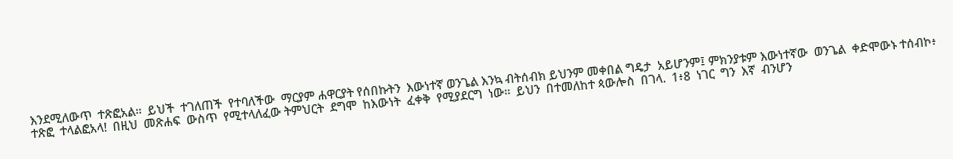እንደሚለውጥ  ተጽፎአል።  ይህች  ተገለጠች  የተባለችው  ማርያም ሐዋርያት የሰበኩትን  እውነተኛ ወንጌል እንኳ ብትሰብክ ይህንም መቀበል ግዴታ  አይሆንም፤ ምክንያቱም እውነተኛው  ወንጌል  ቀድሞውኑ ተሰብኮ፥  ተጽፎ  ተላልፎአላ!  በዚህ  መጽሐፍ  ውስጥ  የሚተላለፈው ትምህርት  ደግሞ  ከእውነት  ፈቀቅ  የሚያደርግ  ነው።  ይህን  በተመለከተ ጳውሎስ  በገላ.  1፥8  ነገር  ግን  እኛ  ብንሆን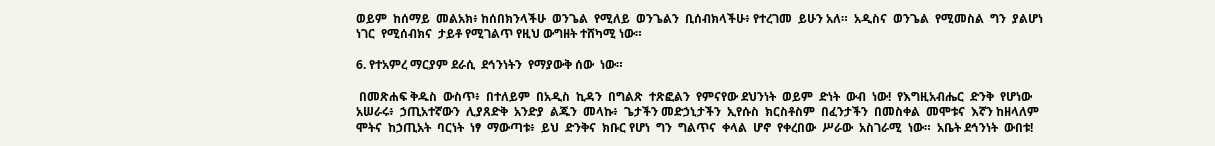ወይም  ከሰማይ  መልአክ፥ ከሰበክንላችሁ  ወንጌል  የሚለይ  ወንጌልን  ቢሰብክላችሁ፥ የተረገመ  ይሁን አለ።  አዲስና  ወንጌል  የሚመስል  ግን  ያልሆነ  ነገር  የሚሰብክና  ታይቶ የሚገልጥ የዚህ ውግዘት ተሸካሚ ነው።

6. የተአምረ ማርያም ደራሲ  ደኅንነትን  የማያውቅ ሰው  ነው።

 በመጽሐፍ ቅዱስ  ውስጥ፥  በተለይም  በአዲስ  ኪዳን  በግልጽ  ተጽፎልን  የምናየው ደህንነት  ወይም  ድነት  ውብ  ነው!  የእግዚአብሔር  ድንቅ  የሆነው አሠራሩ፥  ኃጢአተኛውን  ሊያጸድቅ  አንድያ  ልጁን  መላኩ፥  ጌታችን መድኃኒታችን  ኢየሱስ  ክርስቶስም  በፈንታችን  በመስቀል  መሞቱና  እኛን ከዘላለም  ሞትና  ከኃጢአት  ባርነት  ነፃ  ማውጣቱ፥  ይህ  ድንቅና  ክቡር የሆነ  ግን  ግልጥና  ቀላል  ሆኖ  የቀረበው  ሥራው  አስገራሚ  ነው።  አቤት ደኅንነት  ውበቱ!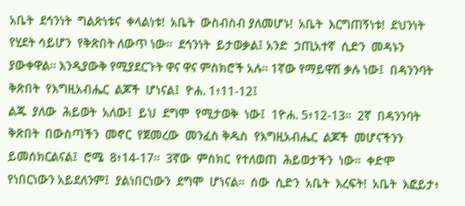አቤት  ደኅንነት  ግልጽነቱና  ቀላልነቱ!  አቤት  ውስብስብ ያለመሆኑ!  አቤት  እርግጠኝነቱ!  ደህንነት  የሂደት ሳይሆን  የቅጽበት ለውጥ ነው።  ደኅንነት  ይታወቃል፤ አንድ  ኃጢአተኛ  ሲድን  መዳኑን  ያውቀዋል። እንዲያውቅ የሚያደርጉት ዋና ዋና ምስክሮች አሉ። 1ኛው የማይዋሽ ቃሉ ነው፤  በዳንንባት  ቅጽበት  የእግዚአብሔር  ልጆች  ሆነናል፤  ዮሐ. 1፥11-12፤
ልጁ  ያለው  ሕይወት  አለው፤  ይህ  ደግሞ  የሚታወቅ  ነው፤  1ዮሐ. 5፥12-13።  2ኛ  በዳንንባት  ቅጽበት  በውስጣችን  መኖር  የጀመረው  መንፈስ ቅዱስ  የእግዚአብሔር  ልጆች  መሆናችንን  ይመሰክርልናል፤  ሮሜ  8፥14-17።  3ኛው  ምስክር  የተለወጠ  ሕይወታችን  ነው።  ቀድሞ  የነበርነውን አይደለንም፤  ያልነበርነውን  ደግሞ  ሆነናል።  ሰው  ሲድን  አቤት  እረፍት!  አቤት  እፎይታ፥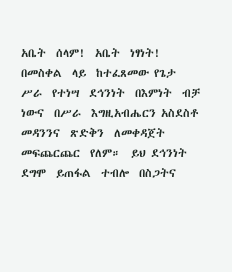አቤት  ሰላም!  አቤት  ነፃነት!  በመስቀል  ላይ  ከተፈጸመው የጌታ  ሥራ  የተነሣ  ደኅንነት  በእምነት  ብቻ  ነውና  በሥራ  እግዚአብሔርን አስደስቶ  መዳንንና  ጽድቅን  ለመቀዳጀት  መፍጨርጨር  የለም።  ይህ ደኅንነት  ደግሞ  ይጠፋል  ተብሎ  በስጋትና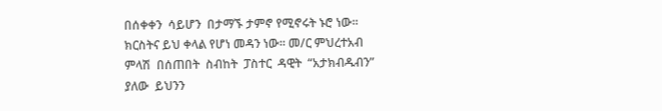በሰቀቀን  ሳይሆን  በታማኙ ታምኖ የሚኖሩት ኑሮ ነው። ክርስትና ይህ ቀላል የሆነ መዳን ነው። መ/ር ምህረተአብ  ምላሽ  በሰጠበት  ስብከት  ፓስተር  ዳዊት  “አታክብዱብን” ያለው  ይህንን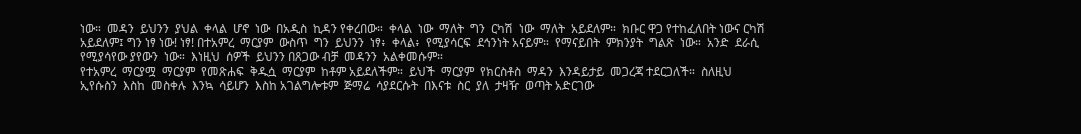ነው።  መዳን  ይህንን  ያህል  ቀላል  ሆኖ  ነው  በአዲስ  ኪዳን የቀረበው።  ቀላል  ነው  ማለት  ግን  ርካሽ  ነው  ማለት  አይደለም።  ክቡር ዋጋ የተከፈለበት ነውና ርካሽ አይደለም፤ ግን ነፃ ነው! ነፃ! በተአምረ  ማርያም  ውስጥ  ግን  ይህንን  ነፃ፥  ቀላል፥  የሚያሳርፍ  ደኅንነት አናይም።  የማናይበት  ምክንያት  ግልጽ  ነው።  አንድ  ደራሲ  የሚያሳየው ያየውን  ነው።  እነዚህ  ሰዎች  ይህንን በጸጋው ብቻ  መዳንን  አልቀመሱም።
የተአምረ  ማርያሟ  ማርያም  የመጽሐፍ  ቅዱሷ  ማርያም  ከቶም አይደለችም።  ይህች  ማርያም  የክርስቶስ  ማዳን  እንዳይታይ  መጋረጃ ተደርጋለች።  ስለዚህ  ኢየሱስን  እስከ  መስቀሉ  እንኳ  ሳይሆን  እስከ አገልግሎቱም  ጅማሬ  ሳያደርሱት  በእናቱ  ስር  ያለ  ታዛዥ  ወጣት አድርገው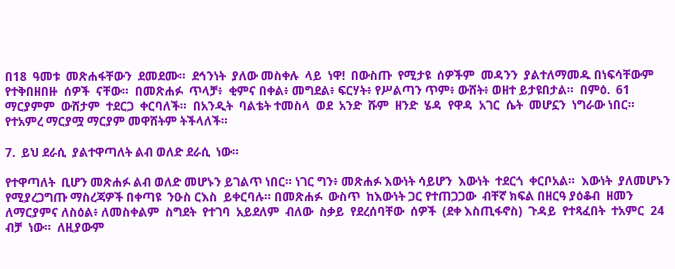በ18  ዓመቱ  መጽሐፋቸውን  ደመደሙ።  ደኅንነት  ያለው መስቀሉ  ላይ  ነዋ!  በውስጡ  የሚታዩ  ሰዎችም  መዳንን  ያልተለማመዱ በነፍሳቸውም  የተቅበዘበዙ  ሰዎች  ናቸው።  በመጽሐፉ  ጥላቻ፥  ቂምና በቀል፥ መግደል፥ ፍርሃት፥ የሥልጣን ጥም፥ ውሸት፥ ወዘተ ይታዩበታል።  በምዕ.  61  ማርያምም  ውሸታም  ተደርጋ  ቀርባለች።  በአንዲት  ባልቴት ተመስላ  ወደ  አንድ  ሹም  ዘንድ  ሄዳ  የዋዳ  አገር  ሴት  መሆኗን  ነግራው ነበር።  የተአምረ ማርያሟ ማርያም መዋሸትም ትችላለች።

7.  ይህ ደራሲ  ያልተዋጣለት ልብ ወለድ ደራሲ  ነው።

የተዋጣለት  ቢሆን መጽሐፉ ልብ ወለድ መሆኑን ይገልጥ ነበር። ነገር ግን፥ መጽሐፉ እውነት ሳይሆን  እውነት  ተደርጎ  ቀርቦአል።  እውነት  ያለመሆኑን  የሚያረጋግጡ ማስረጃዎች በቀጣዩ  ንዑስ ርእስ  ይቀርባሉ። በመጽሐፉ  ውስጥ  ከእውነት ጋር የተጠጋጋው  ብቸኛ ክፍል በዘርዓ ያዕቆብ  ዘመን ለማርያምና ለስዕል፥ ለመስቀልም  ስግደት  የተገባ  አይደለም  ብለው  ስቃይ  የደረሰባቸው  ሰዎች  (ደቀ እስጢፋኖስ)  ጉዳይ  የተጻፈበት  ተአምር  24  ብቻ  ነው።  ለዚያውም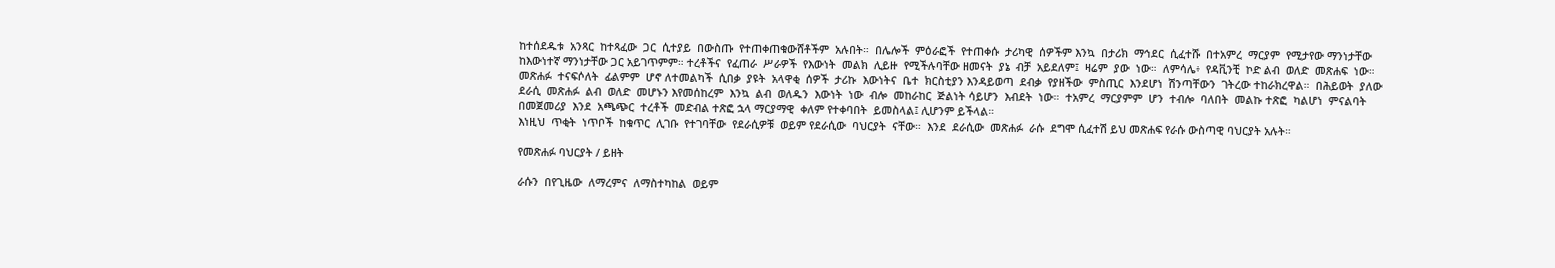ከተሰደዱቱ  አንጻር  ከተጻፈው  ጋር  ሲተያይ  በውስጡ  የተጠቀጠቁውሸቶችም  አሉበት።  በሌሎች  ምዕራፎች  የተጠቀሱ  ታሪካዊ  ሰዎችም እንኳ  በታሪክ  ማኅደር  ሲፈተሹ  በተአምረ  ማርያም  የሚታየው ማንነታቸው ከእውነተኛ ማንነታቸው ጋር አይገጥምም። ተረቶችና  የፈጠራ  ሥራዎች  የእውነት  መልክ  ሊይዙ  የሚችሉባቸው ዘመናት  ያኔ  ብቻ  አይደለም፤  ዛሬም  ያው  ነው።  ለምሳሌ፥  የዳቪንቺ  ኮድ ልብ  ወለድ  መጽሐፍ  ነው።  መጽሐፉ  ተናፍሶለት  ፊልምም  ሆኖ ለተመልካች  ሲበቃ  ያዩት  አላዋቂ  ሰዎች  ታሪኩ  እውነትና  ቤተ  ክርስቲያን እንዳይወጣ  ደብቃ  የያዘችው  ምስጢር  እንደሆነ  ሽንጣቸውን  ገትረው ተከራክረዋል።  በሕይወት  ያለው  ደራሲ  መጽሐፉ  ልብ  ወለድ  መሆኑን እየመሰከረም  እንኳ  ልብ  ወለዱን  እውነት  ነው  ብሎ  መከራከር  ጅልነት ሳይሆን  እብደት  ነው።  ተአምረ  ማርያምም  ሆን  ተብሎ  ባለበት  መልኩ ተጽፎ  ካልሆነ  ምናልባት  በመጀመሪያ  እንደ  አጫጭር  ተረቶች  መድብል ተጽፎ ኋላ ማርያማዊ  ቀለም የተቀባበት  ይመስላል፤ ሊሆንም ይችላል።
እነዚህ  ጥቂት  ነጥቦች  ከቁጥር  ሊገቡ  የተገባቸው  የደራሲዎቹ  ወይም የደራሲው  ባህርያት  ናቸው።  እንደ  ደራሲው  መጽሐፉ  ራሱ  ደግሞ ሲፈተሽ ይህ መጽሐፍ የራሱ ውስጣዊ ባህርያት አሉት።

የመጽሐፉ ባህርያት / ይዘት

ራሱን  በየጊዜው  ለማረምና  ለማስተካከል  ወይም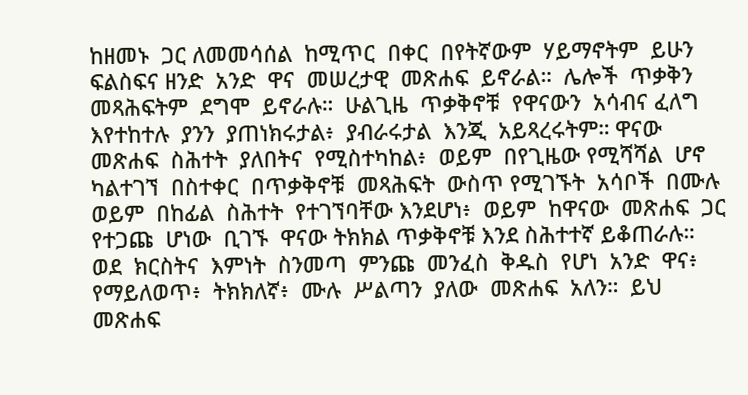ከዘመኑ  ጋር ለመመሳሰል  ከሚጥር  በቀር  በየትኛውም  ሃይማኖትም  ይሁን  ፍልስፍና ዘንድ  አንድ  ዋና  መሠረታዊ  መጽሐፍ  ይኖራል።  ሌሎች  ጥቃቅን መጻሕፍትም  ደግሞ  ይኖራሉ።  ሁልጊዜ  ጥቃቅኖቹ  የዋናውን  አሳብና ፈለግ  እየተከተሉ  ያንን  ያጠነክሩታል፥  ያብራሩታል  እንጂ  አይጻረሩትም። ዋናው  መጽሐፍ  ስሕተት  ያለበትና  የሚስተካከል፥  ወይም  በየጊዜው የሚሻሻል  ሆኖ  ካልተገኘ  በስተቀር  በጥቃቅኖቹ  መጻሕፍት  ውስጥ የሚገኙት  አሳቦች  በሙሉ  ወይም  በከፊል  ስሕተት  የተገኘባቸው እንደሆነ፥  ወይም  ከዋናው  መጽሐፍ  ጋር  የተጋጩ  ሆነው  ቢገኙ  ዋናው ትክክል ጥቃቅኖቹ እንደ ስሕተተኛ ይቆጠራሉ። ወደ  ክርስትና  እምነት  ስንመጣ  ምንጩ  መንፈስ  ቅዱስ  የሆነ  አንድ  ዋና፥ የማይለወጥ፥  ትክክለኛ፥  ሙሉ  ሥልጣን  ያለው  መጽሐፍ  አለን።  ይህ መጽሐፍ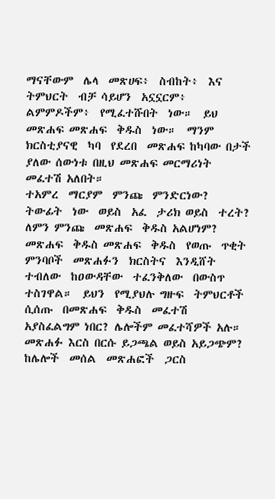ማናቸውም  ሌላ  መጽሀፍ፥  ስብከት፥  እና  ትምህርት  ብቻ ሳይሆን  አኗኗርም፥  ልምምዶችም፥  የሚፈተሹበት  ነው።  ይህ  መጽሐፍ መጽሐፍ  ቅዱስ  ነው።  ማንም  ክርስቲያናዊ  ካባ  የደረበ  መጽሐፍ ከካባው በታች ያለው ሰውነቱ በዚህ መጽሐፍ መርማሪነት መፈተሽ አለበት።
ተአምረ  ማርያም  ምንጩ  ምንድርነው?  ትውፊት  ነው  ወይስ  አፈ  ታሪክ ወይስ  ተረት?  ለምን ምንጩ  መጽሐፍ  ቅዱስ አልሆነም? መጽሐፍ  ቅዱስ መጽሐፍ  ቅዱስ  የወጡ  ጥቂት  ምንባቦች  መጽሐፉን  ክርስትና  እንዲሸት ተብለው  ከዐውዳቸው  ተፈንቅለው  በውስጥ  ተስገዋል።  ይህን  የሚያህሉ ግዙፍ  ትምህርቶች  ሲሰጡ  በመጽሐፍ  ቅዱስ  መፈተሽ  አያስፈልግም ነበር? ሌሎችም መፈተሻዎች አሉ። መጽሐፉ እርስ በርሱ ይጋጫል ወይስ አይጋጭም?  ከሌሎች  መሰል  መጽሐፎች  ጋርስ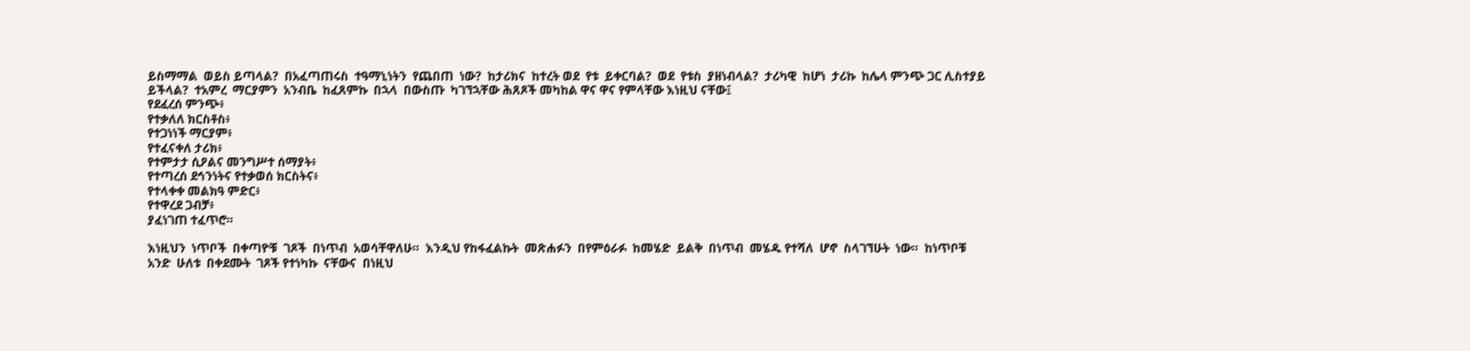ይስማማል  ወይስ ይጣላል?  በአፈጣጠሩስ  ተዓማኒነትን  የጨበጠ  ነው?  ከታሪክና  ከተረት ወደ  የቱ  ይቀርባል?  ወደ  የቱስ  ያዘነብላል?  ታሪካዊ  ከሆነ  ታሪኩ  ከሌላ ምንጭ ጋር ሊስተያይ ይችላል?  ተአምረ  ማርያምን  አንብቤ  ከፈጸምኩ  በኋላ  በውስጡ  ካገኘኋቸው ሕጸጾች መካከል ዋና ዋና የምላቸው እነዚህ ናቸው፤
የደፈረሰ ምንጭ፥
የተቃለለ ክርስቶስ፥
የተጋነነች ማርያም፥
የተፈናቀለ ታሪክ፥
የተምታታ ሲዖልና መንግሥተ ሰማያት፥
የተጣረሰ ደኅንነትና የተቃወሰ ክርስትና፥
የተላቀቀ መልክዓ ምድር፥
የተዋረደ ጋብቻ፥
ያፈነገጠ ተፈጥሮ።

እነዚህን  ነጥቦች  በቀጣዮቹ  ገጾች  በነጥብ  አወሳቸዋለሁ።  እንዲህ የከፋፈልኩት  መጽሐፉን  በየምዕራፉ  ከመሄድ  ይልቅ  በነጥብ  መሄዱ የተሻለ  ሆኖ  ስላገኘሁት  ነው።  ከነጥቦቹ  አንድ  ሁለቱ  በቀደሙት  ገጾች የተነካኩ  ናቸውና  በነዚህ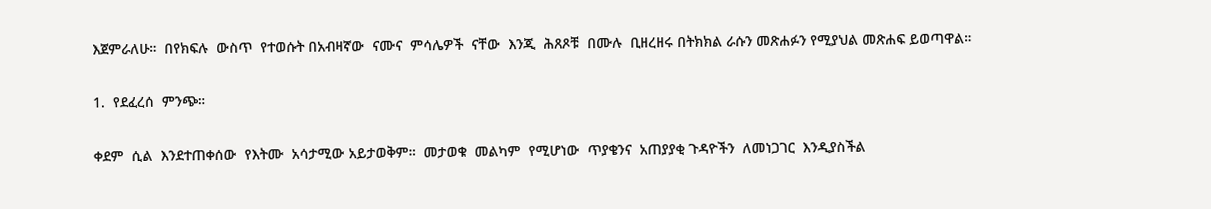እጀምራለሁ።  በየክፍሉ  ውስጥ  የተወሱት በአብዛኛው  ናሙና  ምሳሌዎች  ናቸው  እንጂ  ሕጸጾቹ  በሙሉ  ቢዘረዘሩ በትክክል ራሱን መጽሐፉን የሚያህል መጽሐፍ ይወጣዋል።

1.  የደፈረሰ  ምንጭ።

ቀደም  ሲል  እንደተጠቀሰው  የእትሙ  አሳታሚው አይታወቅም።  መታወቁ  መልካም  የሚሆነው  ጥያቄንና  አጠያያቂ ጉዳዮችን  ለመነጋገር  እንዲያስችል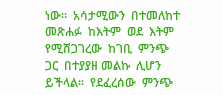ነው።  አሳታሚውን  በተመለከተ መጽሐፉ  ከእትም  ወደ  እትም  የሚሸጋገረው  ከገቢ  ምንጭ  ጋር  በተያያዘ መልኩ  ሊሆን  ይችላል።  የደፈረሰው  ምንጭ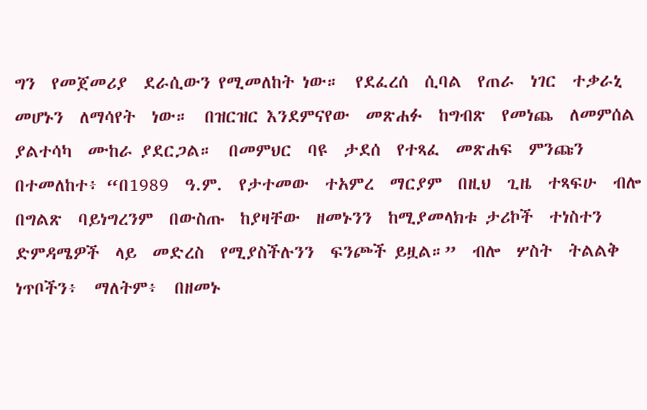ግን  የመጀመሪያ  ደራሲውን የሚመለከት ነው።  የደፈረሰ  ሲባል  የጠራ  ነገር  ተቃራኒ  መሆኑን  ለማሳየት  ነው።  በዝርዝር እንደምናየው  መጽሐፉ  ከግብጽ  የመነጨ  ለመምሰል  ያልተሳካ  ሙከራ ያደርጋል።  በመምህር  ባዩ  ታደሰ  የተጻፈ  መጽሐፍ  ምንጩን  በተመለከተ፥ “በ1989  ዓ.ም.  የታተመው  ተአምረ  ማርያም  በዚህ  ጊዜ  ተጻፍሁ  ብሎ በግልጽ  ባይነግረንም  በውስጡ  ከያዛቸው  ዘመኑንን  ከሚያመላክቱ ታሪኮች  ተነስተን  ድምዳሜዎች  ላይ  መድረስ  የሚያስችሉንን  ፍንጮች ይዟል።”  ብሎ  ሦስት  ትልልቅ  ነጥቦችን፥  ማለትም፥  በዘመኑ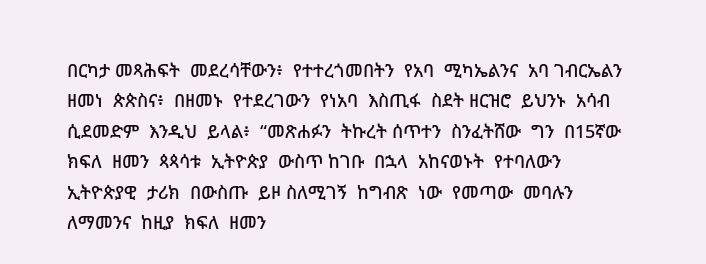በርካታ መጻሕፍት  መደረሳቸውን፥  የተተረጎመበትን  የአባ  ሚካኤልንና  አባ ገብርኤልን  ዘመነ  ጵጵስና፥  በዘመኑ  የተደረገውን  የነአባ  እስጢፋ  ስደት ዘርዝሮ  ይህንኑ  አሳብ  ሲደመድም  እንዲህ  ይላል፥  “መጽሐፉን  ትኩረት ሰጥተን  ስንፈትሸው  ግን  በ15ኛው  ክፍለ  ዘመን  ጳጳሳቱ  ኢትዮጵያ  ውስጥ ከገቡ  በኋላ  አከናወኑት  የተባለውን  ኢትዮጵያዊ  ታሪክ  በውስጡ  ይዞ ስለሚገኝ  ከግብጽ  ነው  የመጣው  መባሉን  ለማመንና  ከዚያ  ክፍለ  ዘመን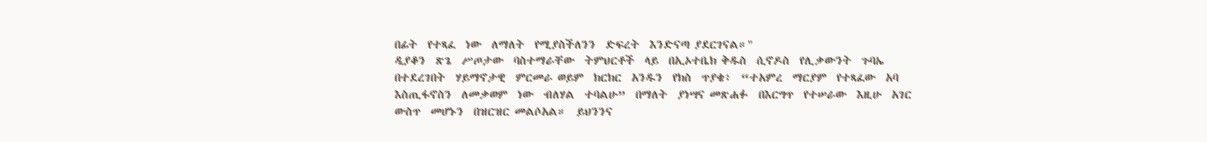በፊት  የተጻፈ  ነው  ለማለት  የሚያስችለንን  ድፍረት  እንድናጣ ያደርገናል።"
ዲያቆን  ጽጌ  ሥጦታው  ባስተማራቸው  ትምህርቶች  ላይ  በኢኦተቤክ ቅዱስ  ሲኖዶስ  የሊቃውንት  ጉባኤ  በተደረገበት  ሃይማኖታዊ  ምርመራ ወይም  ክርክር  አንዱን  የክስ  ጥያቄ፥  “ተአምረ  ማርያም  የተጻፈው  አባ እስጢፋኖስን  ለመቃወም  ነው  ብለሃል  ተባልሁ”  በማለት  ያነሣና መጽሐፉ  በእርግጥ  የተሠራው  እዚሁ  አገር  ውስጥ  መሆኑን  በዝርዝር መልሶአል።  ይህንንና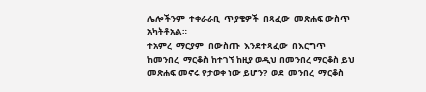ሌሎችንም  ተቀራራቢ  ጥያቄዎች  በጻፈው  መጽሐፍ ውስጥ አካትቶአል።
ተአምረ  ማርያም  በውስጡ  እንደተጻፈው  በእርግጥ  ከመንበረ  ማርቆስ ከተገኘ ከዚያ ወዲህ በመንበረ ማርቆስ ይህ መጽሐፍ መኖሩ የታወቀ ነው ይሆን?  ወደ  መንበረ  ማርቆስ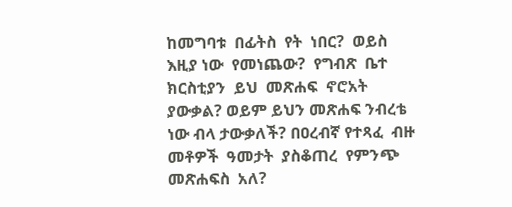ከመግባቱ  በፊትስ  የት  ነበር?  ወይስ  እዚያ ነው  የመነጨው?  የግብጽ  ቤተ  ክርስቲያን  ይህ  መጽሐፍ  ኖሮአት ያውቃል? ወይም ይህን መጽሐፍ ንብረቴ ነው ብላ ታውቃለች? በዐረብኛ የተጻፈ  ብዙ  መቶዎች  ዓመታት  ያስቆጠረ  የምንጭ  መጽሐፍስ  አለ?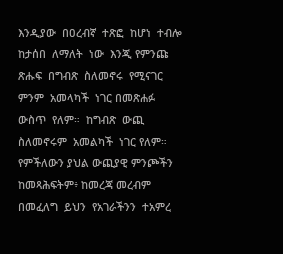እንዲያው  በዐረብኛ  ተጽፎ  ከሆነ  ተብሎ  ከታሰበ  ለማለት  ነው  እንጂ የምንጩ  ጽሑፍ  በግብጽ  ስለመኖሩ  የሚናገር  ምንም  አመላካች  ነገር በመጽሐፉ  ውስጥ  የለም።  ከግብጽ  ውጪ  ስለመኖሩም  አመልካች  ነገር የለም። የምችለውን ያህል ውጪያዊ ምንጮችን ከመጻሕፍትም፥ ከመረጃ መረብም  በመፈለግ  ይህን  የአገራችንን  ተአምረ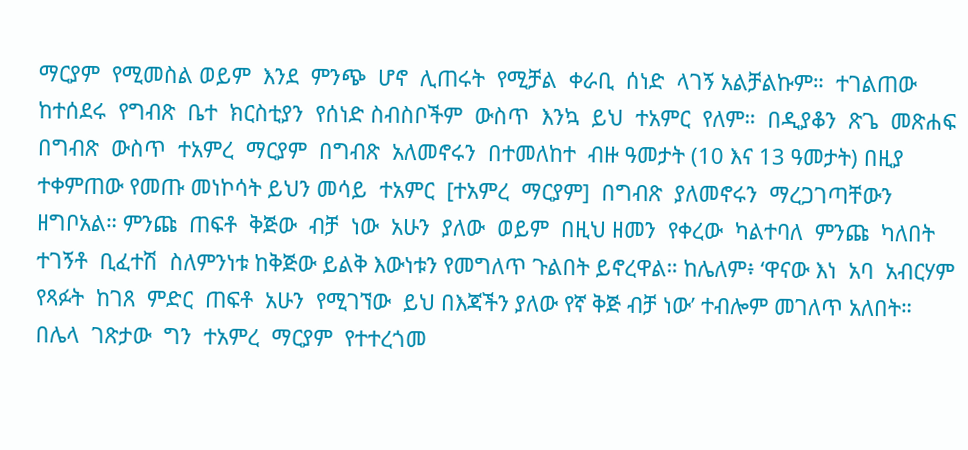ማርያም  የሚመስል ወይም  እንደ  ምንጭ  ሆኖ  ሊጠሩት  የሚቻል  ቀራቢ  ሰነድ  ላገኝ አልቻልኩም።  ተገልጠው  ከተሰደሩ  የግብጽ  ቤተ  ክርስቲያን  የሰነድ ስብስቦችም  ውስጥ  እንኳ  ይህ  ተአምር  የለም።  በዲያቆን  ጽጌ  መጽሐፍ በግብጽ  ውስጥ  ተአምረ  ማርያም  በግብጽ  አለመኖሩን  በተመለከተ  ብዙ ዓመታት (10 እና 13 ዓመታት) በዚያ ተቀምጠው የመጡ መነኮሳት ይህን መሳይ  ተአምር  [ተአምረ  ማርያም]  በግብጽ  ያለመኖሩን  ማረጋገጣቸውን ዘግቦአል። ምንጩ  ጠፍቶ  ቅጅው  ብቻ  ነው  አሁን  ያለው  ወይም  በዚህ ዘመን  የቀረው  ካልተባለ  ምንጩ  ካለበት  ተገኝቶ  ቢፈተሽ  ስለምንነቱ ከቅጅው ይልቅ እውነቱን የመግለጥ ጉልበት ይኖረዋል። ከሌለም፥ ‘ዋናው እነ  አባ  አብርሃም  የጻፉት  ከገጸ  ምድር  ጠፍቶ  አሁን  የሚገኘው  ይህ በእጃችን ያለው የኛ ቅጅ ብቻ ነው’ ተብሎም መገለጥ አለበት።  በሌላ  ገጽታው  ግን  ተአምረ  ማርያም  የተተረጎመ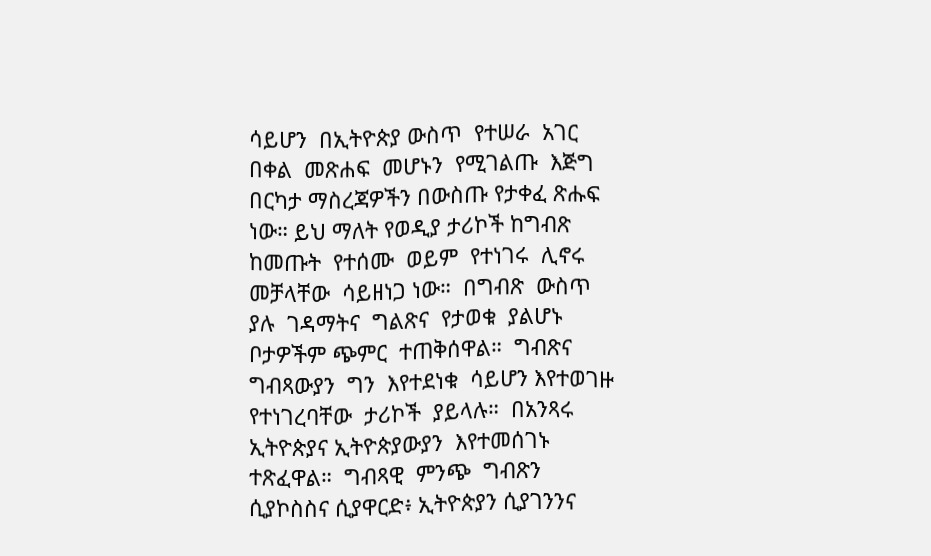ሳይሆን  በኢትዮጵያ ውስጥ  የተሠራ  አገር  በቀል  መጽሐፍ  መሆኑን  የሚገልጡ  እጅግ  በርካታ ማስረጃዎችን በውስጡ የታቀፈ ጽሑፍ ነው። ይህ ማለት የወዲያ ታሪኮች ከግብጽ  ከመጡት  የተሰሙ  ወይም  የተነገሩ  ሊኖሩ  መቻላቸው  ሳይዘነጋ ነው።  በግብጽ  ውስጥ  ያሉ  ገዳማትና  ግልጽና  የታወቁ  ያልሆኑ  ቦታዎችም ጭምር  ተጠቅሰዋል።  ግብጽና  ግብጻውያን  ግን  እየተደነቁ  ሳይሆን እየተወገዙ  የተነገረባቸው  ታሪኮች  ያይላሉ።  በአንጻሩ  ኢትዮጵያና ኢትዮጵያውያን  እየተመሰገኑ  ተጽፈዋል።  ግብጻዊ  ምንጭ  ግብጽን ሲያኮስስና ሲያዋርድ፥ ኢትዮጵያን ሲያገንንና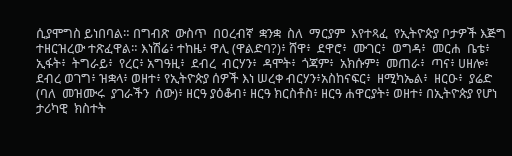ሲያሞግስ ይነበባል። በግብጽ  ውስጥ  በዐረብኛ  ቋንቋ  ስለ  ማርያም  እየተጻፈ  የኢትዮጵያ ቦታዎች እጅግ ተዘርዝረው ተጽፈዋል። እነሽሬ፥ ተከዜ፥ ዋሊ (ዋልድባ?)፥ ሸዋ፥  ደዋሮ፥  ሙገር፥  ወግዳ፥  መርሐ  ቤቴ፥  ኢፋት፥  ትግራይ፥  የረር፥ አግዓዚ፥  ደብረ  ብርሃን፥  ዳሞት፥  ጎጃም፥  አክሱም፥  መጠራ፥  ጣና፥ ሀዘሎ፥ ደብረ ወገግ፥ ዝቋላ፥ ወዘተ፥ የኢትዮጵያ ሰዎች እነ ሠረቀ ብርሃን፥አስከናፍር፥  ዘሚካኤል፥  ዘርዑ፥  ያሬድ  (ባለ  መዝሙሩ  ያገራችን  ሰው)፥ ዘርዓ ያዕቆብ፥ ዘርዓ ክርስቶስ፥ ዘርዓ ሐዋርያት፥ ወዘተ፥ በኢትዮጵያ የሆነ ታሪካዊ  ክስተት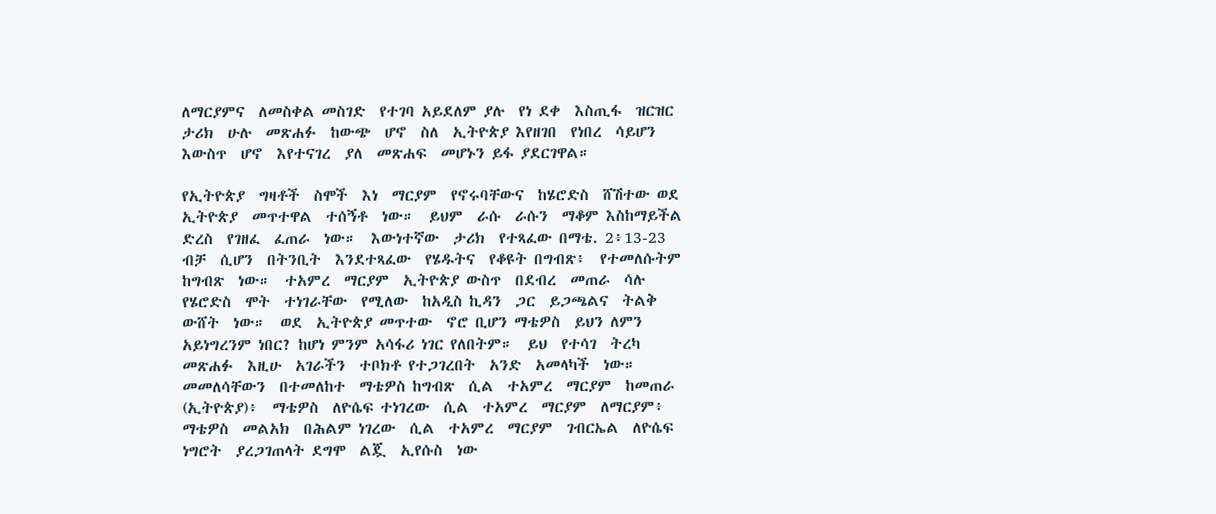ለማርያምና  ለመስቀል መስገድ  የተገባ አይደለም ያሉ  የነ ደቀ  እስጢፋ  ዝርዝር  ታሪክ  ሁሉ  መጽሐፉ  ከውጭ  ሆኖ  ስለ  ኢትዮጵያ እየዘገበ  የነበረ  ሳይሆን  እውስጥ  ሆኖ  እየተናገረ  ያለ  መጽሐፍ  መሆኑን ይፋ ያደርገዋል።

የኢትዮጵያ  ግዛቶች  ስሞች  እነ  ማርያም  የኖሩባቸውና  ከሄሮድስ  ሸሽተው ወደ  ኢትዮጵያ  መጥተዋል  ተሰኝቶ  ነው።  ይህም  ራሱ  ራሱን  ማቆም እስከማይችል  ድረስ  የገዘፈ  ፈጠራ  ነው።  እውነተኛው  ታሪክ  የተጻፈው በማቴ. 2፥13-23  ብቻ  ሲሆን  በትንቢት  እንደተጻፈው  የሄዱትና  የቆዩት በግብጽ፥  የተመለሱትም  ከግብጽ  ነው።  ተአምረ  ማርያም  ኢትዮጵያ ውስጥ  በደብረ  መጠራ  ሳሉ  የሄሮድስ  ሞት  ተነገራቸው  የሚለው  ከአዲስ ኪዳን  ጋር  ይጋጫልና  ትልቅ  ውሸት  ነው።  ወደ  ኢትዮጵያ መጥተው  ኖሮ ቢሆን ማቴዎስ  ይህን ለምን አይነግረንም ነበር? ከሆነ ምንም አሳፋሪ ነገር የለበትም።  ይህ  የተሳገ  ትረካ  መጽሐፉ  እዚሁ  አገራችን  ተቦክቶ የተጋገረበት  አንድ  አመላካች  ነው።  መመለሳቸውን  በተመለከተ  ማቴዎስ ከግብጽ  ሲል  ተአምረ  ማርያም  ከመጠራ  (ኢትዮጵያ)፥  ማቴዎስ  ለዮሴፍ ተነገረው  ሲል  ተአምረ  ማርያም  ለማርያም፥  ማቴዎስ  መልአክ  በሕልም ነገረው  ሲል  ተአምረ  ማርያም  ገብርኤል  ለዮሴፍ  ነግሮት  ያረጋገጠላት ደግሞ  ልጇ  ኢየሱስ  ነው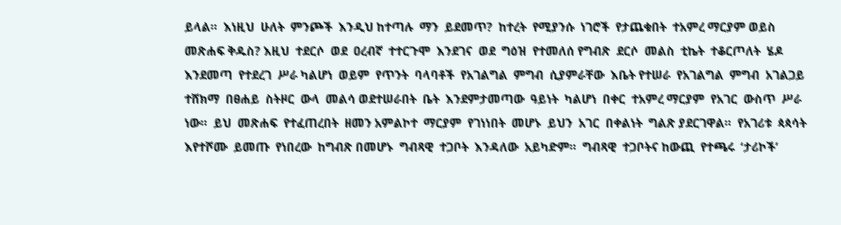ይላል።  እነዚህ  ሁለት  ምንጮች  እንዲህ ከተጣሉ  ማን  ይደመጥ?  ከተረት  የሚያንሱ  ነገሮች  የታጨቁበት  ተአምረ ማርያም ወይስ መጽሐፍ ቅዱስ? እዚህ  ተደርሶ  ወደ  ዐረብኛ  ተተርጉሞ  እንደገና  ወደ  ግዕዝ  የተመለሰ የግብጽ  ደርሶ  መልስ  ቲኬት  ተቆርጦለት  ሄዶ  እንደመጣ  የተደረገ  ሥራ ካልሆነ  ወይም  የጥንት  ባላባቶች  የአገልግል  ምግብ  ሲያምራቸው  እቤት የተሠራ  የአገልግል  ምግብ  አገልጋይ  ተሸክማ  በፀሐይ  ስትዞር  ውላ  መልሳ ወደተሠራበት  ቤት  እንደምታመጣው  ዓይነት  ካልሆነ  በቀር  ተአምረ ማርያም  የአገር  ውስጥ  ሥራ  ነው።  ይህ  መጽሐፍ  የተፈጠረበት  ዘመን አምልኮተ  ማርያም  የገነነበት  መሆኑ  ይህን  አገር  በቀልነት  ግልጽ ያደርገዋል።  የአገሪቱ  ጳጳሳት  እየተሾሙ  ይመጡ  የነበረው  ከግብጽ በመሆኑ  ግብጻዊ  ተጋቦት  እንዳለው  አይካድም።  ግብጻዊ  ተጋቦትና ከውጪ  የተጫሩ  ‘ታሪኮች’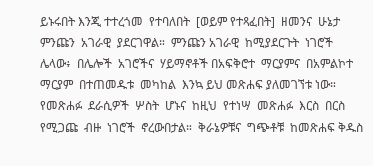ይኑሩበት እንጂ ተተረጎመ  የተባለበት  [ወይም የተጻፈበት]  ዘመንና  ሁኔታ  ምንጩን  አገራዊ  ያደርገዋል።  ምንጩን አገራዊ  ከሚያደርጉት  ነገሮች  ሌላው፥  በሌሎች  አገሮችና  ሃይማኖቶች በአፍቅሮተ  ማርያምና  በአምልኮተ  ማርያም  በተጠመዱቱ  መካከል  እንኳ ይህ መጽሐፍ ያለመገኘቱ ነው።
የመጽሐፉ  ደራሲዎች  ሦስት  ሆኑና  ከዚህ  የተነሣ  መጽሐፉ  እርስ  በርስ የሚጋጩ  ብዙ  ነገሮች  ኖረውበታል።  ቅራኔዎቹና  ግጭቶቹ  ከመጽሐፍ ቅዱስ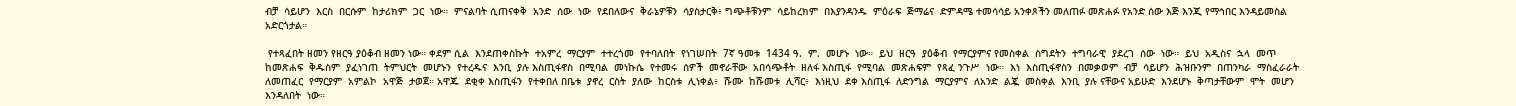ብቻ  ሳይሆን  እርስ  በርሱም  ከታሪክም  ጋር  ነው።  ምናልባት ሲጠናቀቅ  አንድ  ሰው  ነው  የደበለውና  ቅራኔዎቹን  ሳያስታርቅ፥ ግጭቶቹንም  ሳይከረክም  በእያንዳንዱ  ምዕራፍ  ጅማሬና  ድምዳሜ ተመሳሳይ አንቀጾችን መለጠፉ መጽሐፉ የአንድ ሰው እጅ እንጂ የማኅበር እንዳይመስል አድርጎታል።

 የተጻፈበት ዘመን የዘርዓ ያዕቆብ ዘመን ነው። ቀደም ሲል  እንደጠቀስኩት  ተአምረ  ማርያም  ተተረጎመ  የተባለበት  የነገሠበት  7ኛ ዓመቱ  1434 ዓ.  ም.  መሆኑ  ነው።  ይህ  ዘርዓ  ያዕቆብ  የማርያምና የመስቀል  ስግደትን  ተግባራዊ  ያደረገ  ሰው  ነው።  ይህ  አዲስና  ኋላ  መጥ  ከመጽሐፍ  ቅዱስም  ያፈነገጠ  ትምህርት  መሆኑን  የተረዱና  እንቢ  ያሉ እስጢፋኖስ  በሚባል  መነኩሴ  የተመሩ  ሰዎች  መኖራቸው  አበሳጭቶት  ዘለፋ እስጢፋ  የሚባል  መጽሐፍም  የጻፈ ንጉሥ  ነው።  እነ  እስጢፋኖስን  በመቃወም  ብቻ  ሳይሆን  ሕዝቡንም  በጠንካራ  ማስፈራራት  ለመጠፈር  የማርያም  አምልኮ  አዋጅ  ታወጀ። አዋጁ  ደቂቀ እስጢፋን  የተቀበለ በቤቱ  ያኖረ  ርስት  ያለው  ከርስቱ  ሊነቀል፥  ሹሙ  ከሹመቱ  ሊሻር፥  እነዚህ  ደቀ እስጢፋ  ለድንግል  ማርያምና  ለአንድ  ልጇ  መስቀል  እንቢ  ያሉ ናቸውና አይሁድ  እንደሆኑ  ቅጣታቸውም  ሞት  መሆን  እንዳለበት  ነው።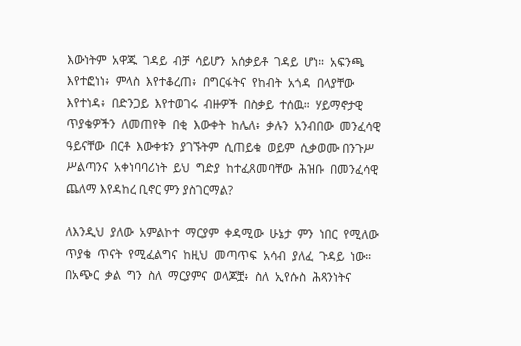እውነትም  አዋጁ  ገዳይ  ብቻ  ሳይሆን  አሰቃይቶ  ገዳይ  ሆነ።  አፍንጫ  እየተፎነነ፥  ምላስ  እየተቆረጠ፥  በግርፋትና  የከብት  አጎዳ  በላያቸው እየተነዳ፥  በድንጋይ  እየተወገሩ  ብዙዎች  በስቃይ  ተሰዉ።  ሃይማኖታዊ  ጥያቄዎችን  ለመጠየቅ  በቂ  እውቀት  ከሌለ፥  ቃሉን  አንብበው  መንፈሳዊ  ዓይናቸው  በርቶ  እውቀቱን  ያገኙትም  ሲጠይቁ  ወይም  ሲቃወሙ በንጉሥ ሥልጣንና  አቀነባባሪነት  ይህ  ግድያ  ከተፈጸመባቸው  ሕዝቡ  በመንፈሳዊ  ጨለማ እየዳከረ ቢኖር ምን ያስገርማል?

ለእንዲህ  ያለው  አምልኮተ  ማርያም  ቀዳሚው  ሁኔታ  ምን  ነበር  የሚለው ጥያቄ  ጥናት  የሚፈልግና  ከዚህ  መጣጥፍ  አሳብ  ያለፈ  ጉዳይ  ነው። በአጭር  ቃል  ግን  ስለ  ማርያምና  ወላጆቿ፥  ስለ  ኢየሱስ  ሕጻንነትና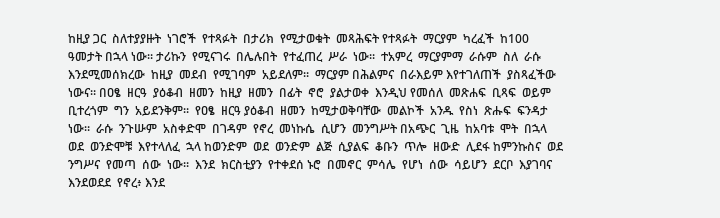ከዚያ ጋር  ስለተያያዙት  ነገሮች  የተጻፉት  በታሪክ  የሚታወቁት  መጻሕፍት የተጻፉት  ማርያም  ካረፈች  ከ100 ዓመታት በኋላ ነው። ታሪኩን  የሚናገሩ  በሌሉበት  የተፈጠረ  ሥራ  ነው።  ተአምረ  ማርያምማ  ራሱም  ስለ  ራሱ እንደሚመሰክረው  ከዚያ  መደብ  የሚገባም  አይደለም።  ማርያም በሕልምና  በራእይም እየተገለጠች  ያስጻፈችው ነውና። በዐፄ  ዘርዓ  ያዕቆብ  ዘመን  ከዚያ  ዘመን  በፊት  ኖሮ  ያልታወቀ  እንዲህ የመሰለ  መጽሐፍ  ቢጻፍ  ወይም  ቢተረጎም  ግን  አይደንቅም።  የዐፄ  ዘርዓ ያዕቆብ  ዘመን  ከሚታወቅባቸው  መልኮች  አንዱ  የስነ  ጽሑፍ  ፍንዳታ ነው።  ራሱ  ንጉሡም  አስቀድሞ  በገዳም  የኖረ  መነኩሴ  ሲሆን  መንግሥት በአጭር  ጊዜ  ከአባቱ  ሞት  በኋላ  ወደ  ወንድሞቹ  እየተላለፈ  ኋላ ከወንድም  ወደ  ወንድም  ልጅ  ሲያልፍ  ቆቡን  ጥሎ  ዘውድ  ሊደፋ ከምንኩስና  ወደ  ንግሥና  የመጣ  ሰው  ነው።  እንደ  ክርስቲያን  የተቀደሰ ኑሮ  በመኖር  ምሳሌ  የሆነ  ሰው  ሳይሆን  ደርቦ  እያገባና  እንደወደደ  የኖረ፥ እንደ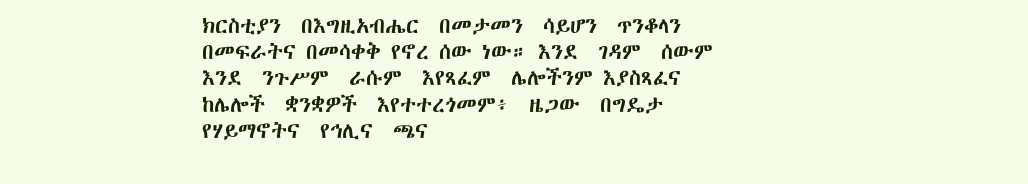ክርስቲያን  በእግዚአብሔር  በመታመን  ሳይሆን  ጥንቆላን በመፍራትና በመሳቀቅ የኖረ ሰው ነው። እንደ  ገዳም  ሰውም  እንደ  ንጉሥም  ራሱም  እየጻፈም  ሌሎችንም እያስጻፈና  ከሌሎች  ቋንቋዎች  እየተተረጎመም፥  ዜጋው  በግዴታ የሃይማኖትና  የኅሊና  ጫና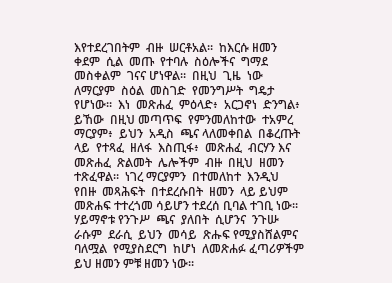እየተደረገበትም  ብዙ  ሠርቶአል።  ከእርሱ ዘመን  ቀደም  ሲል  መጡ  የተባሉ  ስዕሎችና  ግማደ  መስቀልም  ገናና ሆነዋል።  በዚህ  ጊዜ  ነው  ለማርያም  ስዕል  መስገድ  የመንግሥት  ግዴታ የሆነው።  እነ  መጽሐፈ  ምዕላድ፥  አርጋኖነ  ድንግል፥  ይኸው  በዚህ መጣጥፍ  የምንመለከተው  ተአምረ  ማርያም፥  ይህን  አዲስ  ጫና ላለመቀበል  በቆረጡት  ላይ  የተጻፈ  ዘለፋ  እስጢፋ፥  መጽሐፈ  ብርሃን እና መጽሐፈ  ጽልመት  ሌሎችም  ብዙ  በዚህ  ዘመን  ተጽፈዋል።  ነገረ ማርያምን  በተመለከተ  እንዲህ  የበዙ  መጻሕፍት  በተደረሱበት  ዘመን  ላይ ይህም መጽሐፍ ተተረጎመ ሳይሆን ተደረሰ ቢባል ተገቢ ነው። ሃይማኖቱ የንጉሥ  ጫና  ያለበት  ሲሆንና  ንጉሡ  ራሱም  ደራሲ  ይህን  መሳይ  ጽሑፍ የሚያስሸልምና  ባለሟል  የሚያስደርግ  ከሆነ  ለመጽሐፉ ፈጣሪዎችም  ይህ ዘመን ምቹ ዘመን ነው።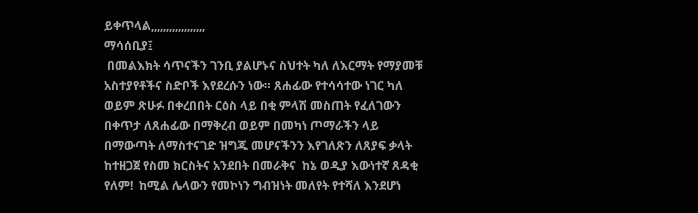ይቀጥላል,,,,,,,,,,,,,,,,,,
ማሳሰቢያ፤
 በመልእክት ሳጥናችን ገንቢ ያልሆኑና ስህተት ካለ ለእርማት የማያመቹ አስተያየቶችና ስድቦች እየደረሱን ነው። ጸሐፊው የተሳሳተው ነገር ካለ ወይም ጽሁፉ በቀረበበት ርዕስ ላይ በቂ ምላሽ መስጠት የፈለገውን በቀጥታ ለጸሐፊው በማቅረብ ወይም በመካነ ጦማራችን ላይ በማውጣት ለማስተናገድ ዝግጁ መሆናችንን እየገለጽን ለጸያፍ ቃላት ከተዘጋጀ የስመ ክርስትና አንደበት በመራቅና  ከኔ ወዲያ እውነተኛ ጸዳቂ  የለም!  ከሚል ሌላውን የመኮነን ግብዝነት መለየት የተሻለ እንደሆነ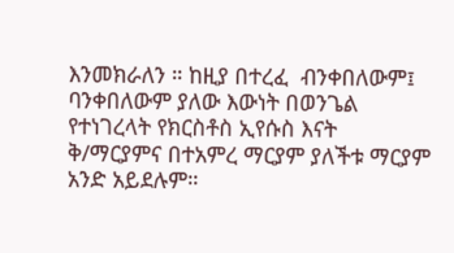እንመክራለን ። ከዚያ በተረፈ  ብንቀበለውም፤ ባንቀበለውም ያለው እውነት በወንጌል የተነገረላት የክርስቶስ ኢየሱስ እናት ቅ/ማርያምና በተአምረ ማርያም ያለችቱ ማርያም አንድ አይደሉም።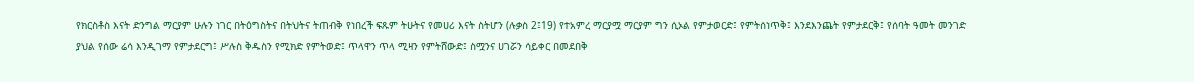የክርስቶስ እናት ድንግል ማርያም ሁሉን ነገር በትዕግስትና በትህትና ትጠብቅ የነበረች ፍጹም ትሁትና የመሀሪ እናት ስትሆን (ሉቃስ 2፤19) የተአምረ ማርያሟ ማርያም ግን ሲኦል የምታወርድ፤ የምትሰነጥቅ፤ እንደእንጨት የምታደርቅ፤ የሰባት ዓመት መንገድ ያህል የሰው ሬሳ እንዲገማ የምታደርግ፤ ሥሉስ ቅዱስን የሚክድ የምትወድ፤ ጥላዋን ጥላ ሚዛን የምትሸውድ፤ ስሟንና ሀገሯን ሳይቀር በመደበቅ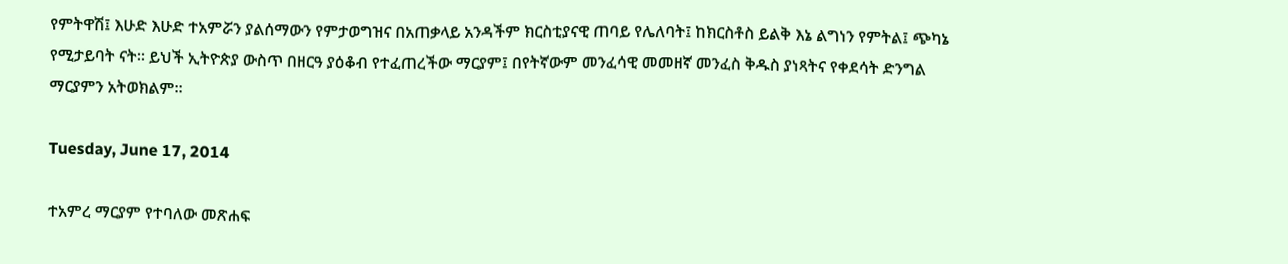የምትዋሽ፤ እሁድ እሁድ ተአምሯን ያልሰማውን የምታወግዝና በአጠቃላይ አንዳችም ክርስቲያናዊ ጠባይ የሌለባት፤ ከክርስቶስ ይልቅ እኔ ልግነን የምትል፤ ጭካኔ የሚታይባት ናት። ይህች ኢትዮጵያ ውስጥ በዘርዓ ያዕቆብ የተፈጠረችው ማርያም፤ በየትኛውም መንፈሳዊ መመዘኛ መንፈስ ቅዱስ ያነጻትና የቀደሳት ድንግል ማርያምን አትወክልም።

Tuesday, June 17, 2014

ተአምረ ማርያም የተባለው መጽሐፍ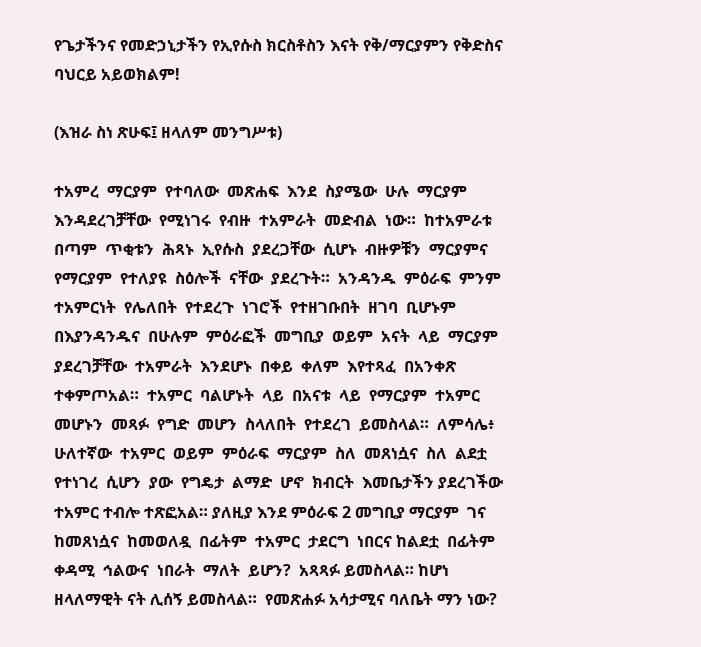የጌታችንና የመድኃኒታችን የኢየሱስ ክርስቶስን እናት የቅ/ማርያምን የቅድስና ባህርይ አይወክልም!

(እዝራ ስነ ጽሁፍ፤ ዘላለም መንግሥቱ)

ተአምረ  ማርያም  የተባለው  መጽሐፍ  እንደ  ስያሜው  ሁሉ  ማርያም እንዳደረገቻቸው  የሚነገሩ  የብዙ  ተአምራት  መድብል  ነው።  ከተአምራቱ በጣም  ጥቂቱን  ሕጻኑ  ኢየሱስ  ያደረጋቸው  ሲሆኑ  ብዙዎቹን  ማርያምና የማርያም  የተለያዩ  ስዕሎች  ናቸው  ያደረጉት።  አንዳንዱ  ምዕራፍ  ምንም ተአምርነት  የሌለበት  የተደረጉ  ነገሮች  የተዘገቡበት  ዘገባ  ቢሆኑም በእያንዳንዱና  በሁሉም  ምዕራፎች  መግቢያ  ወይም  አናት  ላይ  ማርያም ያደረገቻቸው  ተአምራት  እንደሆኑ  በቀይ  ቀለም  እየተጻፈ  በአንቀጽ ተቀምጦአል።  ተአምር  ባልሆኑት  ላይ  በአናቱ  ላይ  የማርያም  ተአምር መሆኑን  መጻፉ  የግድ  መሆን  ስላለበት  የተደረገ  ይመስላል።  ለምሳሌ፥ ሁለተኛው  ተአምር  ወይም  ምዕራፍ  ማርያም  ስለ  መጸነሷና  ስለ  ልደቷ የተነገረ  ሲሆን  ያው  የግዴታ  ልማድ  ሆኖ  ክብርት  እመቤታችን ያደረገችው ተአምር ተብሎ ተጽፎአል። ያለዚያ እንደ ምዕራፍ 2 መግቢያ ማርያም  ገና  ከመጸነሷና  ከመወለዷ  በፊትም  ተአምር  ታደርግ  ነበርና ከልደቷ  በፊትም  ቀዳሚ  ኅልውና  ነበራት  ማለት  ይሆን?  አጻጻፉ ይመስላል። ከሆነ ዘላለማዊት ናት ሊሰኝ ይመስላል።  የመጽሐፉ አሳታሚና ባለቤት ማን ነው?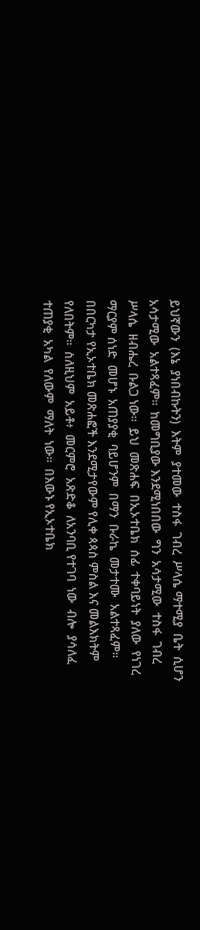ይህኛውን  (እኔ  ያነበብኩትን)  እትም  ያተመው  ተስፋ  ገብረ  ሥላሴ ማተሚያ  ቤት  ሲሆን  አሳታሚው  አልተጻፈም።  ከመግቢያው እንደሚነበበው  ግን  አሳታሚው  ተስፋ  ገብረ  ሥላሴ  ዘብሔረ  ቡልጋ ነው።  ይህ  መጽሐፍ  በኢኦተቤክ  ሰፊ  ተቀባይነት  ያለው  የነገረ  ማርያም ሰነድ  መሆኑ  አጠያያቂ  ባይሆንም  በማን  ቡራኬ  መታተሙ  አልተጻፈም። በበርካታ የኢኦተቤክ መጽሐፎች እንደሚታየውም የሊቀ ጳጳስ ምስል እና መልእክትም  የለበትም።  ስለዚህም  አይቶ፥  መርምሮ  አጽድቆ  ለአንባቢ የተገባ  ነው  ብሎ  ያሳለፈ  ተጠያቂ  አካል  የለውም  ማለት  ነው።  በእውኑ የኢኦተቤክ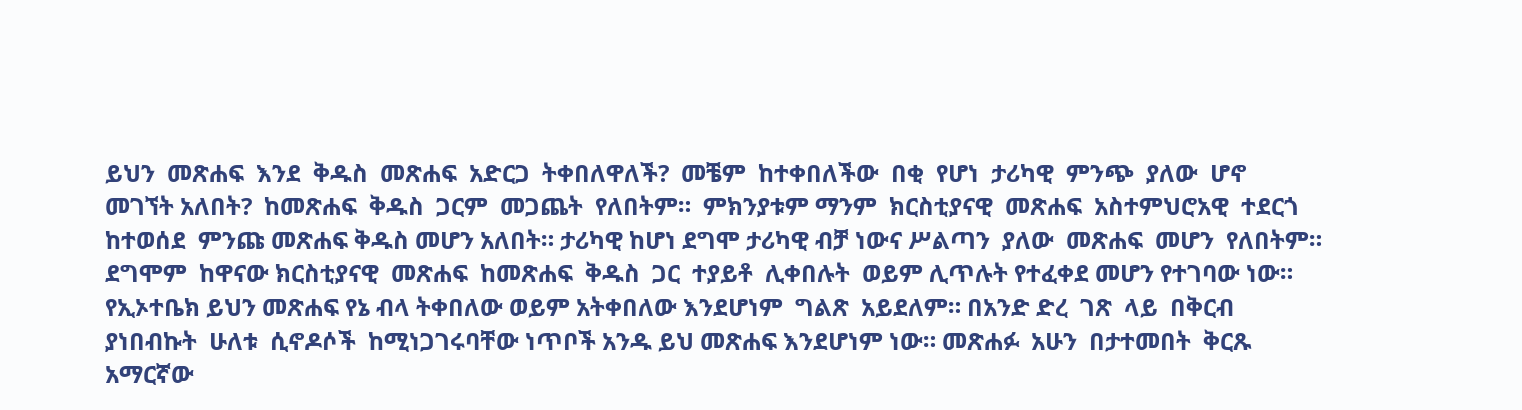ይህን  መጽሐፍ  እንደ  ቅዱስ  መጽሐፍ  አድርጋ  ትቀበለዋለች?  መቼም  ከተቀበለችው  በቂ  የሆነ  ታሪካዊ  ምንጭ  ያለው  ሆኖ  መገኘት አለበት?  ከመጽሐፍ  ቅዱስ  ጋርም  መጋጨት  የለበትም።  ምክንያቱም ማንም  ክርስቲያናዊ  መጽሐፍ  አስተምህሮአዊ  ተደርጎ  ከተወሰደ  ምንጩ መጽሐፍ ቅዱስ መሆን አለበት። ታሪካዊ ከሆነ ደግሞ ታሪካዊ ብቻ ነውና ሥልጣን  ያለው  መጽሐፍ  መሆን  የለበትም።  ደግሞም  ከዋናው ክርስቲያናዊ  መጽሐፍ  ከመጽሐፍ  ቅዱስ  ጋር  ተያይቶ  ሊቀበሉት  ወይም ሊጥሉት የተፈቀደ መሆን የተገባው ነው። የኢኦተቤክ ይህን መጽሐፍ የኔ ብላ ትቀበለው ወይም አትቀበለው እንደሆነም  ግልጽ  አይደለም። በአንድ ድረ  ገጽ  ላይ  በቅርብ  ያነበብኩት  ሁለቱ  ሲኖዶሶች  ከሚነጋገሩባቸው ነጥቦች አንዱ ይህ መጽሐፍ እንደሆነም ነው። መጽሐፉ  አሁን  በታተመበት  ቅርጹ  አማርኛው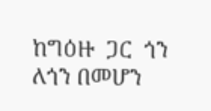ከግዕዙ  ጋር  ጎን  ለጎን በመሆን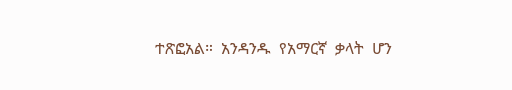ተጽፎአል።  አንዳንዱ  የአማርኛ  ቃላት  ሆን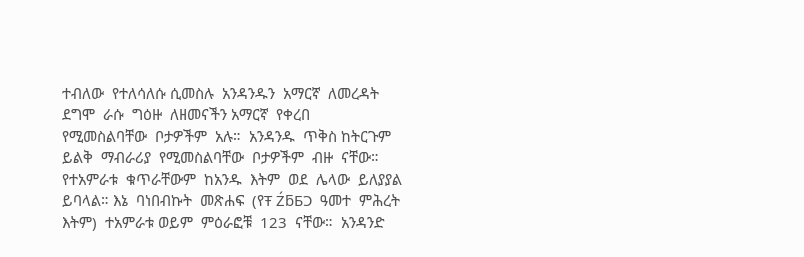ተብለው  የተለሳለሱ ሲመስሉ  አንዳንዱን  አማርኛ  ለመረዳት  ደግሞ  ራሱ  ግዕዙ  ለዘመናችን አማርኛ  የቀረበ  የሚመስልባቸው  ቦታዎችም  አሉ።  አንዳንዱ  ጥቅስ ከትርጉም  ይልቅ  ማብራሪያ  የሚመስልባቸው  ቦታዎችም  ብዙ  ናቸው። የተአምራቱ  ቁጥራቸውም  ከአንዱ  እትም  ወደ  ሌላው  ይለያያል  ይባላል። እኔ  ባነበብኩት  መጽሐፍ  (የŦ ŹƃƂƆ  ዓመተ  ምሕረት  እትም)  ተአምራቱ ወይም  ምዕራፎቹ  123  ናቸው።  አንዳንድ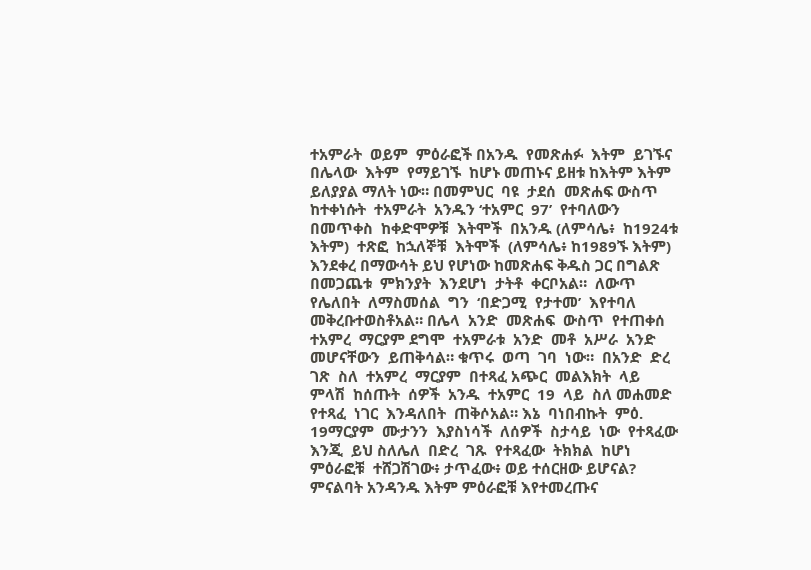ተአምራት  ወይም  ምዕራፎች በአንዱ  የመጽሐፉ  እትም  ይገኙና  በሌላው  እትም  የማይገኙ  ከሆኑ መጠኑና ይዘቱ ከእትም እትም ይለያያል ማለት ነው። በመምህር  ባዩ  ታደሰ  መጽሐፍ ውስጥ  ከተቀነሱት  ተአምራት  አንዱን ‘ተአምር  97’  የተባለውን  በመጥቀስ  ከቀድሞዎቹ  እትሞች  በአንዱ (ለምሳሌ፥  ከ1924ቱ  እትም)  ተጽፎ  ከኋለኞቹ  እትሞች  (ለምሳሌ፥ ከ1989ኙ እትም) እንደቀረ በማውሳት ይህ የሆነው ከመጽሐፍ ቅዱስ ጋር በግልጽ  በመጋጨቱ  ምክንያት  እንደሆነ  ታትቶ  ቀርቦአል።  ለውጥ የሌለበት  ለማስመሰል  ግን  ‘በድጋሚ  የታተመ’  እየተባለ  መቅረቡተወስቶአል። በሌላ  አንድ  መጽሐፍ  ውስጥ  የተጠቀሰ  ተአምረ  ማርያም ደግሞ  ተአምራቱ  አንድ  መቶ  አሥራ  አንድ  መሆናቸውን  ይጠቅሳል። ቁጥሩ  ወጣ  ገባ  ነው።  በአንድ  ድረ  ገጽ  ስለ  ተአምረ  ማርያም  በተጻፈ አጭር  መልእክት  ላይ  ምላሽ  ከሰጡት  ሰዎች  አንዱ  ተአምር  19  ላይ  ስለ መሐመድ  የተጻፈ  ነገር  እንዳለበት  ጠቅሶአል። እኔ  ባነበብኩት  ምዕ. 19ማርያም  ሙታንን  እያስነሳች  ለሰዎች  ስታሳይ  ነው  የተጻፈው  እንጂ  ይህ ስለሌለ  በድረ  ገጹ  የተጻፈው  ትክክል  ከሆነ  ምዕራፎቹ  ተሸጋሽገው፥ ታጥፈው፥ ወይ ተሰርዘው ይሆናል? ምናልባት አንዳንዱ እትም ምዕራፎቹ እየተመረጡና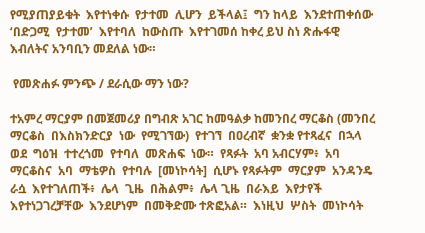የሚያጠያይቁት  እየተነቀሱ  የታተመ  ሊሆን  ይችላል፤  ግን ከላይ  እንደተጠቀሰው  ‘በድጋሚ  የታተመ’  እየተባለ  ከውስጡ  እየተገመሰ ከቀረ ይህ ስነ ጽሑፋዊ እብለትና አንባቢን መደለል ነው።

 የመጽሐፉ ምንጭ / ደራሲው ማን ነው?

ተአምረ ማርያም በመጀመሪያ በግብጽ አገር ከመዓልቃ ከመንበረ ማርቆስ (መንበረ  ማርቆስ  በእስክንድርያ  ነው  የሚገኘው)  የተገኘ  በዐረብኛ  ቋንቋ የተጻፈና  በኋላ  ወደ  ግዕዝ  ተተረጎመ  የተባለ  መጽሐፍ  ነው።  የጻፉት  አባ አብርሃም፥  አባ  ማርቆስና  አባ  ማቴዎስ  የተባሉ  [መነኮሳት]  ሲሆኑ የጻፉትም  ማርያም  አንዳንዴ  ራሷ  እየተገለጠች፥  ሌላ  ጊዜ  በሕልም፥  ሌላ ጊዜ  በራእይ  እየታየች  እየተነጋገረቻቸው  እንደሆነም  በመቅድሙ ተጽፎአል።  እነዚህ  ሦስት  መነኮሳት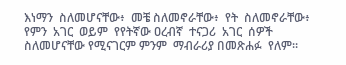እነማን  ስለመሆናቸው፥  መቼ ስለመኖራቸው፥  የት  ስለመኖራቸው፥  የምን  አገር  ወይም  የየትኛው ዐረብኛ  ተናጋሪ  አገር  ሰዎች ስለመሆናቸው የሚናገርም ምንም  ማብራሪያ በመጽሐፉ  የለም።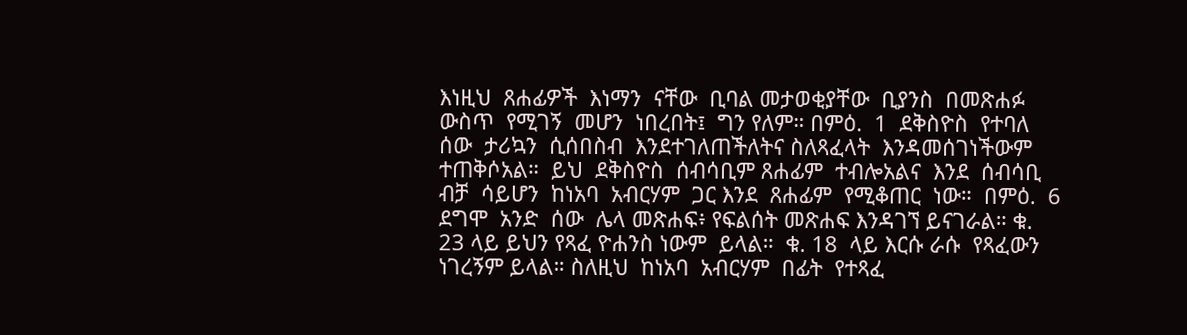እነዚህ  ጸሐፊዎች  እነማን  ናቸው  ቢባል መታወቂያቸው  ቢያንስ  በመጽሐፉ  ውስጥ  የሚገኝ  መሆን  ነበረበት፤  ግን የለም። በምዕ.  1  ደቅስዮስ  የተባለ  ሰው  ታሪኳን  ሲሰበስብ  እንደተገለጠችለትና ስለጻፈላት  እንዳመሰገነችውም  ተጠቅሶአል።  ይህ  ደቅስዮስ  ሰብሳቢም ጸሐፊም  ተብሎአልና  እንደ  ሰብሳቢ  ብቻ  ሳይሆን  ከነአባ  አብርሃም  ጋር እንደ  ጸሐፊም  የሚቆጠር  ነው።  በምዕ.  6  ደግሞ  አንድ  ሰው  ሌላ መጽሐፍ፥ የፍልሰት መጽሐፍ እንዳገኘ ይናገራል። ቁ. 23 ላይ ይህን የጻፈ ዮሐንስ ነውም  ይላል።  ቁ. 18  ላይ እርሱ ራሱ  የጻፈውን ነገረኝም ይላል። ስለዚህ  ከነአባ  አብርሃም  በፊት  የተጻፈ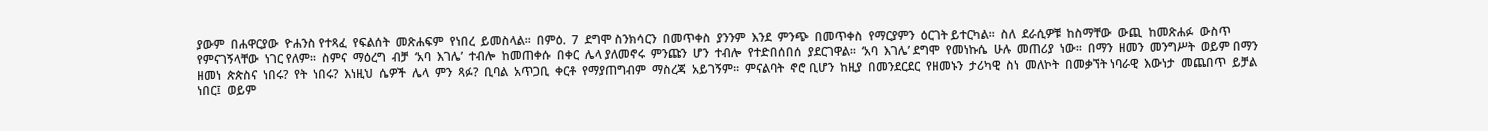ያውም  በሐዋርያው  ዮሐንስ የተጻፈ  የፍልሰት  መጽሐፍም  የነበረ  ይመስላል።  በምዕ.  7  ደግሞ ስንክሳርን  በመጥቀስ  ያንንም  እንደ  ምንጭ  በመጥቀስ  የማርያምን  ዕርገት ይተርካል።  ስለ  ደራሲዎቹ  ከስማቸው  ውጪ  ከመጽሐፉ  ውስጥ  የምናገኝላቸው  ነገር የለም።  ስምና  ማዕረግ  ብቻ  ‘አባ  እገሌ’  ተብሎ  ከመጠቀሱ  በቀር  ሌላ ያለመኖሩ  ምንጩን  ሆን  ተብሎ  የተድበሰበሰ  ያደርገዋል።  ‘አባ  እገሌ’ ደግሞ  የመነኩሴ  ሁሉ  መጠሪያ  ነው።  በማን  ዘመን  መንግሥት  ወይም በማን  ዘመነ  ጵጵስና  ነበሩ?  የት  ነበሩ?  እነዚህ  ሴዎች  ሌላ  ምን  ጻፉ?  ቢባል  አጥጋቢ  ቀርቶ  የማያጠግብም  ማስረጃ  አይገኝም።  ምናልባት  ኖሮ ቢሆን  ከዚያ  በመንደርደር  የዘመኑን  ታሪካዊ  ስነ  መለኮት  በመቃኘት ነባራዊ  እውነታ  መጨበጥ  ይቻል  ነበር፤  ወይም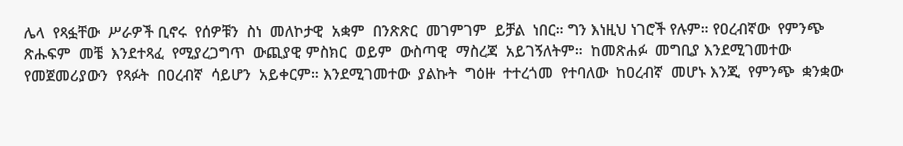ሌላ  የጻፏቸው  ሥራዎች ቢኖሩ  የሰዎቹን  ስነ  መለኮታዊ  አቋም  በንጽጽር  መገምገም  ይቻል  ነበር። ግን እነዚህ ነገሮች የሉም። የዐረብኛው  የምንጭ  ጽሑፍም  መቼ  እንደተጻፈ  የሚያረጋግጥ  ውጪያዊ ምስክር  ወይም  ውስጣዊ  ማስረጃ  አይገኝለትም።  ከመጽሐፉ  መግቢያ እንደሚገመተው  የመጀመሪያውን  የጻፉት  በዐረብኛ  ሳይሆን  አይቀርም። እንደሚገመተው  ያልኩት  ግዕዙ  ተተረጎመ  የተባለው  ከዐረብኛ  መሆኑ እንጂ  የምንጭ  ቋንቋው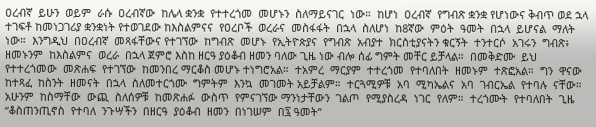ዐረብኛ  ይሁን  ወይም  ራሱ  ዐረብኛው  ከሌላ ቋንቋ  የተተረጎመ  መሆኑን  ስለማይናገር  ነው።  ከሆነ  ዐረብኛ  የግብጽ ቋንቋ የሆነውና ቅብጥ ወደ ኋላ ተገፍቶ ከመነጋገሪያ ቋንቋነት የተወገደው ከእስልምናና  የዐረቦች  ወረራና  መስፋፋት  በኋላ  ስለሆነ  ከ8ኛው  ምዕት  ዓመት  በኋላ  ይሆናል  ማለት  ነው።  እንግዲህ  በዐረብኛ  መጻፋቸውና የተገኘው  ከግብጽ  መሆኑ  የኢትዮጵያና  የግብጽ  አብያተ  ክርስቲያናትን ቁርኝት  ተንተርሶ  አገሩን  ግብጽ፥  ዘመኑንም  ከእስልምና  ወረራ  በኋላ ጀምሮ እስከ ዘርዓ ያዕቆብ ዘመን ባለው ጊዜ ነው ብሎ ሰፊ ግምት መቸር ይቻላል።  በመቅድሙ  ይህ  የተተረጎመው  መጽሐፍ  የተገኘው  ከመንበረ ማርቆስ መሆኑ ተነግሮአል።  ተአምረ  ማርያም  ተተረጎመ  የተባለበት  ዘመኑም  ተጽፎአል።  ግን  ዋናው ከተጻፈ  ከስንት  ዘመናት  በኋላ  ስለመተርጎሙ  ግምትም  እንኳ  መገመት አይቻልም።  ተርጓሚዎቹ  አባ  ሚካኤልና  አባ  ገብርኤል  የተባሉ  ናቸው። አሁንም  ከስማቸው  ውጪ  ስለሰዎቹ  ከመጽሐፉ  ውስጥ  የምናገኘው ማንነታቸውን  ገልጦ  የሚያስረዳ  ነገር  የለም።  ተረጎሙት  የተባለበት  ጊዜ “ቆስጠንጢኖስ  የተባለ  ንጉሣችን  በዘርዓ  ያዕቆብ  ዘመን  በነገሠም  በ፯ ዓመት”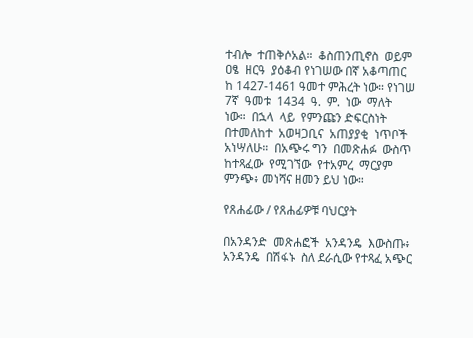ተብሎ  ተጠቅሶአል።  ቆስጠንጢኖስ  ወይም  ዐፄ  ዘርዓ  ያዕቆብ የነገሠው በኛ አቆጣጠር ከ 1427-1461 ዓመተ ምሕረት ነው። የነገሠ 7ኛ  ዓመቱ  1434  ዓ.  ም.  ነው  ማለት  ነው።  በኋላ  ላይ  የምንጩን ድፍርስነት  በተመለከተ  አወዛጋቢና  አጠያያቂ  ነጥቦች  አነሣለሁ።  በአጭሩ ግን  በመጽሐፉ  ውስጥ  ከተጻፈው  የሚገኘው  የተአምረ  ማርያም  ምንጭ፥ መነሻና ዘመን ይህ ነው።

የጸሐፊው / የጸሐፊዎቹ ባህርያት

በአንዳንድ  መጽሐፎች  አንዳንዴ  እውስጡ፥  አንዳንዴ  በሽፋኑ  ስለ ደራሲው የተጻፈ አጭር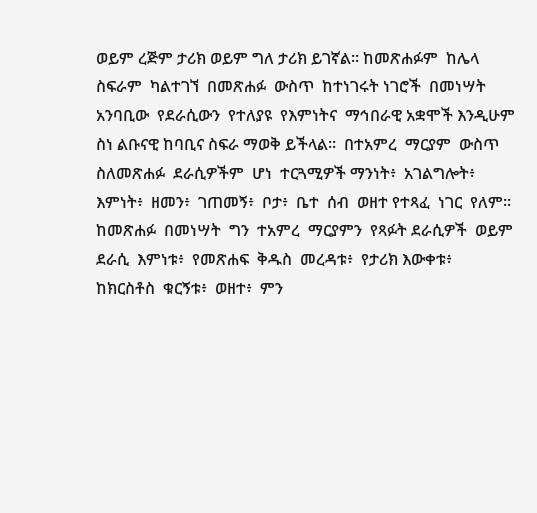ወይም ረጅም ታሪክ ወይም ግለ ታሪክ ይገኛል። ከመጽሐፉም  ከሌላ  ስፍራም  ካልተገኘ  በመጽሐፉ  ውስጥ  ከተነገሩት ነገሮች  በመነሣት  አንባቢው  የደራሲውን  የተለያዩ  የእምነትና  ማኅበራዊ አቋሞች እንዲሁም ስነ ልቡናዊ ከባቢና ስፍራ ማወቅ ይችላል።  በተአምረ  ማርያም  ውስጥ  ስለመጽሐፉ  ደራሲዎችም  ሆነ  ተርጓሚዎች ማንነት፥  አገልግሎት፥  እምነት፥  ዘመን፥  ገጠመኝ፥  ቦታ፥  ቤተ  ሰብ  ወዘተ የተጻፈ  ነገር  የለም።  ከመጽሐፉ  በመነሣት  ግን  ተአምረ  ማርያምን  የጻፉት ደራሲዎች  ወይም  ደራሲ  እምነቱ፥  የመጽሐፍ  ቅዱስ  መረዳቱ፥  የታሪክ እውቀቱ፥  ከክርስቶስ  ቁርኝቱ፥  ወዘተ፥  ምን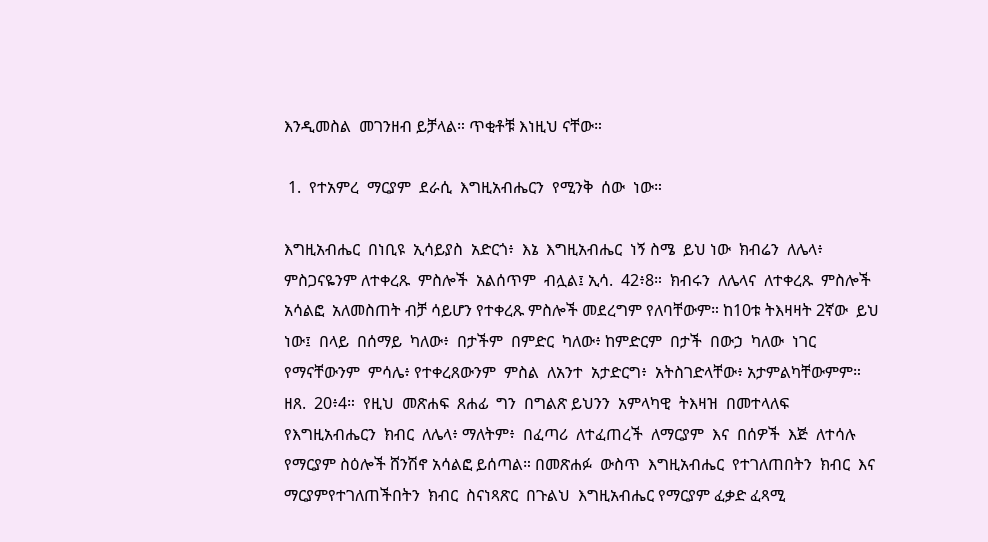እንዲመስል  መገንዘብ ይቻላል። ጥቂቶቹ እነዚህ ናቸው።

 1.  የተአምረ  ማርያም  ደራሲ  እግዚአብሔርን  የሚንቅ  ሰው  ነው።

እግዚአብሔር  በነቢዩ  ኢሳይያስ  አድርጎ፥  እኔ  እግዚአብሔር  ነኝ ስሜ  ይህ ነው  ክብሬን  ለሌላ፥  ምስጋናዬንም ለተቀረጹ  ምስሎች  አልሰጥም  ብሏል፤ ኢሳ.  42፥8።  ክብሩን  ለሌላና  ለተቀረጹ  ምስሎች  አሳልፎ  አለመስጠት ብቻ ሳይሆን የተቀረጹ ምስሎች መደረግም የለባቸውም። ከ10ቱ ትእዛዛት 2ኛው  ይህ  ነው፤  በላይ  በሰማይ  ካለው፥  በታችም  በምድር  ካለው፥ ከምድርም  በታች  በውኃ  ካለው  ነገር  የማናቸውንም  ምሳሌ፥ የተቀረጸውንም  ምስል  ለአንተ  አታድርግ፥  አትስገድላቸው፥ አታምልካቸውምም።  ዘጸ.  20፥4።  የዚህ  መጽሐፍ  ጸሐፊ  ግን  በግልጽ ይህንን  አምላካዊ  ትእዛዝ  በመተላለፍ  የእግዚአብሔርን  ክብር  ለሌላ፥ ማለትም፥  በፈጣሪ  ለተፈጠረች  ለማርያም  እና  በሰዎች  እጅ  ለተሳሉ የማርያም ስዕሎች ሸንሽኖ አሳልፎ ይሰጣል። በመጽሐፉ  ውስጥ  እግዚአብሔር  የተገለጠበትን  ክብር  እና  ማርያምየተገለጠችበትን  ክብር  ስናነጻጽር  በጉልህ  እግዚአብሔር የማርያም ፈቃድ ፈጻሚ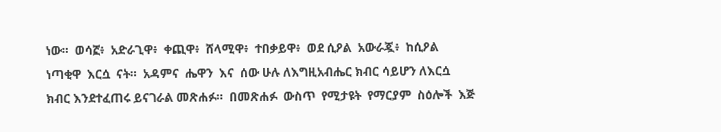ነው።  ወሳኟ፥  አድራጊዋ፥  ቀጪዋ፥  ሸላሚዋ፥  ተበቃይዋ፥  ወደ ሲዖል  አውራጇ፥  ከሲዖል  ነጣቂዋ  እርሷ  ናት።  አዳምና  ሔዋን  እና  ሰው ሁሉ ለእግዚአብሔር ክብር ሳይሆን ለእርሷ ክብር እንደተፈጠሩ ይናገራል መጽሐፉ።  በመጽሐፉ  ውስጥ  የሚታዩት  የማርያም  ስዕሎች  እጅ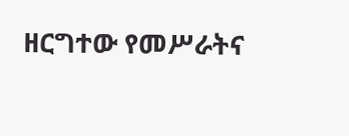ዘርግተው የመሥራትና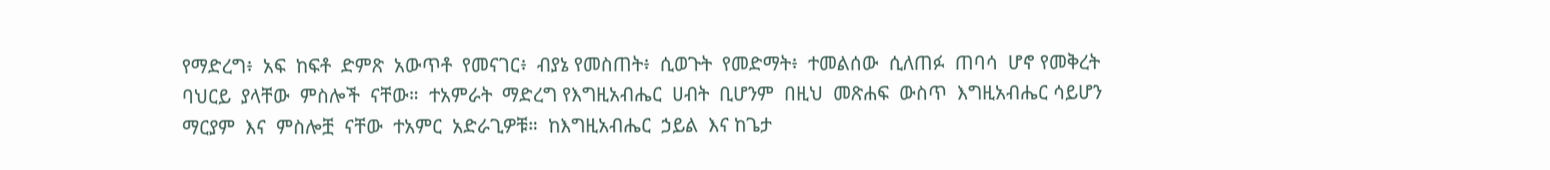የማድረግ፥  አፍ  ከፍቶ  ድምጽ  አውጥቶ  የመናገር፥  ብያኔ የመስጠት፥  ሲወጉት  የመድማት፥  ተመልሰው  ሲለጠፉ  ጠባሳ  ሆኖ የመቅረት  ባህርይ  ያላቸው  ምስሎች  ናቸው።  ተአምራት  ማድረግ የእግዚአብሔር  ሀብት  ቢሆንም  በዚህ  መጽሐፍ  ውስጥ  እግዚአብሔር ሳይሆን  ማርያም  እና  ምስሎቿ  ናቸው  ተአምር  አድራጊዎቹ።  ከእግዚአብሔር  ኃይል  እና ከጌታ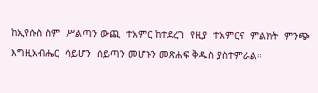ከኢየሱስ ስም  ሥልጣን ውጪ  ተአምር ከተደረገ  የዚያ  ተአምርና  ምልክት  ምንጭ  እግዚአብሔር  ሳይሆን  ሰይጣን መሆኑን መጽሐፍ ቅዱስ ያስተምራል።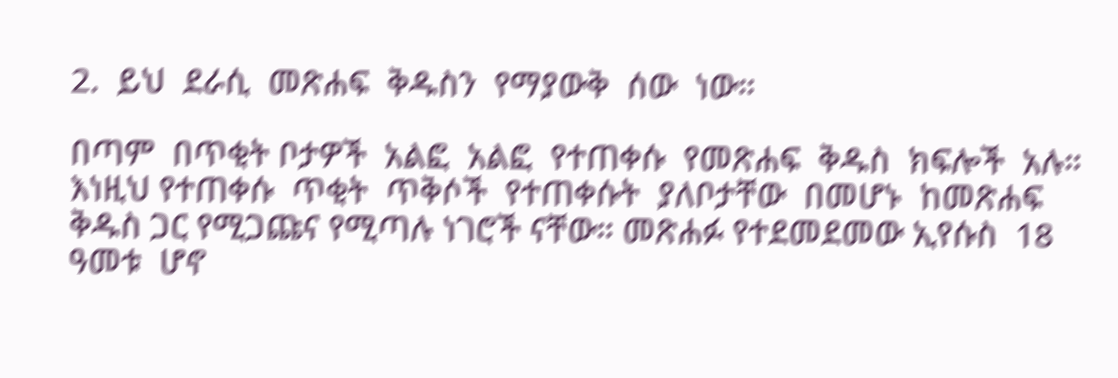2.  ይህ  ደራሲ  መጽሐፍ  ቅዱስን  የማያውቅ  ሰው  ነው።

በጣም  በጥቂት ቦታዎች  አልፎ  አልፎ  የተጠቀሱ  የመጽሐፍ  ቅዱስ  ክፍሎች  አሉ።  እነዚህ የተጠቀሱ  ጥቂት  ጥቅሶች  የተጠቀሱት  ያለቦታቸው  በመሆኑ  ከመጽሐፍ ቅዱስ ጋር የሚጋጩና የሚጣሉ ነገሮች ናቸው። መጽሐፉ የተደመደመው ኢየሱስ  18  ዓመቱ  ሆኖ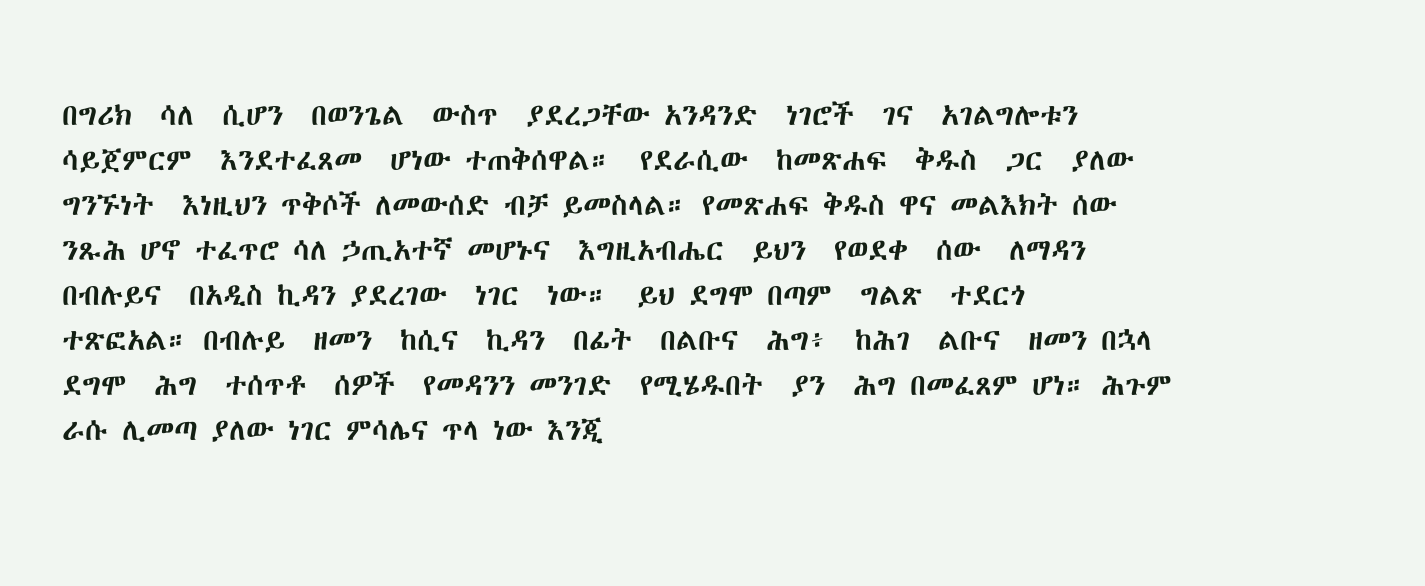በግሪክ  ሳለ  ሲሆን  በወንጌል  ውስጥ  ያደረጋቸው አንዳንድ  ነገሮች  ገና  አገልግሎቱን  ሳይጀምርም  እንደተፈጸመ  ሆነው ተጠቅሰዋል።  የደራሲው  ከመጽሐፍ  ቅዱስ  ጋር  ያለው  ግንኙነት  እነዚህን ጥቅሶች ለመውሰድ ብቻ ይመስላል። የመጽሐፍ ቅዱስ ዋና መልእክት ሰው ንጹሕ ሆኖ ተፈጥሮ ሳለ ኃጢአተኛ መሆኑና  እግዚአብሔር  ይህን  የወደቀ  ሰው  ለማዳን  በብሉይና  በአዲስ ኪዳን ያደረገው  ነገር  ነው።  ይህ ደግሞ በጣም  ግልጽ  ተደርጎ  ተጽፎአል። በብሉይ  ዘመን  ከሲና  ኪዳን  በፊት  በልቡና  ሕግ፥  ከሕገ  ልቡና  ዘመን በኋላ ደግሞ  ሕግ  ተሰጥቶ  ሰዎች  የመዳንን መንገድ  የሚሄዱበት  ያን  ሕግ በመፈጸም ሆነ። ሕጉም ራሱ ሊመጣ ያለው ነገር ምሳሌና ጥላ ነው እንጂ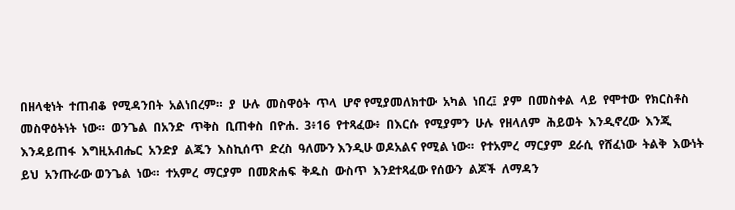በዘላቂነት  ተጠብቆ  የሚዳንበት  አልነበረም።  ያ  ሁሉ  መስዋዕት  ጥላ  ሆኖ የሚያመለክተው  አካል  ነበረ፤  ያም  በመስቀል  ላይ  የሞተው  የክርስቶስ መስዋዕትነት  ነው።  ወንጌል  በአንድ  ጥቅስ  ቢጠቀስ  በዮሐ.  3፥16  የተጻፈው፥  በእርሱ  የሚያምን  ሁሉ  የዘላለም  ሕይወት  እንዲኖረው  እንጂ እንዳይጠፋ  እግዚአብሔር  አንድያ  ልጁን  እስኪሰጥ  ድረስ  ዓለሙን እንዲሁ ወዶአልና የሚል ነው።  የተአምረ  ማርያም  ደራሲ  የሸፈነው  ትልቅ  እውነት  ይህ  አንጡራው ወንጌል  ነው።  ተአምረ  ማርያም  በመጽሐፍ  ቅዱስ  ውስጥ  እንደተጻፈው የሰውን  ልጆች  ለማዳን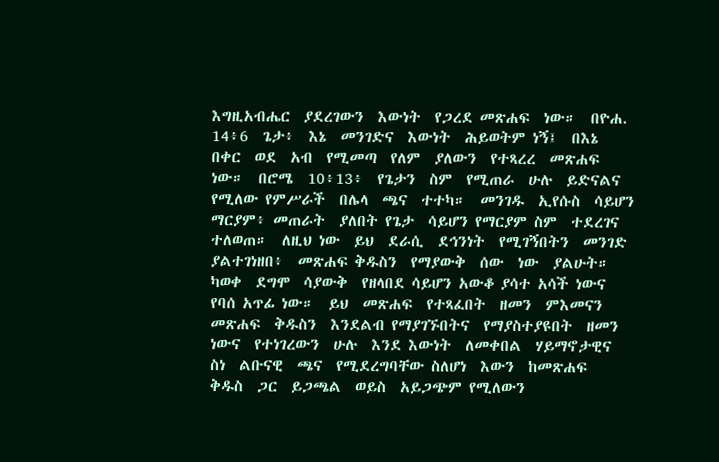እግዚአብሔር  ያደረገውን  እውነት  የጋረደ መጽሐፍ  ነው።  በዮሐ.  14፥6  ጌታ፥  እኔ  መንገድና  እውነት  ሕይወትም ነኝ፤  በእኔ  በቀር  ወደ  አብ  የሚመጣ  የለም  ያለውን  የተጻረረ  መጽሐፍ ነው።  በሮሜ  10፥13፥  የጌታን  ስም  የሚጠራ  ሁሉ  ይድናልና  የሚለው የምሥራች  በሌላ  ጫና  ተተካ።  መንገዱ  ኢየሱስ  ሳይሆን  ማርያም፥ መጠራት  ያለበት የጌታ  ሳይሆን የማርያም ስም  ተደረገና  ተለወጠ።  ለዚህ ነው  ይህ  ደራሲ  ደኅንነት  የሚገኝበትን  መንገድ  ያልተገነዘበ፥  መጽሐፍ ቅዱስን  የማያውቅ  ሰው  ነው  ያልሁት።  ካወቀ  ደግሞ  ሳያውቅ  የዘላበደ ሳይሆን አውቆ ያሳተ አሳች ነውና የባሰ አጥፊ ነው።  ይህ  መጽሐፍ  የተጻፈበት  ዘመን  ምእመናን  መጽሐፍ  ቅዱስን  እንደልብ የማያገኙበትና  የማያስተያዩበት  ዘመን  ነውና  የተነገረውን  ሁሉ  እንደ እውነት  ለመቀበል  ሃይማኖታዊና  ስነ  ልቡናዊ  ጫና  የሚደረግባቸው ስለሆነ  እውን  ከመጽሐፍ  ቅዱስ  ጋር  ይጋጫል  ወይስ  አይጋጭም የሚለውን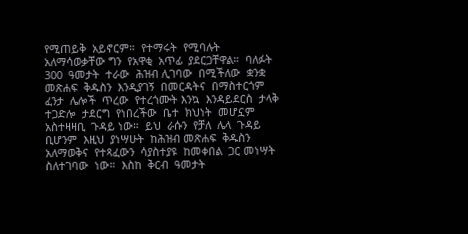የሚጠይቅ  አይኖርም።  የተማሩት  የሚባሉት  አለማሳወቃቸው ግን  የአዋቂ  አጥፊ  ያደርጋቸዋል።  ባለፉት  300  ዓመታት  ተራው  ሕዝብ ሊገባው  በሚችለው  ቋንቋ  መጽሐፍ  ቅዱስን  እንዲያገኝ  በመርዳትና  በማስተርጎም ፈንታ  ሌሎች  ጥረው  የተረጎሙት እንኳ  እንዳይደርስ  ታላቅ ተጋድሎ  ታደርግ  የነበረችው  ቤተ  ክህነት  መሆኗም  አስተዛዛቢ  ጉዳይ ነው።  ይህ  ራሱን  የቻለ  ሌላ  ጉዳይ  ቢሆንም  እዚህ  ያነሣሁት  ከሕዝብ መጽሐፍ  ቅዱስን  አለማወቅና  የተጻፈውን  ሳያስተያዩ  ከመቀበል  ጋር መነሣት  ስለተገባው  ነው።  እስከ  ቅርብ  ዓመታት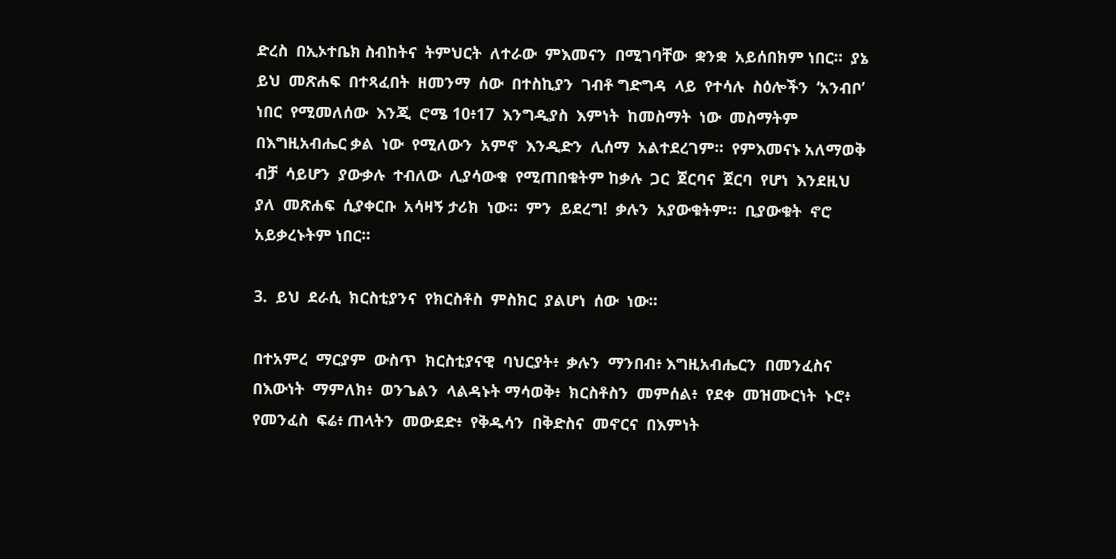ድረስ  በኢኦተቤክ ስብከትና  ትምህርት  ለተራው  ምእመናን  በሚገባቸው  ቋንቋ  አይሰበክም ነበር።  ያኔ  ይህ  መጽሐፍ  በተጻፈበት  ዘመንማ  ሰው  በተስኪያን  ገብቶ ግድግዳ  ላይ  የተሳሉ  ስዕሎችን  ‘አንብቦ’  ነበር  የሚመለሰው  እንጂ  ሮሜ 10፥17  እንግዲያስ  እምነት  ከመስማት  ነው  መስማትም  በእግዚአብሔር ቃል  ነው  የሚለውን  አምኖ  እንዲድን  ሊሰማ  አልተደረገም።  የምእመናኑ አለማወቅ  ብቻ  ሳይሆን  ያውቃሉ  ተብለው  ሊያሳውቁ  የሚጠበቁትም ከቃሉ  ጋር  ጀርባና  ጀርባ  የሆነ  እንደዚህ  ያለ  መጽሐፍ  ሲያቀርቡ  አሳዛኝ ታሪክ  ነው።  ምን  ይደረግ!  ቃሉን  አያውቁትም።  ቢያውቁት  ኖሮ አይቃረኑትም ነበር።

3.  ይህ  ደራሲ  ክርስቲያንና  የክርስቶስ  ምስክር  ያልሆነ  ሰው  ነው።

በተአምረ  ማርያም  ውስጥ  ክርስቲያናዊ  ባህርያት፥  ቃሉን  ማንበብ፥ እግዚአብሔርን  በመንፈስና  በእውነት  ማምለክ፥  ወንጌልን  ላልዳኑት ማሳወቅ፥  ክርስቶስን  መምሰል፥  የደቀ  መዝሙርነት  ኑሮ፥  የመንፈስ  ፍሬ፥ ጠላትን  መውደድ፥  የቅዱሳን  በቅድስና  መኖርና  በእምነት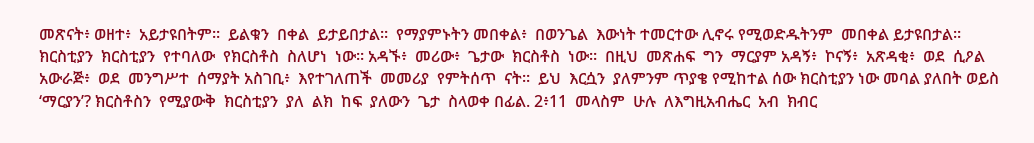መጽናት፥ ወዘተ፥  አይታዩበትም።  ይልቁን  በቀል  ይታይበታል።  የማያምኑትን መበቀል፥  በወንጌል  እውነት ተመርተው ሊኖሩ የሚወድዱትንም  መበቀል ይታዩበታል።  ክርስቲያን  ክርስቲያን  የተባለው  የክርስቶስ  ስለሆነ  ነው። አዳኙ፥  መሪው፥  ጌታው  ክርስቶስ  ነው።  በዚህ  መጽሐፍ  ግን  ማርያም አዳኝ፥  ኮናኝ፥  አጽዳቂ፥  ወደ  ሲዖል  አውራጅ፥  ወደ  መንግሥተ  ሰማያት አስገቢ፥  እየተገለጠች  መመሪያ  የምትሰጥ  ናት።  ይህ  እርሷን  ያለምንም ጥያቄ የሚከተል ሰው ክርስቲያን ነው መባል ያለበት ወይስ  ‘ማርያን’? ክርስቶስን  የሚያውቅ  ክርስቲያን  ያለ  ልክ  ከፍ  ያለውን  ጌታ  ስላወቀ በፊል. 2፥11  መላስም  ሁሉ  ለእግዚአብሔር  አብ  ክብር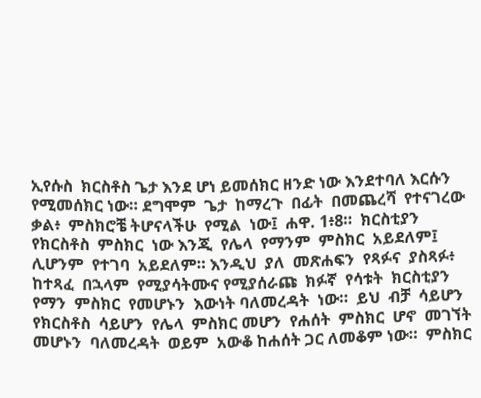ኢየሱስ  ክርስቶስ ጌታ እንደ ሆነ ይመሰክር ዘንድ ነው እንደተባለ እርሱን የሚመሰክር ነው። ደግሞም  ጌታ  ከማረጉ  በፊት  በመጨረሻ  የተናገረው  ቃል፥  ምስክሮቼ ትሆናላችሁ  የሚል  ነው፤  ሐዋ. 1፥8።  ክርስቲያን  የክርስቶስ  ምስክር  ነው እንጂ  የሌላ  የማንም  ምስክር  አይደለም፤  ሊሆንም  የተገባ  አይደለም። እንዲህ  ያለ  መጽሐፍን  የጻፉና  ያስጻፉ፥  ከተጻፈ  በኋላም  የሚያሳትሙና የሚያሰራጩ  ክፉኛ  የሳቱት  ክርስቲያን  የማን  ምስክር  የመሆኑን  እውነት ባለመረዳት  ነው።  ይህ  ብቻ  ሳይሆን  የክርስቶስ  ሳይሆን  የሌላ  ምስክር መሆን  የሐሰት  ምስክር  ሆኖ  መገኘት  መሆኑን  ባለመረዳት  ወይም  አውቆ ከሐሰት ጋር ለመቆም ነው።  ምስክር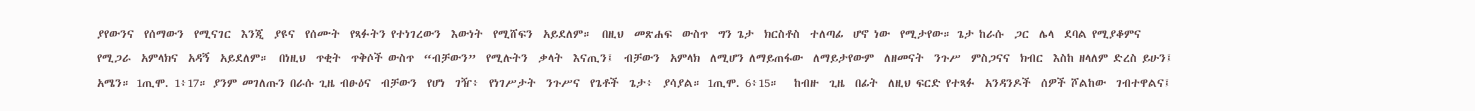ያየውንና  የሰማውን  የሚናገር  እንጂ  ያዩና  የሰሙት  የጻፉትን የተነገረውን  እውነት  የሚሸፍን  አይደለም።  በዚህ  መጽሐፍ  ውስጥ  ግን ጌታ  ክርስቶስ  ተለጣፊ  ሆኖ ነው  የሚታየው። ጌታ ከራሱ  ጋር  ሌላ  ደባል የሚያቆምና  የሚጋራ  አምላክና  አዳኝ  አይደለም።  በነዚህ  ጥቂት  ጥቅሶች ውስጥ  “ብቻውን”  የሚሉትን  ቃላት  እናጢን፤  ብቻውን  አምላክ  ለሚሆን ለማይጠፋው  ለማይታየውም  ለዘመናት  ንጉሥ  ምስጋናና  ክብር  እስከ ዘላለም ድረስ ይሁን፤ አሜን። 1ጢሞ. 1፥17። ያንም መገለጡን በራሱ ጊዜ ብፁዕና  ብቻውን  የሆነ  ገዥ፥  የነገሥታት  ንጉሥና  የጌቶች  ጌታ፥  ያሳያል። 1ጢሞ. 6፥15።   ከብዙ  ጊዜ  በፊት  ለዚህ ፍርድ የተጻፉ  አንዳንዶች  ሰዎች ሾልከው  ገብተዋልና፤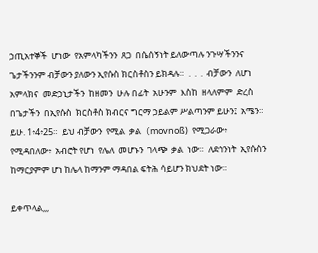ኃጢአተኞች  ሆነው  የአምላካችንን  ጸጋ  በሴሰኝነት ይለውጣሉ ንጉሣችንንና ጌታችንንም ብቻውን ያለውን ኢየሱስ ክርስቶስን ይክዳሉ።  .  .  .  ብቻውን  ለሆነ  አምላክና  መድኃኒታችን  ከዘመን  ሁሉ በፊት  አሁንም  እስከ  ዘላለምም  ድረስ  በጌታችን  በኢየሱስ  ክርስቶስ ክብርና ግርማ ኃይልም ሥልጣንም ይሁን፤  አሜን።  ይሁ. 1፥4፥25።  ይህ ብቻውን  የሚል  ቃል  (movnoß)  የሚጋራው፥  የሚዳበለው፥  አብሮት የሆነ  የሌለ  መሆኑን  ገላጭ  ቃል  ነው።  ለደኅንነት  ኢየሱስን  ከማርያምም ሆነ ከሌላ ከማንም ማዳበል ፍትሕ ሳይሆን ክህደት ነው።

ይቀጥላል,,,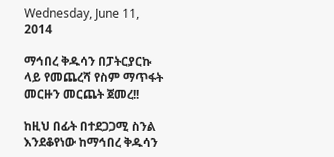Wednesday, June 11, 2014

ማኅበረ ቅዱሳን በፓትርያርኩ ላይ የመጨረሻ የስም ማጥፋት መርዙን መርጨት ጀመረ!!

ከዚህ በፊት በተደጋጋሚ ስንል እንደቆየነው ከማኅበረ ቅዱሳን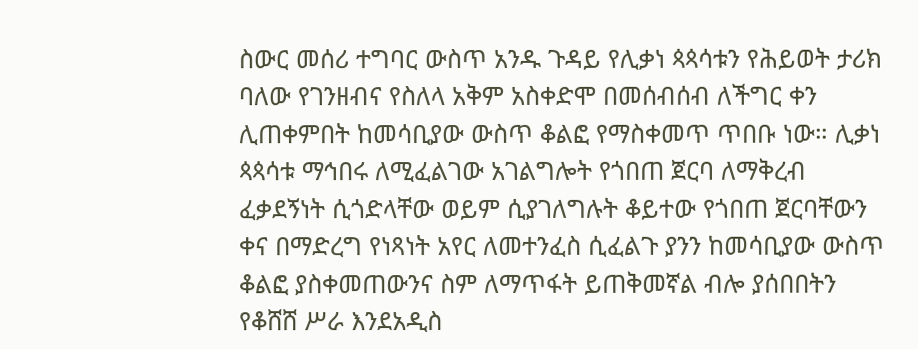ስውር መሰሪ ተግባር ውስጥ አንዱ ጉዳይ የሊቃነ ጳጳሳቱን የሕይወት ታሪክ ባለው የገንዘብና የስለላ አቅም አስቀድሞ በመሰብሰብ ለችግር ቀን ሊጠቀምበት ከመሳቢያው ውስጥ ቆልፎ የማስቀመጥ ጥበቡ ነው። ሊቃነ ጳጳሳቱ ማኅበሩ ለሚፈልገው አገልግሎት የጎበጠ ጀርባ ለማቅረብ ፈቃደኝነት ሲጎድላቸው ወይም ሲያገለግሉት ቆይተው የጎበጠ ጀርባቸውን ቀና በማድረግ የነጻነት አየር ለመተንፈስ ሲፈልጉ ያንን ከመሳቢያው ውስጥ ቆልፎ ያስቀመጠውንና ስም ለማጥፋት ይጠቅመኛል ብሎ ያሰበበትን የቆሸሸ ሥራ እንደአዲስ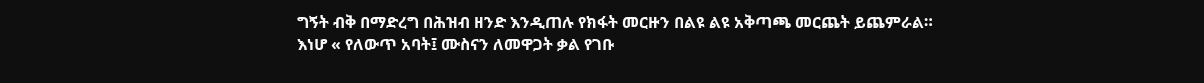ግኝት ብቅ በማድረግ በሕዝብ ዘንድ እንዲጠሉ የክፋት መርዙን በልዩ ልዩ አቅጣጫ መርጨት ይጨምራል።
እነሆ « የለውጥ አባት፤ ሙስናን ለመዋጋት ቃል የገቡ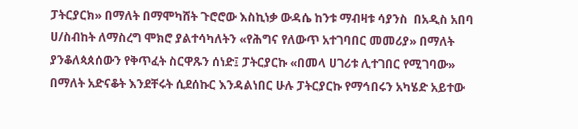ፓትርያርክ» በማለት በማሞካሸት ጉሮሮው እስኪነቃ ውዳሴ ከንቱ ማብዛቱ ሳያንስ  በአዲስ አበባ ሀ/ስብከት ለማስረግ ሞክሮ ያልተሳካለትን «የሕግና የለውጥ አተገባበር መመሪያ» በማለት ያንቆለጳጰሰውን የቅጥፈት ስርዋጹን ሰነድ፤ ፓትርያርኩ «በመላ ሀገሪቱ ሊተገበር የሚገባው» በማለት አድናቆት እንደቸሩት ሲደሰኩር እንዳልነበር ሁሉ ፓትርያርኩ የማኅበሩን አካሄድ አይተው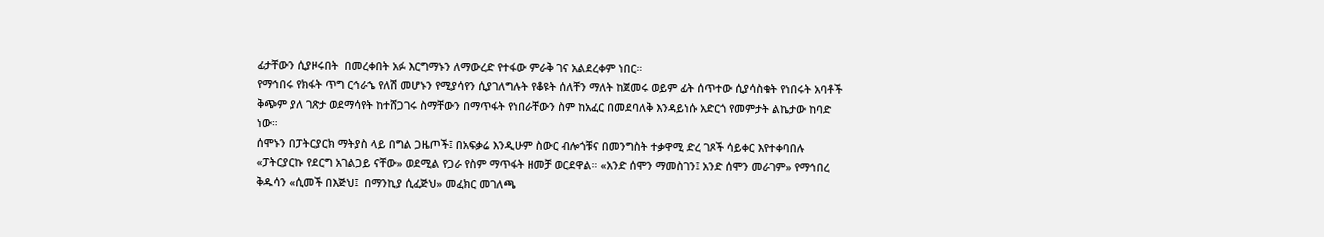ፊታቸውን ሲያዞሩበት  በመረቀበት አፉ እርግማኑን ለማውረድ የተፋው ምራቅ ገና አልደረቀም ነበር።
የማኅበሩ የክፋት ጥግ ርኅራኄ የለሽ መሆኑን የሚያሳየን ሲያገለግሉት የቆዩት ሰለቸን ማለት ከጀመሩ ወይም ፊት ሰጥተው ሲያሳስቁት የነበሩት አባቶች ቅጭም ያለ ገጽታ ወደማሳየት ከተሸጋገሩ ስማቸውን በማጥፋት የነበራቸውን ስም ከአፈር በመደባለቅ እንዳይነሱ አድርጎ የመምታት ልኬታው ከባድ ነው።
ሰሞኑን በፓትርያርክ ማትያስ ላይ በግል ጋዜጦች፤ በአፍቃሬ እንዲሁም ስውር ብሎጎቹና በመንግስት ተቃዋሚ ድረ ገጾች ሳይቀር እየተቀባበሉ «ፓትርያርኩ የደርግ አገልጋይ ናቸው» ወደሚል የጋራ የስም ማጥፋት ዘመቻ ወርደዋል። «አንድ ሰሞን ማመስገን፤ አንድ ሰሞን መራገም» የማኅበረ ቅዱሳን «ሲመች በእጅህ፤  በማንኪያ ሲፈጅህ» መፈክር መገለጫ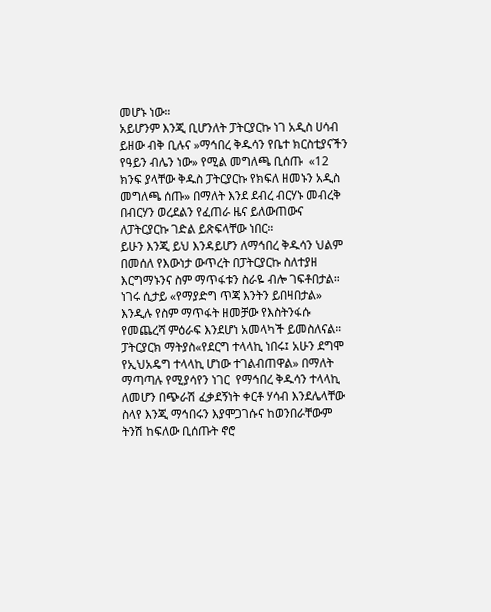መሆኑ ነው።
አይሆንም እንጂ ቢሆንለት ፓትርያርኩ ነገ አዲስ ሀሳብ ይዘው ብቅ ቢሉና »ማኅበረ ቅዱሳን የቤተ ክርስቲያናችን የዓይን ብሌን ነው» የሚል መግለጫ ቢሰጡ  «12 ክንፍ ያላቸው ቅዱስ ፓትርያርኩ የክፍለ ዘመኑን አዲስ መግለጫ ሰጡ» በማለት እንደ ደብረ ብርሃኑ መብረቅ በብርሃን ወረደልን የፈጠራ ዜና ይለውጠውና ለፓትርያርኩ ገድል ይጽፍላቸው ነበር።
ይሁን እንጂ ይህ እንዳይሆን ለማኅበረ ቅዱሳን ህልም በመሰለ የእውነታ ውጥረት በፓትርያርኩ ስለተያዘ እርግማኑንና ስም ማጥፋቱን ስራዬ ብሎ ገፍቶበታል። ነገሩ ሲታይ «የማያድግ ጥጃ እንትን ይበዛበታል» እንዲሉ የስም ማጥፋት ዘመቻው የእስትንፋሱ የመጨረሻ ምዕራፍ እንደሆነ አመላካች ይመስለናል።
ፓትርያርክ ማትያስ«የደርግ ተላላኪ ነበሩ፤ አሁን ደግሞ የኢህአዴግ ተላላኪ ሆነው ተገልብጠዋል» በማለት ማጣጣሉ የሚያሳየን ነገር  የማኅበረ ቅዱሳን ተላላኪ ለመሆን በጭራሽ ፈቃደኝነት ቀርቶ ሃሳብ እንደሌላቸው ስላየ እንጂ ማኅበሩን እያሞጋገሱና ከወንበራቸውም ትንሽ ከፍለው ቢሰጡት ኖሮ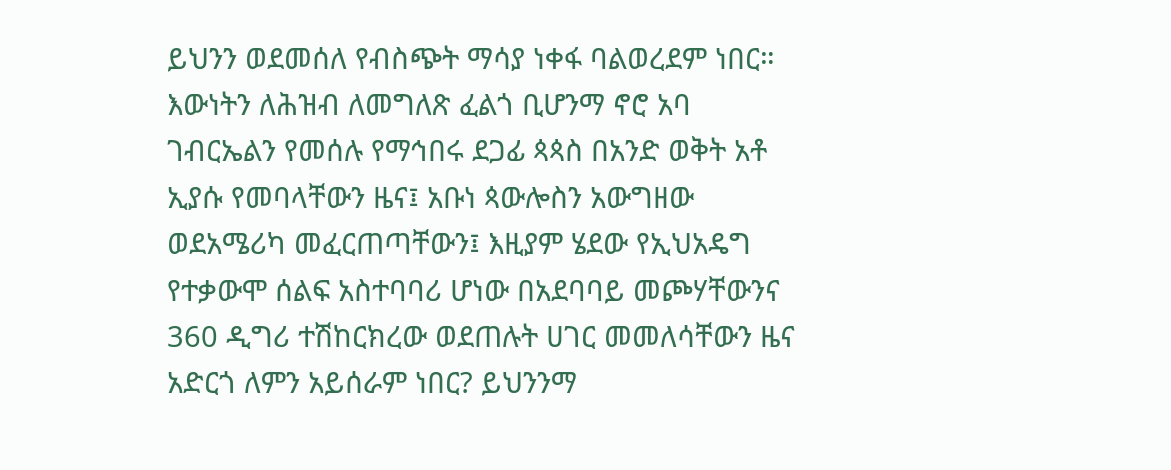ይህንን ወደመሰለ የብስጭት ማሳያ ነቀፋ ባልወረደም ነበር። እውነትን ለሕዝብ ለመግለጽ ፈልጎ ቢሆንማ ኖሮ አባ ገብርኤልን የመሰሉ የማኅበሩ ደጋፊ ጳጳስ በአንድ ወቅት አቶ ኢያሱ የመባላቸውን ዜና፤ አቡነ ጳውሎስን አውግዘው ወደአሜሪካ መፈርጠጣቸውን፤ እዚያም ሄደው የኢህአዴግ የተቃውሞ ሰልፍ አስተባባሪ ሆነው በአደባባይ መጮሃቸውንና 360 ዲግሪ ተሽከርክረው ወደጠሉት ሀገር መመለሳቸውን ዜና አድርጎ ለምን አይሰራም ነበር? ይህንንማ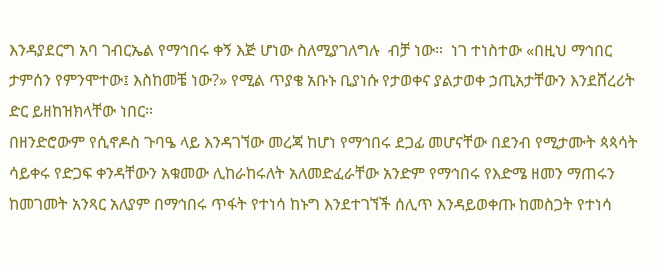እንዳያደርግ አባ ገብርኤል የማኅበሩ ቀኝ እጅ ሆነው ስለሚያገለግሉ  ብቻ ነው።  ነገ ተነስተው «በዚህ ማኅበር ታምሰን የምንሞተው፤ እስከመቼ ነው?» የሚል ጥያቄ አቡኑ ቢያነሱ የታወቀና ያልታወቀ ኃጢአታቸውን እንደሸረሪት ድር ይዘከዝክላቸው ነበር።
በዘንድሮውም የሲኖዶስ ጉባዔ ላይ እንዳገኘው መረጃ ከሆነ የማኅበሩ ደጋፊ መሆናቸው በደንብ የሚታሙት ጳጳሳት ሳይቀሩ የድጋፍ ቀንዳቸውን አቁመው ሊከራከሩለት አለመድፈራቸው አንድም የማኅበሩ የእድሜ ዘመን ማጠሩን ከመገመት አንጻር አለያም በማኅበሩ ጥፋት የተነሳ ከኑግ እንደተገኘች ሰሊጥ እንዳይወቀጡ ከመስጋት የተነሳ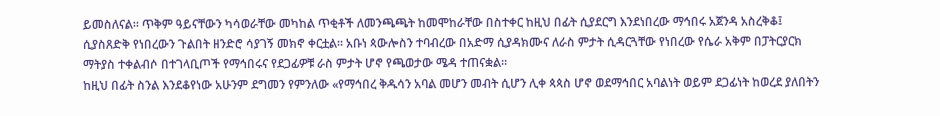ይመስለናል። ጥቅም ዓይናቸውን ካሳወራቸው መካከል ጥቂቶች ለመንጫጫት ከመሞከራቸው በስተቀር ከዚህ በፊት ሲያደርግ እንደነበረው ማኅበሩ አጀንዳ አስረቅቆ፤ ሲያስጸድቅ የነበረውን ጉልበት ዘንድሮ ሳያገኝ መክኖ ቀርቷል። አቡነ ጳውሎስን ተባብረው በአድማ ሲያዳክሙና ለራስ ምታት ሲዳርጓቸው የነበረው የሴራ አቅም በፓትርያርክ ማትያስ ተቀልብሶ በተገላቢጦች የማኅበሩና የደጋፊዎቹ ራስ ምታት ሆኖ የጫወታው ሜዳ ተጠናቋል።
ከዚህ በፊት ስንል እንደቆየነው አሁንም ደግመን የምንለው «የማኅበረ ቅዱሳን አባል መሆን መብት ሲሆን ሊቀ ጳጳስ ሆኖ ወደማኅበር አባልነት ወይም ደጋፊነት ከወረደ ያለበትን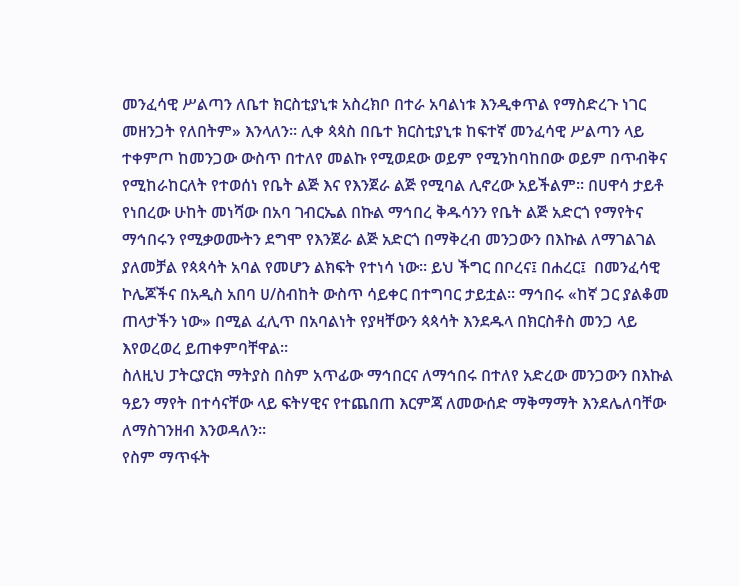መንፈሳዊ ሥልጣን ለቤተ ክርስቲያኒቱ አስረክቦ በተራ አባልነቱ እንዲቀጥል የማስድረጉ ነገር መዘንጋት የለበትም» እንላለን። ሊቀ ጳጳስ በቤተ ክርስቲያኒቱ ከፍተኛ መንፈሳዊ ሥልጣን ላይ ተቀምጦ ከመንጋው ውስጥ በተለየ መልኩ የሚወደው ወይም የሚንከባከበው ወይም በጥብቅና የሚከራከርለት የተወሰነ የቤት ልጅ እና የእንጀራ ልጅ የሚባል ሊኖረው አይችልም። በሀዋሳ ታይቶ የነበረው ሁከት መነሻው በአባ ገብርኤል በኩል ማኅበረ ቅዱሳንን የቤት ልጅ አድርጎ የማየትና ማኅበሩን የሚቃወሙትን ደግሞ የእንጀራ ልጅ አድርጎ በማቅረብ መንጋውን በእኩል ለማገልገል ያለመቻል የጳጳሳት አባል የመሆን ልክፍት የተነሳ ነው። ይህ ችግር በቦረና፤ በሐረር፤  በመንፈሳዊ ኮሌጆችና በአዲስ አበባ ሀ/ስብከት ውስጥ ሳይቀር በተግባር ታይቷል። ማኅበሩ «ከኛ ጋር ያልቆመ ጠላታችን ነው» በሚል ፈሊጥ በአባልነት የያዛቸውን ጳጳሳት እንደዱላ በክርስቶስ መንጋ ላይ እየወረወረ ይጠቀምባቸዋል።
ስለዚህ ፓትርያርክ ማትያስ በስም አጥፊው ማኅበርና ለማኅበሩ በተለየ አድረው መንጋውን በእኩል ዓይን ማየት በተሳናቸው ላይ ፍትሃዊና የተጨበጠ እርምጃ ለመውሰድ ማቅማማት እንደሌለባቸው ለማስገንዘብ እንወዳለን።
የስም ማጥፋት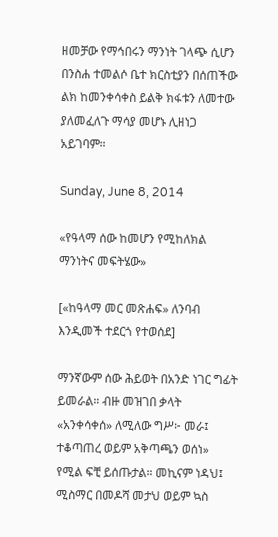ዘመቻው የማኅበሩን ማንነት ገላጭ ሲሆን በንስሐ ተመልሶ ቤተ ክርስቲያን በሰጠችው ልክ ከመንቀሳቀስ ይልቅ ክፋቱን ለመተው ያለመፈለጉ ማሳያ መሆኑ ሊዘነጋ አይገባም።

Sunday, June 8, 2014

«የዓላማ ሰው ከመሆን የሚከለክል ማንነትና መፍትሄው»

[«ከዓላማ መር መጽሐፍ» ለንባብ እንዲመች ተደርጎ የተወሰደ]

ማንኛውም ሰው ሕይወት በአንድ ነገር ግፊት ይመራል። ብዙ መዝገበ ቃላት «አንቀሳቀሰ» ለሚለው ግሥ፦ መራ፤ ተቆጣጠረ ወይም አቅጣጫን ወሰነ» የሚል ፍቺ ይሰጡታል። መኪናም ነዳህ፤ ሚስማር በመዶሻ መታህ ወይም ኳስ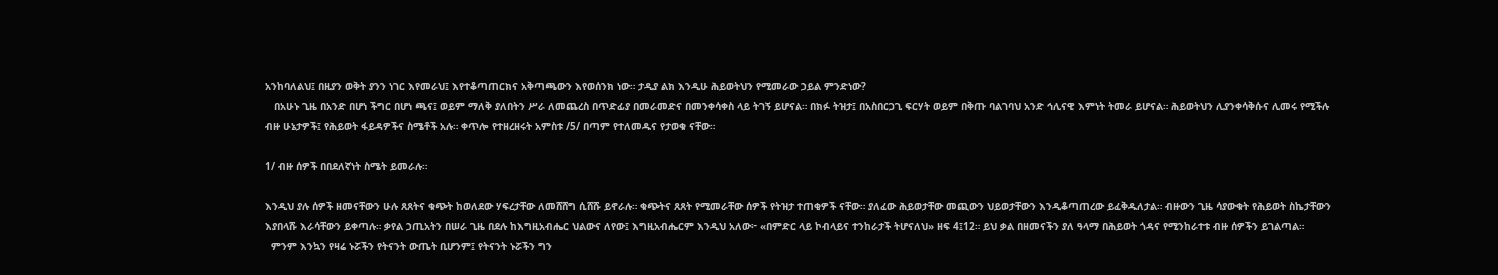አንከባለልህ፤ በዚያን ወቅት ያንን ነገር እየመራህ፤ እየተቆጣጠርክና አቅጣጫውን እየወሰንክ ነው። ታዲያ ልክ እንዲሁ ሕይወትህን የሚመራው ኃይል ምንድነው?
   በአሁኑ ጊዜ በአንድ በሆነ ችግር በሆነ ጫና፤ ወይም ማለቅ ያለበትን ሥራ ለመጨረስ በጥድፊያ በመራመድና በመንቀሳቀስ ላይ ትገኝ ይሆናል። በክፉ ትዝታ፤ በአስበርጋጊ ፍርሃት ወይም በቅጡ ባልገባህ አንድ ኅሊናዊ እምነት ትመራ ይሆናል። ሕይወትህን ሊያንቀሳቅሱና ሊመሩ የሚችሉ ብዙ ሁኔታዎች፤ የሕይወት ፋይዳዎችና ስሜቶች አሉ። ቀጥሎ የተዘረዘሩት አምስቱ /5/ በጣም የተለመዱና የታወቁ ናቸው።

1/ ብዙ ሰዎች በበደለኛነት ስሜት ይመራሉ።

እንዲህ ያሉ ሰዎች ዘመናቸውን ሁሉ ጸጸትና ቁጭት ከወለደው ሃፍረታቸው ለመሸሸግ ሲሸሹ ይኖራሉ። ቁጭትና ጸጸት የሚመራቸው ሰዎች የትዝታ ተጠቂዎች ናቸው። ያለፈው ሕይወታቸው መጪውን ህይወታቸውን እንዲቆጣጠረው ይፈቅዱለታል። ብዙውን ጊዜ ሳያውቁት የሕይወት ስኬታቸውን እያበላሹ እራሳቸውን ይቀጣሉ። ቃየል ኃጢአትን በሠራ ጊዜ በደሉ ከእግዚአብሔር ህልውና ለየው፤ እግዚአብሔርም እንዲህ አለው፦ «በምድር ላይ ኮብላይና ተንከራታች ትሆናለህ» ዘፍ 4፤12። ይህ ቃል በዘመናችን ያለ ዓላማ በሕይወት ጎዳና የሚንከራተቱ ብዙ ሰዎችን ይገልጣል።
  ምንም እንኳን የዛሬ ኑሯችን የትናንት ውጤት ቢሆንም፤ የትናንት ኑሯችን ግን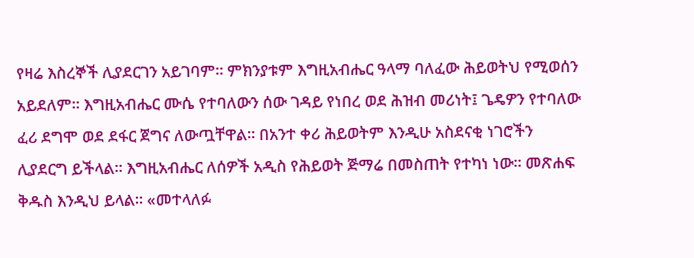የዛሬ እስረኞች ሊያደርገን አይገባም። ምክንያቱም እግዚአብሔር ዓላማ ባለፈው ሕይወትህ የሚወሰን አይደለም። እግዚአብሔር ሙሴ የተባለውን ሰው ገዳይ የነበረ ወደ ሕዝብ መሪነት፤ ጌዴዎን የተባለው ፈሪ ደግሞ ወደ ደፋር ጀግና ለውጧቸዋል። በአንተ ቀሪ ሕይወትም እንዲሁ አስደናቂ ነገሮችን ሊያደርግ ይችላል። እግዚአብሔር ለሰዎች አዲስ የሕይወት ጅማሬ በመስጠት የተካነ ነው። መጽሐፍ ቅዱስ እንዲህ ይላል። «መተላለፉ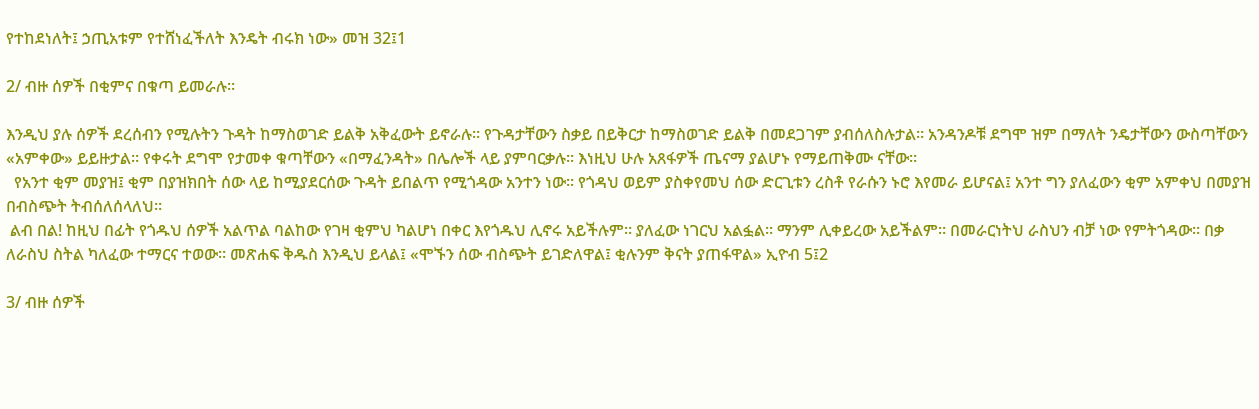የተከደነለት፤ ኃጢአቱም የተሸነፈችለት እንዴት ብሩክ ነው» መዝ 32፤1

2/ ብዙ ሰዎች በቂምና በቁጣ ይመራሉ።

እንዲህ ያሉ ሰዎች ደረሰብን የሚሉትን ጉዳት ከማስወገድ ይልቅ አቅፈውት ይኖራሉ። የጉዳታቸውን ስቃይ በይቅርታ ከማስወገድ ይልቅ በመደጋገም ያብሰለስሉታል። አንዳንዶቹ ደግሞ ዝም በማለት ንዴታቸውን ውስጣቸውን  «አምቀው» ይይዙታል። የቀሩት ደግሞ የታመቀ ቁጣቸውን «በማፈንዳት» በሌሎች ላይ ያምባርቃሉ። እነዚህ ሁሉ አጸፋዎች ጤናማ ያልሆኑ የማይጠቅሙ ናቸው።
  የአንተ ቂም መያዝ፤ ቂም በያዝክበት ሰው ላይ ከሚያደርሰው ጉዳት ይበልጥ የሚጎዳው አንተን ነው። የጎዳህ ወይም ያስቀየመህ ሰው ድርጊቱን ረስቶ የራሱን ኑሮ እየመራ ይሆናል፤ አንተ ግን ያለፈውን ቂም አምቀህ በመያዝ በብስጭት ትብሰለሰላለህ።
 ልብ በል! ከዚህ በፊት የጎዱህ ሰዎች አልጥል ባልከው የገዛ ቂምህ ካልሆነ በቀር እየጎዱህ ሊኖሩ አይችሉም። ያለፈው ነገርህ አልፏል። ማንም ሊቀይረው አይችልም። በመራርነትህ ራስህን ብቻ ነው የምትጎዳው። በቃ ለራስህ ስትል ካለፈው ተማርና ተወው። መጽሐፍ ቅዱስ እንዲህ ይላል፤ «ሞኙን ሰው ብስጭት ይገድለዋል፤ ቂሉንም ቅናት ያጠፋዋል» ኢዮብ 5፤2

3/ ብዙ ሰዎች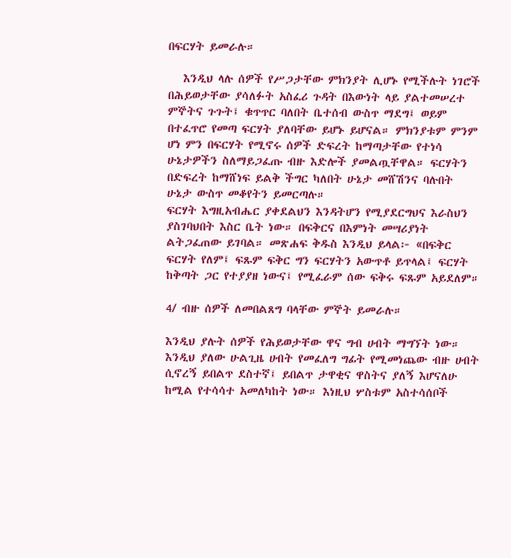በፍርሃት ይመራሉ።

   እንዲህ ላሉ ሰዎች የሥጋታቸው ምክንያት ሊሆኑ የሚችሉት ነገሮች በሕይወታቸው ያሳለፉት አስፈሪ ጉዳት በእውነት ላይ ያልተመሠረተ ምኞትና ጉጉት፤ ቁጥጥር ባለበት ቤተሰብ ውስጥ ማደግ፤ ወይም በተፈጥሮ የመጣ ፍርሃት ያለባቸው ይሆኑ ይሆናል። ምክንያቱም ምንም ሆነ ምን በፍርሃት የሚኖሩ ሰዎች ድፍረት ከማጣታቸው የተነሳ ሁኔታዎችን ስለማይጋፈጡ ብዙ እድሎች ያመልጧቸዋል። ፍርሃትን በድፍረት ከማሸነፍ ይልቅ ችግር ካለበት ሁኔታ መሸሽንና ባሉበት ሁኔታ ውስጥ መቆየትን ይመርጣሉ።
ፍርሃት እግዚአብሔር ያቀደልህን እንዳትሆን የሚያደርግህና እራስህን ያስገባህበት እስር ቤት ነው። በፍቅርና በእምነት መሣሪያነት ልትጋፈጠው ይገባል። መጽሐፍ ቅዱስ እንዲህ ይላል፦ «በፍቅር ፍርሃት የለም፤ ፍጹም ፍቅር ግን ፍርሃትን አውጥቶ ይጥላል፤ ፍርሃት ከቅጣት ጋር የተያያዘ ነውና፤ የሚፈራም ሰው ፍቅሩ ፍጹም አይደለም።

4/ ብዙ ሰዎች ለመበልጸግ ባላቸው ምኞት ይመራሉ።

እንዲህ ያሉት ሰዎች የሕይወታቸው ዋና ግብ ሀብት ማግኘት ነው። እንዲህ ያለው ሁልጊዜ ሀብት የመፈለግ ግፊት የሚመነጨው ብዙ ሀብት ሲኖረኝ ይበልጥ ደስተኛ፤ ይበልጥ ታዋቂና ዋስትና ያለኝ እሆናለሁ ከሚል የተሳሳተ አመለካከት ነው። እነዚህ ሦስቱም አስተሳሰቦች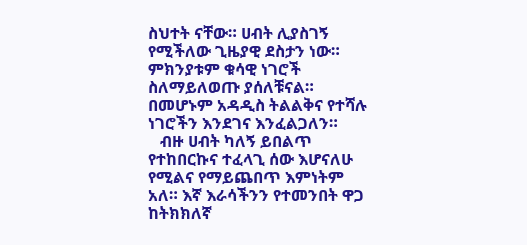ስህተት ናቸው። ሀብት ሊያስገኝ የሚችለው ጊዜያዊ ደስታን ነው። ምክንያቱም ቁሳዊ ነገሮች ስለማይለወጡ ያሰለቹናል። በመሆኑም አዳዲስ ትልልቅና የተሻሉ ነገሮችን እንደገና እንፈልጋለን።
   ብዙ ሀብት ካለኝ ይበልጥ የተከበርኩና ተፈላጊ ሰው እሆናለሁ የሚልና የማይጨበጥ እምነትም አለ። እኛ እራሳችንን የተመንበት ዋጋ ከትክክለኛ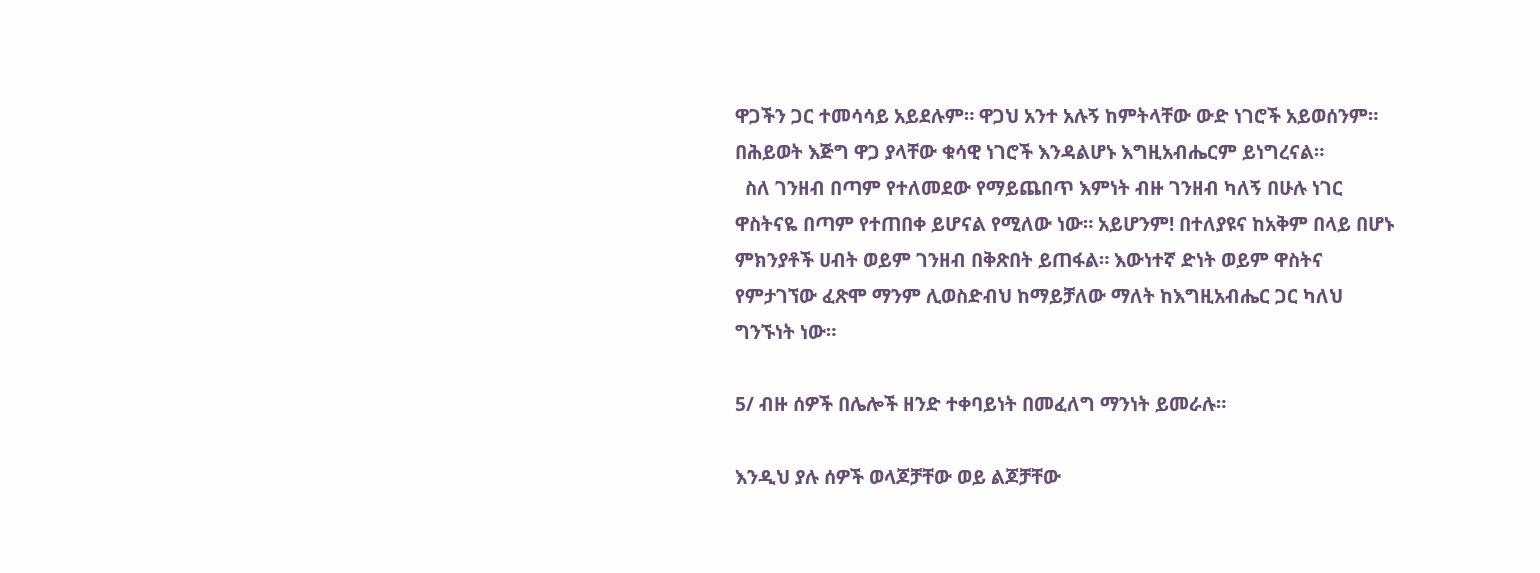ዋጋችን ጋር ተመሳሳይ አይደሉም። ዋጋህ አንተ አሉኝ ከምትላቸው ውድ ነገሮች አይወሰንም። በሕይወት እጅግ ዋጋ ያላቸው ቁሳዊ ነገሮች እንዳልሆኑ እግዚአብሔርም ይነግረናል።
  ስለ ገንዘብ በጣም የተለመደው የማይጨበጥ እምነት ብዙ ገንዘብ ካለኝ በሁሉ ነገር ዋስትናዬ በጣም የተጠበቀ ይሆናል የሚለው ነው። አይሆንም! በተለያዩና ከአቅም በላይ በሆኑ ምክንያቶች ሀብት ወይም ገንዘብ በቅጽበት ይጠፋል። እውነተኛ ድነት ወይም ዋስትና የምታገኘው ፈጽሞ ማንም ሊወስድብህ ከማይቻለው ማለት ከእግዚአብሔር ጋር ካለህ ግንኙነት ነው።

5/ ብዙ ሰዎች በሌሎች ዘንድ ተቀባይነት በመፈለግ ማንነት ይመራሉ።

እንዲህ ያሉ ሰዎች ወላጆቻቸው ወይ ልጆቻቸው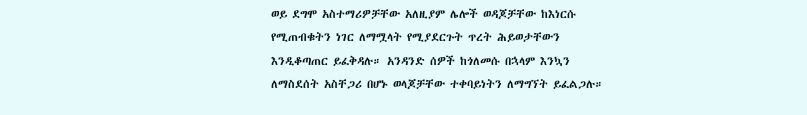ወይ ደግሞ አስተማሪዎቻቸው አለዚያም ሌሎች ወዳጆቻቸው ከእነርሱ የሚጠብቁትን ነገር ለማሟላት የሚያደርጉት ጥረት ሕይወታቸውን እንዲቆጣጠር ይፈቅዳሉ። አንዳንድ ሰዎች ከጎለመሱ በኋላም እንኳን ለማስደሰት አስቸጋሪ በሆኑ ወላጆቻቸው ተቀባይነትን ለማግኘት ይፈልጋሉ።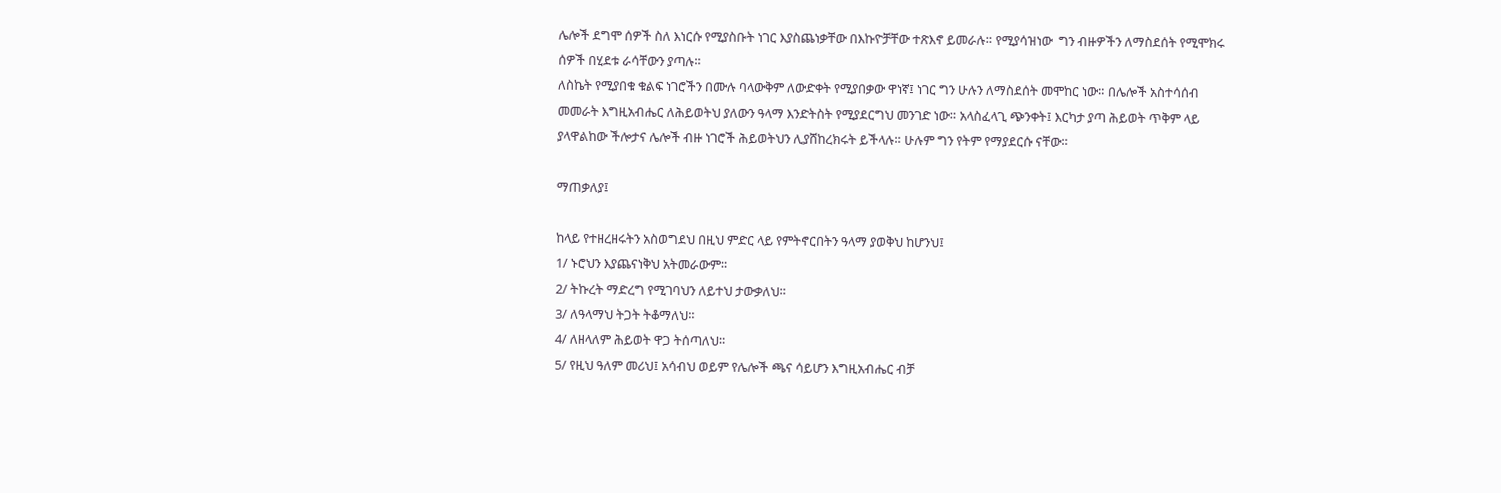ሌሎች ደግሞ ሰዎች ስለ እነርሱ የሚያስቡት ነገር እያስጨነቃቸው በእኩዮቻቸው ተጽእኖ ይመራሉ። የሚያሳዝነው  ግን ብዙዎችን ለማስደሰት የሚሞክሩ ሰዎች በሂደቱ ራሳቸውን ያጣሉ።
ለስኬት የሚያበቁ ቁልፍ ነገሮችን በሙሉ ባላውቅም ለውድቀት የሚያበቃው ዋነኛ፤ ነገር ግን ሁሉን ለማስደሰት መሞከር ነው። በሌሎች አስተሳሰብ መመራት እግዚአብሔር ለሕይወትህ ያለውን ዓላማ እንድትስት የሚያደርግህ መንገድ ነው። አላስፈላጊ ጭንቀት፤ እርካታ ያጣ ሕይወት ጥቅም ላይ ያላዋልከው ችሎታና ሌሎች ብዙ ነገሮች ሕይወትህን ሊያሸከረክሩት ይችላሉ። ሁሉም ግን የትም የማያደርሱ ናቸው።

ማጠቃለያ፤

ከላይ የተዘረዘሩትን አስወግደህ በዚህ ምድር ላይ የምትኖርበትን ዓላማ ያወቅህ ከሆንህ፤
1/ ኑሮህን እያጨናነቅህ አትመራውም።
2/ ትኩረት ማድረግ የሚገባህን ለይተህ ታውቃለህ።
3/ ለዓላማህ ትጋት ትቆማለህ።
4/ ለዘላለም ሕይወት ዋጋ ትሰጣለህ።
5/ የዚህ ዓለም መሪህ፤ አሳብህ ወይም የሌሎች ጫና ሳይሆን እግዚአብሔር ብቻ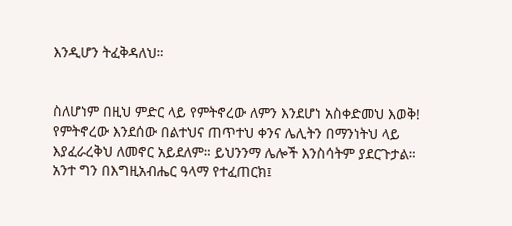እንዲሆን ትፈቅዳለህ።


ስለሆነም በዚህ ምድር ላይ የምትኖረው ለምን እንደሆነ አስቀድመህ እወቅ! የምትኖረው እንደሰው በልተህና ጠጥተህ ቀንና ሌሊትን በማንነትህ ላይ እያፈራረቅህ ለመኖር አይደለም። ይህንንማ ሌሎች እንስሳትም ያደርጉታል። አንተ ግን በእግዚአብሔር ዓላማ የተፈጠርክ፤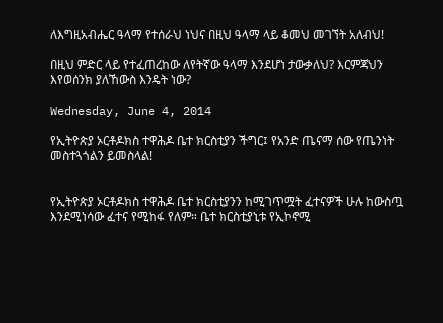ለእግዚአብሔር ዓላማ የተሰራህ ነህና በዚህ ዓላማ ላይ ቆመህ መገኘት አለብህ!

በዚህ ምድር ላይ የተፈጠረከው ለየትኛው ዓላማ እንደሆነ ታውቃለህ? እርምጃህን እየወሰንክ ያለኸውስ እንዴት ነው?

Wednesday, June 4, 2014

የኢትዮጵያ ኦርቶዶክስ ተዋሕዶ ቤተ ክርስቲያን ችግር፤ የአንድ ጤናማ ሰው የጤንነት መስተጓጎልን ይመስላል!


የኢትዮጵያ ኦርቶዶክስ ተዋሕዶ ቤተ ክርስቲያንን ከሚገጥሟት ፈተናዎች ሁሉ ከውስጧ እንደሚነሳው ፈተና የሚከፋ የለም። ቤተ ክርስቲያኒቱ የኢኮኖሚ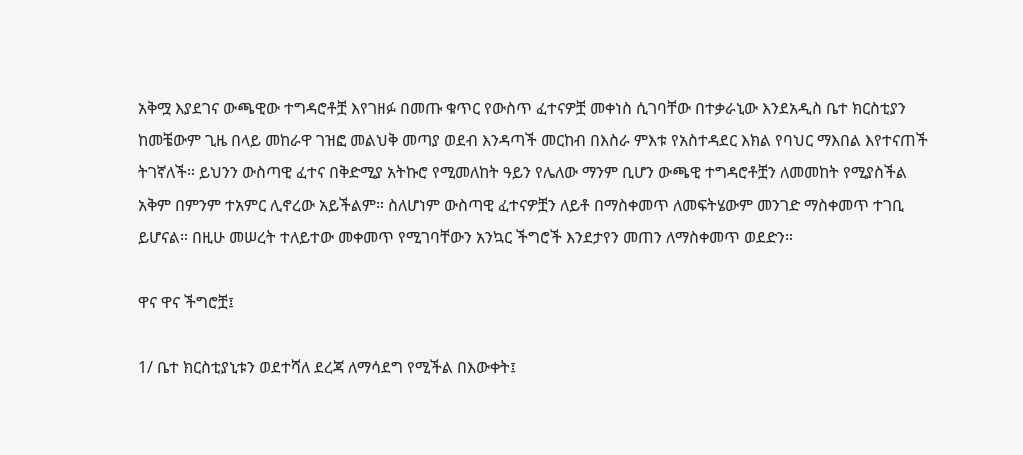አቅሟ እያደገና ውጫዊው ተግዳሮቶቿ እየገዘፉ በመጡ ቁጥር የውስጥ ፈተናዎቿ መቀነስ ሲገባቸው በተቃራኒው እንደአዲስ ቤተ ክርስቲያን ከመቼውም ጊዜ በላይ መከራዋ ገዝፎ መልህቅ መጣያ ወደብ እንዳጣች መርከብ በእስራ ምእቱ የአስተዳደር እክል የባህር ማእበል እየተናጠች ትገኛለች። ይህንን ውስጣዊ ፈተና በቅድሚያ አትኩሮ የሚመለከት ዓይን የሌለው ማንም ቢሆን ውጫዊ ተግዳሮቶቿን ለመመከት የሚያስችል አቅም በምንም ተአምር ሊኖረው አይችልም። ስለሆነም ውስጣዊ ፈተናዎቿን ለይቶ በማስቀመጥ ለመፍትሄውም መንገድ ማስቀመጥ ተገቢ ይሆናል። በዚሁ መሠረት ተለይተው መቀመጥ የሚገባቸውን አንኳር ችግሮች እንደታየን መጠን ለማስቀመጥ ወደድን።

ዋና ዋና ችግሮቿ፤

1/ ቤተ ክርስቲያኒቱን ወደተሻለ ደረጃ ለማሳደግ የሚችል በእውቀት፤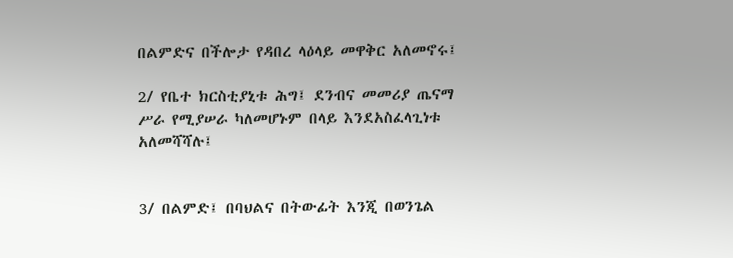በልምድና በችሎታ የዳበረ ላዕላይ መዋቅር አለመኖሩ፤

2/ የቤተ ክርስቲያኒቱ ሕግ፤ ደንብና መመሪያ ጤናማ ሥራ የሚያሠራ ካለመሆኑም በላይ እንደአስፈላጊነቱ አለመሻሻሉ፤


3/ በልምድ፤ በባህልና በትውፊት እንጂ በወንጌል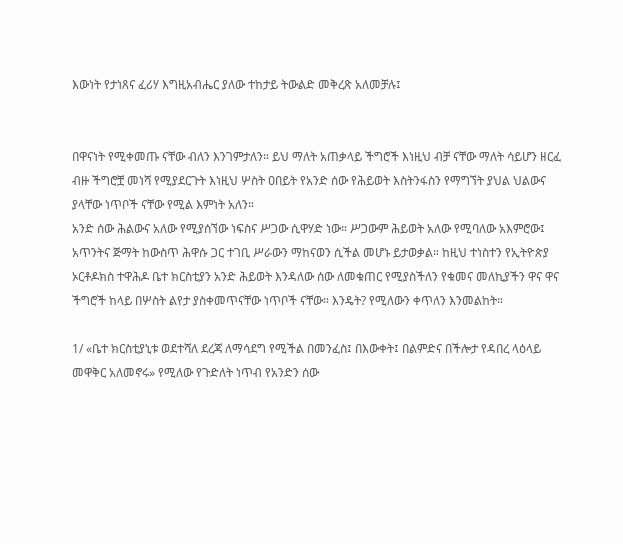እውነት የታነጸና ፈሪሃ እግዚአብሔር ያለው ተከታይ ትውልድ መቅረጽ አለመቻሉ፤


በዋናነት የሚቀመጡ ናቸው ብለን እንገምታለን። ይህ ማለት አጠቃላይ ችግሮች እነዚህ ብቻ ናቸው ማለት ሳይሆን ዘርፈ ብዙ ችግሮቿ መነሻ የሚያደርጉት እነዚህ ሦስት ዐበይት የአንድ ሰው የሕይወት እስትንፋስን የማግኘት ያህል ህልውና ያላቸው ነጥቦች ናቸው የሚል እምነት አለን።
አንድ ሰው ሕልውና አለው የሚያሰኘው ነፍስና ሥጋው ሲዋሃድ ነው። ሥጋውም ሕይወት አለው የሚባለው አእምሮው፤ አጥንትና ጅማት ከውስጥ ሕዋሱ ጋር ተገቢ ሥራውን ማከናወን ሲችል መሆኑ ይታወቃል። ከዚህ ተነስተን የኢትዮጵያ ኦርቶዶክስ ተዋሕዶ ቤተ ክርስቲያን አንድ ሕይወት እንዳለው ሰው ለመቁጠር የሚያስችለን የቁመና መለኪያችን ዋና ዋና ችግሮች ከላይ በሦስት ልየታ ያስቀመጥናቸው ነጥቦች ናቸው። እንዴት? የሚለውን ቀጥለን እንመልከት።

1/ «ቤተ ክርስቲያኒቱ ወደተሻለ ደረጃ ለማሳደግ የሚችል በመንፈስ፤ በእውቀት፤ በልምድና በችሎታ የዳበረ ላዕላይ መዋቅር አለመኖሩ» የሚለው የጉድለት ነጥብ የአንድን ሰው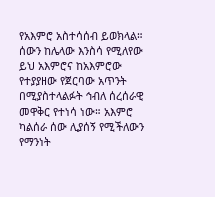የአእምሮ አስተሳሰብ ይወክላል። ሰውን ከሌላው እንስሳ የሚለየው ይህ አእምሮና ከአእምሮው የተያያዘው የጀርባው አጥንት በሚያስተላልፉት ኅብለ ሰረሰራዊ መዋቅር የተነሳ ነው። አእምሮ ካልሰራ ሰው ሊያሰኝ የሚችለውን የማንነት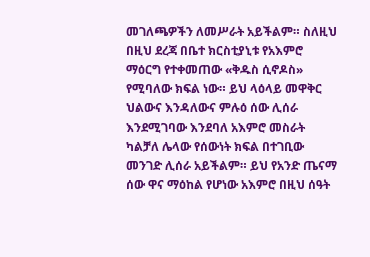መገለጫዎችን ለመሥራት አይችልም። ስለዚህ በዚህ ደረጃ በቤተ ክርስቲያኒቱ የአእምሮ ማዕርግ የተቀመጠው «ቅዱስ ሲኖዶስ» የሚባለው ክፍል ነው። ይህ ላዕላይ መዋቅር ህልውና እንዳለውና ምሉዕ ሰው ሊሰራ እንደሚገባው እንደባለ አእምሮ መስራት ካልቻለ ሌላው የሰውነት ክፍል በተገቢው መንገድ ሊሰራ አይችልም። ይህ የአንድ ጤናማ ሰው ዋና ማዕከል የሆነው አእምሮ በዚህ ሰዓት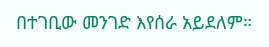በተገቢው መንገድ እየሰራ አይደለም።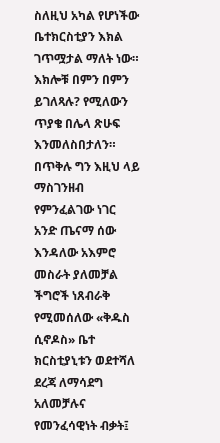ስለዚህ አካል የሆነችው ቤተክርስቲያን እክል ገጥሟታል ማለት ነው። እክሎቹ በምን በምን ይገለጻሉ? የሚለውን ጥያቄ በሌላ ጽሁፍ እንመለስበታለን። በጥቅሉ ግን እዚህ ላይ ማስገንዘብ የምንፈልገው ነገር አንድ ጤናማ ሰው እንዳለው አእምሮ መስራት ያለመቻል ችግሮች ነጸብራቅ የሚመሰለው «ቅዱስ ሲኖዶስ» ቤተ ክርስቲያኒቱን ወደተሻለ ደረጃ ለማሳደግ አለመቻሉና የመንፈሳዊነት ብቃት፤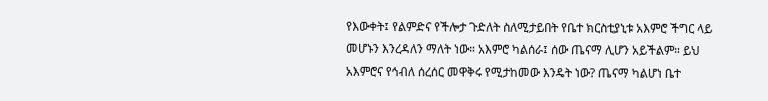የእውቀት፤ የልምድና የችሎታ ጉድለት ስለሚታይበት የቤተ ክርስቲያኒቱ አእምሮ ችግር ላይ መሆኑን እንረዳለን ማለት ነው። አእምሮ ካልሰራ፤ ሰው ጤናማ ሊሆን አይችልም። ይህ አእምሮና የኅብለ ሰረሰር መዋቅሩ የሚታከመው እንዴት ነው? ጤናማ ካልሆነ ቤተ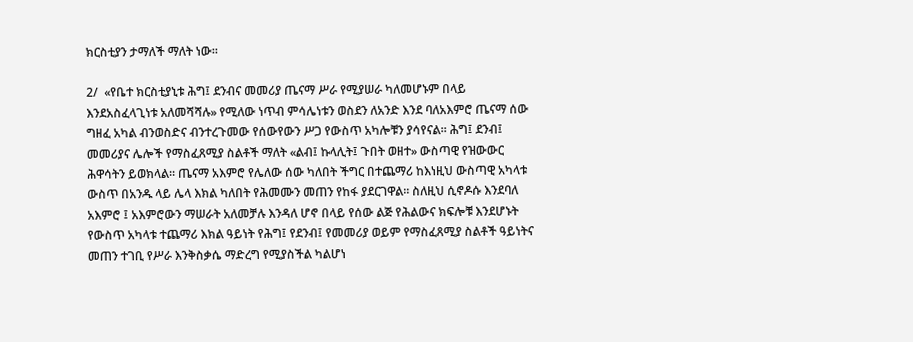ክርስቲያን ታማለች ማለት ነው።

2/  «የቤተ ክርስቲያኒቱ ሕግ፤ ደንብና መመሪያ ጤናማ ሥራ የሚያሠራ ካለመሆኑም በላይ እንደአስፈላጊነቱ አለመሻሻሉ» የሚለው ነጥብ ምሳሌነቱን ወስደን ለአንድ እንደ ባለአእምሮ ጤናማ ሰው ግዘፈ አካል ብንወስድና ብንተረጉመው የሰውየውን ሥጋ የውስጥ አካሎቹን ያሳየናል። ሕግ፤ ደንብ፤ መመሪያና ሌሎች የማስፈጸሚያ ስልቶች ማለት «ልብ፤ ኩላሊት፤ ጉበት ወዘተ» ውስጣዊ የዝውውር ሕዋሳትን ይወክላል። ጤናማ አእምሮ የሌለው ሰው ካለበት ችግር በተጨማሪ ከእነዚህ ውስጣዊ አካላቱ ውስጥ በአንዱ ላይ ሌላ እክል ካለበት የሕመሙን መጠን የከፋ ያደርገዋል። ስለዚህ ሲኖዶሱ እንደባለ አእምሮ ፤ አእምሮውን ማሠራት አለመቻሉ እንዳለ ሆኖ በላይ የሰው ልጅ የሕልውና ክፍሎቹ እንደሆኑት የውስጥ አካላቱ ተጨማሪ እክል ዓይነት የሕግ፤ የደንብ፤ የመመሪያ ወይም የማስፈጸሚያ ስልቶች ዓይነትና መጠን ተገቢ የሥራ እንቅስቃሴ ማድረግ የሚያስችል ካልሆነ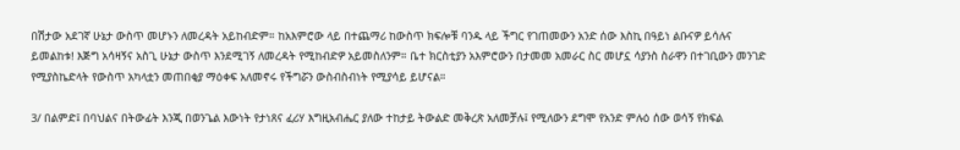በሽታው አደገኛ ሁኔታ ውስጥ መሆኑን ለመረዳት አይከብድም። ከአእምሮው ላይ በተጨማሪ ከውስጥ ክፍሎቹ ባንዱ ላይ ችግር የገጠመውን አንድ ሰው እስኪ በዓይነ ልቡናዎ ይሳሉና ይመልከቱ! እጅግ አሳዛኝና አስጊ ሁኔታ ውስጥ እንደሚገኝ ለመረዳት የሚከብድዎ አይመስለንም። ቤተ ክርስቲያን አእምሮውን በታመመ አመራር ስር መሆኗ ሳያንስ ስራዋን በተገቢውን መንገድ የሚያስኬድላት የውስጥ አካላቷን መጠበቂያ ማዕቀፍ አለመኖሩ የችግሯን ውስብስብነት የሚያሳይ ይሆናል።

3/ በልምድ፤ በባህልና በትውፊት እንጂ በወንጌል እውነት የታነጸና ፈሪሃ እግዚአብሔር ያለው ተከታይ ትውልድ መቅረጽ አለመቻሉ፤ የሚለውን ደግሞ የአንድ ምሉዕ ሰው ወሳኝ የክፍል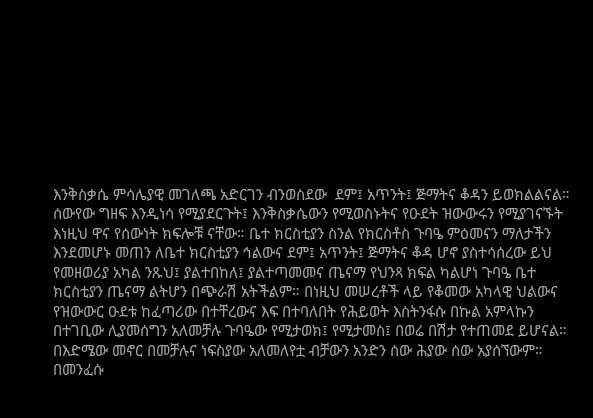እንቅስቃሴ ምሳሌያዊ መገለጫ አድርገን ብንወስደው  ደም፤ አጥንት፤ ጅማትና ቆዳን ይወክልልናል። ሰውየው ግዘፍ እንዲነሳ የሚያደርጉት፤ እንቅስቃሴውን የሚወስኑትና የዑደት ዝውውሩን የሚያገናኙት እነዚህ ዋና የሰውነት ክፍሎቹ ናቸው። ቤተ ክርስቲያን ስንል የክርስቶስ ጉባዔ ምዕመናን ማለታችን እንደመሆኑ መጠን ለቤተ ክርስቲያን ኅልውና ደም፤ አጥንት፤ ጅማትና ቆዳ ሆኖ ያስተሳሰረው ይህ የመዘወሪያ አካል ንጹህ፤ ያልተበከለ፤ ያልተጣመመና ጤናማ የህንጻ ክፍል ካልሆነ ጉባዔ ቤተ ክርስቲያን ጤናማ ልትሆን በጭራሽ አትችልም። በነዚህ መሠረቶች ላይ የቆመው አካላዊ ህልውና የዝውውር ዑደቱ ከፈጣሪው በተቸረውና እፍ በተባለበት የሕይወት እስትንፋሱ በኩል አምላኩን በተገቢው ሊያመሰግን አለመቻሉ ጉባዔው የሚታወክ፤ የሚታመስ፤ በወሬ በሽታ የተጠመደ ይሆናል። በእድሜው መኖር በመቻሉና ነፍስያው አለመለየቷ ብቻውን አንድን ሰው ሕያው ሰው አያሰኘውም። በመንፈሱ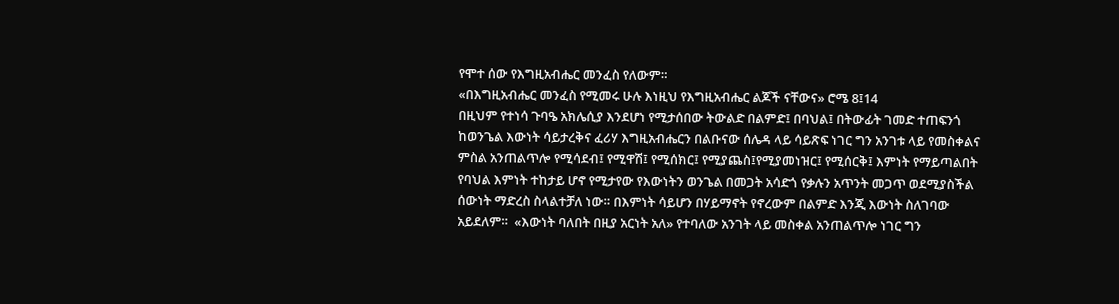የሞተ ሰው የእግዚአብሔር መንፈስ የለውም።
«በእግዚአብሔር መንፈስ የሚመሩ ሁሉ እነዚህ የእግዚአብሔር ልጆች ናቸውና» ሮሜ 8፤14
በዚህም የተነሳ ጉባዔ አክሌሲያ እንደሆነ የሚታሰበው ትውልድ በልምድ፤ በባህል፤ በትውፊት ገመድ ተጠፍንጎ ከወንጌል እውነት ሳይታረቅና ፈሪሃ እግዚአብሔርን በልቡናው ሰሌዳ ላይ ሳይጽፍ ነገር ግን አንገቱ ላይ የመስቀልና ምስል አንጠልጥሎ የሚሳደብ፤ የሚዋሽ፤ የሚሰክር፤ የሚያጨስ፤የሚያመነዝር፤ የሚሰርቅ፤ እምነት የማይጣልበት የባህል እምነት ተከታይ ሆኖ የሚታየው የእውነትን ወንጌል በመጋት አሳድጎ የቃሉን አጥንት መጋጥ ወደሚያስችል ሰውነት ማድረስ ስላልተቻለ ነው። በእምነት ሳይሆን በሃይማኖት የኖረውም በልምድ እንጂ እውነት ስለገባው አይደለም።  «እውነት ባለበት በዚያ አርነት አለ» የተባለው አንገት ላይ መስቀል አንጠልጥሎ ነገር ግን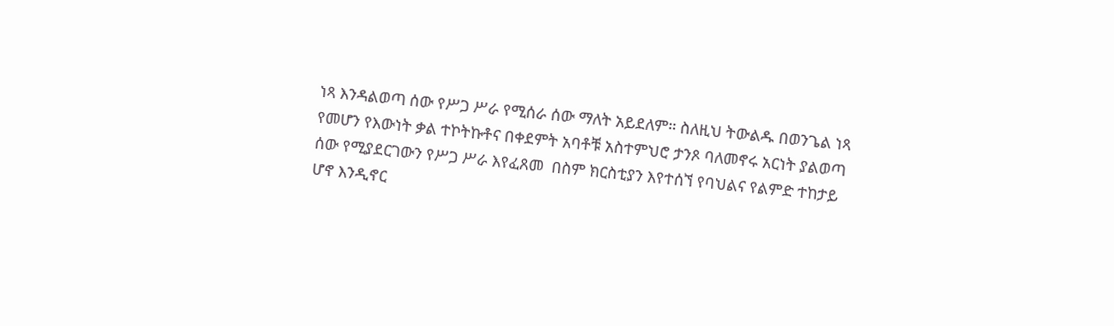ነጻ እንዳልወጣ ሰው የሥጋ ሥራ የሚሰራ ሰው ማለት አይደለም። ስለዚህ ትውልዱ በወንጌል ነጻ የመሆን የእውነት ቃል ተኮትኩቶና በቀደምት አባቶቹ አስተምህሮ ታንጾ ባለመኖሩ አርነት ያልወጣ ሰው የሚያደርገውን የሥጋ ሥራ እየፈጸመ  በስም ክርስቲያን እየተሰኘ የባህልና የልምድ ተከታይ ሆኖ እንዲኖር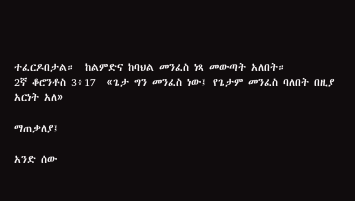ተፈርዶበታል።  ከልምድና ከባህል መንፈስ ነጻ መውጣት አለበት።
2ኛ ቆሮንቶስ 3፥17  «ጌታ ግን መንፈስ ነው፤ የጌታም መንፈስ ባለበት በዚያ አርነት አለ»

ማጠቃለያ፤

አንድ ሰው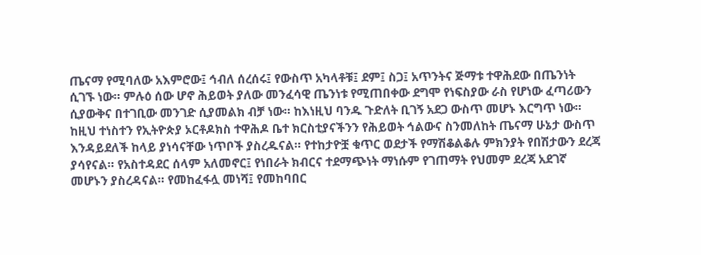ጤናማ የሚባለው አእምሮው፤ ኅብለ ሰረሰሩ፤ የውስጥ አካላቶቹ፤ ደም፤ ስጋ፤ አጥንትና ጅማቱ ተዋሕደው በጤንነት ሲገኙ ነው። ምሉዕ ሰው ሆኖ ሕይወት ያለው መንፈሳዊ ጤንነቱ የሚጠበቀው ደግሞ የነፍስያው ራስ የሆነው ፈጣሪውን ሲያውቅና በተገቢው መንገድ ሲያመልክ ብቻ ነው። ከእነዚህ ባንዱ ጉድለት ቢገኝ አደጋ ውስጥ መሆኑ እርግጥ ነው። ከዚህ ተነስተን የኢትዮጵያ ኦርቶዶክስ ተዋሕዶ ቤተ ክርስቲያናችንን የሕይወት ኅልውና ስንመለከት ጤናማ ሁኔታ ውስጥ እንዳይደለች ከላይ ያነሳናቸው ነጥቦች ያስረዱናል። የተከታዮቿ ቁጥር ወደታች የማሽቆልቆሉ ምክንያት የበሽታውን ደረጃ ያሳየናል። የአስተዳደር ሰላም አለመኖር፤ የነበራት ክብርና ተደማጭነት ማነሱም የገጠማት የህመም ደረጃ አደገኛ መሆኑን ያስረዳናል። የመከፈፋሏ መነሻ፤ የመከባበር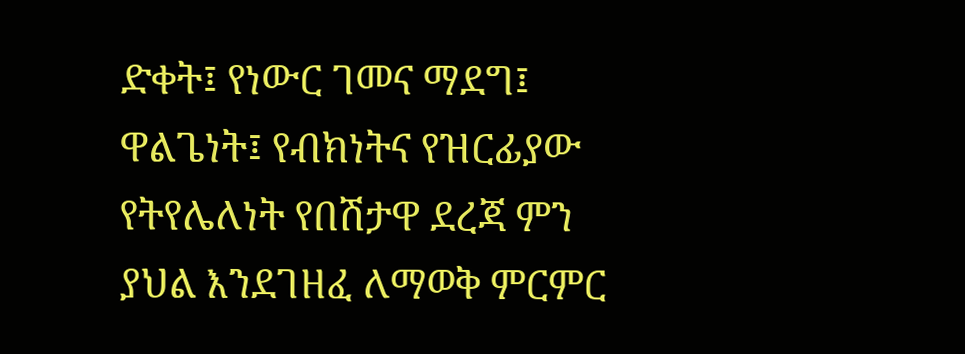ድቀት፤ የነውር ገመና ማደግ፤ ዋልጌነት፤ የብክነትና የዝርፊያው የትየሌለነት የበሽታዋ ደረጃ ምን ያህል እንደገዘፈ ለማወቅ ምርምር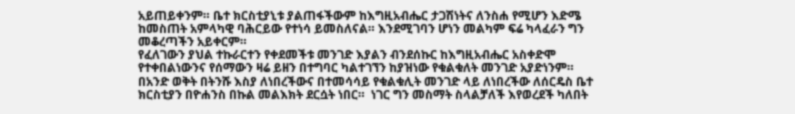አይጠይቀንም። ቤተ ክርስቲያኒቱ ያልጠፋችውም ከእግዚአብሔር ታጋሽነትና ለንስሐ የሚሆን እድሜ ከመስጠት አምላካዊ ባሕርይው የተነሳ ይመስለናል። እንደሚገባን ሆነን መልካም ፍሬ ካላፈራን ግን መቆረጣችን አይቀርም።
የፈለገውን ያህል ተኩራርተን የቀደመችቱ መንገድ እያልን ብንደሰኩር ከእግዚአብሔር አስቀድሞ የተቀበልነውንና የሰማውን ዛሬ ይዘን በተግባር ካልተገኘን ከያዝነው የቁልቁለት መንገድ አያድነንም።  በአንድ ወቅት በትንሹ እስያ ለነበረችውና በተመሳሳይ የቁልቁሊት መንገድ ላይ ለነበረችው ለሰርዴስ ቤተ ክርስቲያን በዮሐንስ በኩል መልእክት ደርሷት ነበር።  ነገር ግን መስማት ስላልቻለች እየወረደች ካለበት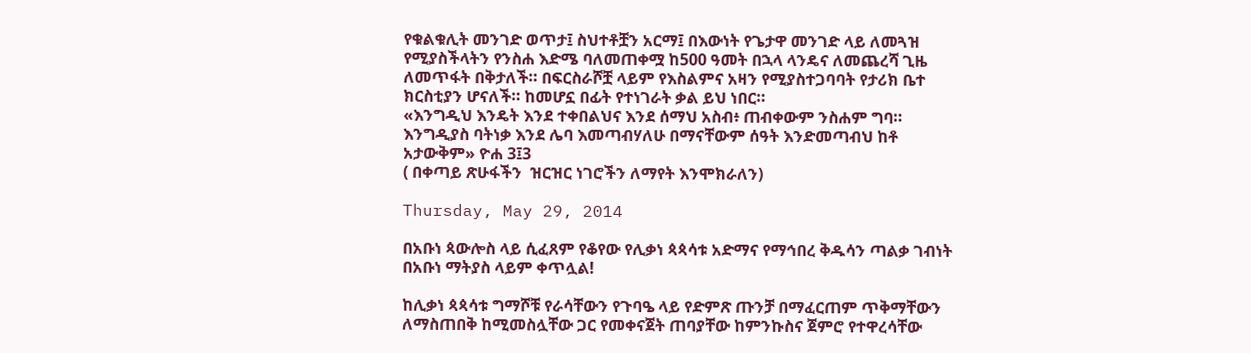የቁልቁሊት መንገድ ወጥታ፤ ስህተቶቿን አርማ፤ በእውነት የጌታዋ መንገድ ላይ ለመጓዝ የሚያስችላትን የንስሐ እድሜ ባለመጠቀሟ ከ500 ዓመት በኋላ ላንዴና ለመጨረሻ ጊዜ ለመጥፋት በቅታለች። በፍርስራሾቿ ላይም የእስልምና አዛን የሚያስተጋባባት የታሪክ ቤተ ክርስቲያን ሆናለች። ከመሆኗ በፊት የተነገራት ቃል ይህ ነበር።
«እንግዲህ እንዴት እንደ ተቀበልህና እንደ ሰማህ አስብ፥ ጠብቀውም ንስሐም ግባ። እንግዲያስ ባትነቃ እንደ ሌባ እመጣብሃለሁ በማናቸውም ሰዓት እንድመጣብህ ከቶ አታውቅም» ዮሐ 3፤3
( በቀጣይ ጽሁፋችን  ዝርዝር ነገሮችን ለማየት እንሞክራለን)

Thursday, May 29, 2014

በአቡነ ጳውሎስ ላይ ሲፈጸም የቆየው የሊቃነ ጳጳሳቱ አድማና የማኅበረ ቅዱሳን ጣልቃ ገብነት በአቡነ ማትያስ ላይም ቀጥሏል!

ከሊቃነ ጳጳሳቱ ግማሾቹ የራሳቸውን የጉባዔ ላይ የድምጽ ጡንቻ በማፈርጠም ጥቅማቸውን ለማስጠበቅ ከሚመስሏቸው ጋር የመቀናጀት ጠባያቸው ከምንኩስና ጀምሮ የተዋረሳቸው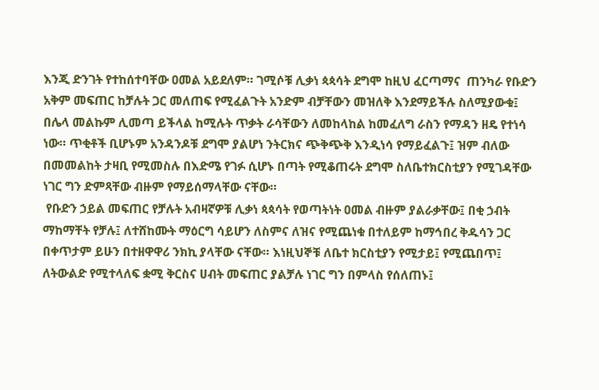እንጂ ድንገት የተከሰተባቸው ዐመል አይደለም። ገሚሶቹ ሊቃነ ጳጳሳት ደግሞ ከዚህ ፈርጣማና  ጠንካራ የቡድን  አቅም መፍጠር ከቻሉት ጋር መለጠፍ የሚፈልጉት አንድም ብቻቸውን መዝለቅ እንደማይችሉ ስለሚያውቁ፤ በሌላ መልኩም ሊመጣ ይችላል ከሚሉት ጥቃት ራሳቸውን ለመከላከል ከመፈለግ ራስን የማዳን ዘዴ የተነሳ ነው። ጥቂቶች ቢሆኑም አንዳንዶቹ ደግሞ ያልሆነ ንትርክና ጭቅጭቅ እንዲነሳ የማይፈልጉ፤ ዝም ብለው በመመልከት ታዛቢ የሚመስሉ በእድሜ የገፉ ሲሆኑ በጣት የሚቆጠሩት ደግሞ ስለቤተክርስቲያን የሚገዳቸው ነገር ግን ድምጻቸው ብዙም የማይሰማላቸው ናቸው።
 የቡድን ኃይል መፍጠር የቻሉት አብዛኛዎቹ ሊቃነ ጳጳሳት የወጣትነት ዐመል ብዙም ያልራቃቸው፤ በቂ ኃብት ማከማቸት የቻሉ፤ ለተሸከሙት ማዕርግ ሳይሆን ለስምና ለዝና የሚጨነቁ በተለይም ከማኅበረ ቅዱሳን ጋር በቀጥታም ይሁን በተዘዋዋሪ ንክኪ ያላቸው ናቸው። እነዚህኞቹ ለቤተ ክርስቲያን የሚታይ፤ የሚጨበጥ፤ ለትውልድ የሚተላለፍ ቋሚ ቅርስና ሀብት መፍጠር ያልቻሉ ነገር ግን በምላስ የሰለጠኑ፤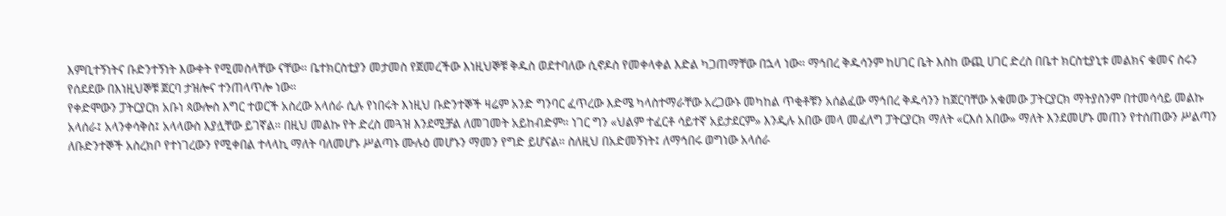እምቢተኝነትና ቡድንተኝነት እውቀት የሚመስላቸው ናቸው። ቤተክርስቲያን መታመስ የጀመረችው እነዚህኞቹ ቅዱስ ወደተባለው ሲኖዶስ የመቀላቀል እድል ካጋጠማቸው በኋላ ነው። ማኅበረ ቅዱሳንም ከሀገር ቤት እስከ ውጪ ሀገር ድረስ በቤተ ክርስቲያኒቱ መልክና ቁመና ስሩን የሰደደው በእነዚህኞቹ ጀርባ ታዝሎና ተንጠላጥሎ ነው።
የቀድሞውን ፓትርያርክ አቡነ ጳውሎስ እግር ተወርች አስረው አላሰራ ሲሉ የነበሩት እነዚህ ቡድንተኞች ዛሬም አንድ ግንባር ፈጥረው እድሜ ካላስተማራቸው አረጋውኑ መካከል ጥቂቶቹን አሰልፈው ማኅበረ ቅዱሳንን ከጀርባቸው አቁመው ፓትርያርክ ማትያስንም በተመሳሳይ መልኩ አላሰራ፤ አላንቀሳቅስ፤ አላላውስ እያሏቸው ይገኛል። በዚህ መልኩ የት ድረስ መጓዝ እንደሚቻል ለመገመት አይከብድም። ነገር ግን «ህልም ተፈርቶ ሳይተኛ አይታደርም» እንዲሉ አበው መላ መፈለግ ፓትርያርክ ማለት «ርእሰ አበው» ማለት እንደመሆኑ መጠን የተሰጠውን ሥልጣን ለቡድንተኞች አስረክቦ የተነገረውን የሚቀበል ተላላኪ ማለት ባለመሆኑ ሥልጣኑ ሙሉዕ መሆኑን ማመን የግድ ይሆናል። ስለዚህ በአድመኝነት፤ ለማኅበሩ ወግነው አላሰራ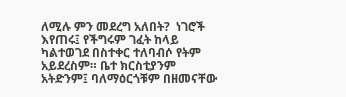ለሚሉ ምን መደረግ አለበት?  ነገሮች እየጠሩ፤ የችግሩም ገፈት ከላይ ካልተወገደ በስተቀር ተለባብሶ የትም አይደረስም። ቤተ ክርስቲያንም አትድንም፤ ባለማዕርጎቹም በዘመናቸው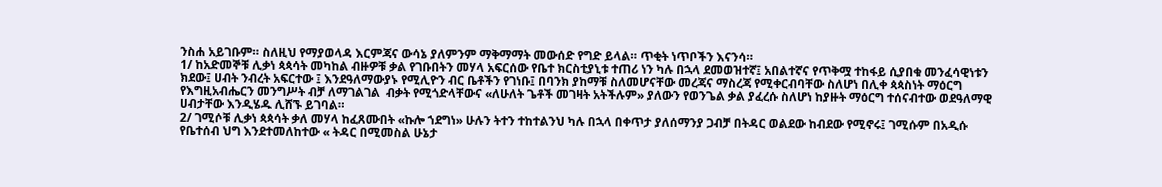ንስሐ አይገቡም። ስለዚህ የማያወላዳ እርምጃና ውሳኔ ያለምንም ማቅማማት መውሰድ የግድ ይላል። ጥቂት ነጥቦችን እናንሳ።
1/ ከአድመኞቹ ሊቃነ ጳጳሳት መካከል ብዙዎቹ ቃል የገቡበትን መሃላ አፍርሰው የቤተ ክርስቲያኒቱ ተጠሪ ነን ካሉ በኋላ ደመወዝተኛ፤ አበልተኛና የጥቅሟ ተከፋይ ሲያበቁ መንፈሳዊነቱን ክደው፤ ሀብት ንብረት አፍርተው ፤ እንደዓለማውያኑ የሚሊዮን ብር ቤቶችን የገነቡ፤ በባንክ ያከማቹ ስለመሆናቸው መረጃና ማስረጃ የሚቀርብባቸው ስለሆነ በሊቀ ጳጳስነት ማዕርግ የእግዚአብሔርን መንግሥት ብቻ ለማገልገል  ብቃት የሚጎድላቸውና «ለሁለት ጌቶች መገዛት አትችሉም» ያለውን የወንጌል ቃል ያፈረሱ ስለሆነ ከያዙት ማዕርግ ተሰናብተው ወደዓለማዊ ሀብታቸው እንዲሄዱ ሊሸኙ ይገባል።
2/ ገሚሶቹ ሊቃነ ጳጳሳት ቃለ መሃላ ከፈጸሙበት «ኩሎ ኀደግነ» ሁሉን ትተን ተከተልንህ ካሉ በኋላ በቀጥታ ያለሰማንያ ጋብቻ በትዳር ወልደው ከብደው የሚኖሩ፤ ገሚሱም በአዲሱ የቤተሰብ ህግ እንደተመለከተው « ትዳር በሚመስል ሁኔታ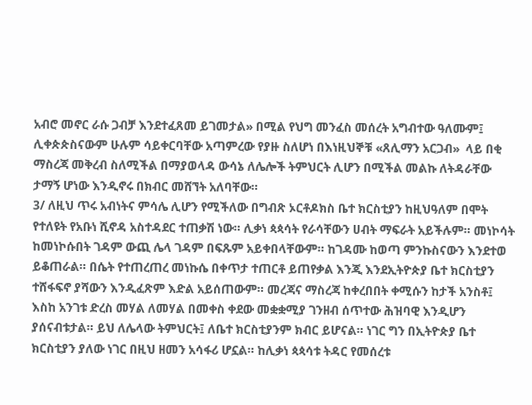አብሮ መኖር ራሱ ጋብቻ እንደተፈጸመ ይገመታል» በሚል የህግ መንፈስ መሰረት አግብተው ዓለሙም፤ ሊቀጵጵስናውም ሁሉም ሳይቀርባቸው አጣምረው የያዙ ስለሆነ በእነዚህኞቹ «ጸሊማን አርጋብ»  ላይ በቂ ማስረጃ መቅረብ ስለሚችል በማያወላዳ ውሳኔ ለሌሎች ትምህርት ሊሆን በሚችል መልኩ ለትዳራቸው ታማኝ ሆነው እንዲኖሩ በክብር መሸኘት አለባቸው።
3/ ለዚህ ጥሩ አብነትና ምሳሌ ሊሆን የሚችለው በግብጽ ኦርቶዶክስ ቤተ ክርስቲያን ከዚህዓለም በሞት የተለዩት የአቡነ ሺኖዳ አስተዳደር ተጠቃሽ ነው። ሊቃነ ጳጳሳት የራሳቸውን ሀብት ማፍራት አይችሉም። መነኮሳት ከመነኮሱበት ገዳም ውጪ ሌላ ገዳም በፍጹም አይቀበላቸውም። ከገዳሙ ከወጣ ምንኩስናውን እንደተወ ይቆጠራል። በሴት የተጠረጠረ መነኩሴ በቀጥታ ተጠርቶ ይጠየቃል እንጂ እንደኢትዮጵያ ቤተ ክርስቲያን ተሸፋፍኖ ያሻውን እንዲፈጽም እድል አይሰጠውም። መረጃና ማስረጃ ከቀረበበት ቀሚሱን ከታች አንስቶ፤ እስከ አንገቱ ድረስ መሃል ለመሃል በመቀስ ቀደው መቋቋሚያ ገንዘብ ሰጥተው ሕዝባዊ እንዲሆን ያሰናብቱታል። ይህ ለሌላው ትምህርት፤ ለቤተ ክርስቲያንም ክብር ይሆናል። ነገር ግን በኢትዮጵያ ቤተ ክርስቲያን ያለው ነገር በዚህ ዘመን አሳፋሪ ሆኗል። ከሊቃነ ጳጳሳቱ ትዳር የመሰረቱ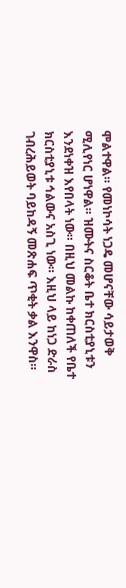ሞልተዋል። የመነኮሳት ነጋዴ መሆናቸው ሳይታወቅ ሚሊየነር ሆነዋል። ዝሙትና ስርቆት ቤተ ክርስቲያኒቱን እንደነቀዝ እየበላት ነው። በዚህ መልኩ ከቀጠለች የቤተ ክርስቲያኒቱ ኅልውና አስጊ ነው። እዚህ ላይ ከነጋ ድራስ ገብረሕይወት ባይከዳኝ መጽሐፍ ጥቂት ቃል እንዋስ።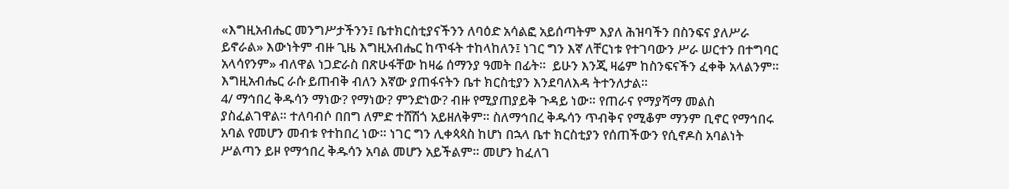«እግዚአብሔር መንግሥታችንን፤ ቤተክርስቲያናችንን ለባዕድ አሳልፎ አይሰጣትም እያለ ሕዝባችን በስንፍና ያለሥራ ይኖራል» እውነትም ብዙ ጊዜ እግዚአብሔር ከጥፋት ተከላከለን፤ ነገር ግን እኛ ለቸርነቱ የተገባውን ሥራ ሠርተን በተግባር አላሳየንም» ብለዋል ነጋድራስ በጽሁፋቸው ከዛሬ ሰማንያ ዓመት በፊት።  ይሁን እንጂ ዛሬም ከስንፍናችን ፈቀቅ አላልንም። እግዚአብሔር ራሱ ይጠብቅ ብለን እኛው ያጠፋናትን ቤተ ክርስቲያን እንደባለእዳ ትተንለታል።
4/ ማኅበረ ቅዱሳን ማነው? የማነው? ምንድነው? ብዙ የሚያጠያይቅ ጉዳይ ነው። የጠራና የማያሻማ መልስ ያስፈልገዋል። ተለባብሶ በበግ ለምድ ተሸሽጎ አይዘለቅም። ስለማኅበረ ቅዱሳን ጥብቅና የሚቆም ማንም ቢኖር የማኅበሩ አባል የመሆን መብቱ የተከበረ ነው። ነገር ግን ሊቀጳጳስ ከሆነ በኋላ ቤተ ክርስቲያን የሰጠችውን የሲኖዶስ አባልነት ሥልጣን ይዞ የማኅበረ ቅዱሳን አባል መሆን አይችልም። መሆን ከፈለገ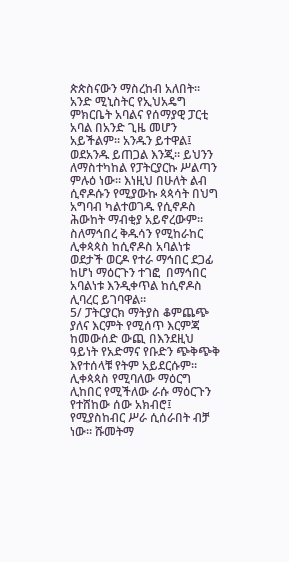ጵጵስናውን ማስረከብ አለበት።  አንድ ሚኒስትር የኢህአዴግ ምክርቤት አባልና የሰማያዊ ፓርቲ አባል በአንድ ጊዜ መሆን አይችልም። አንዱን ይተዋል፤ ወደአንዱ ይጠጋል እንጂ። ይህንን ለማስተካከል የፓትርያርኩ ሥልጣን ምሉዕ ነው። እነዚህ በሁለት ልብ ሲኖዶሱን የሚያውኩ ጳጳሳት በህግ አግባብ ካልተወገዱ የሲኖዶስ ሕውከት ማብቂያ አይኖረውም። ስለማኅበረ ቅዱሳን የሚከራከር ሊቀጳጳስ ከሲኖዶስ አባልነቱ ወደታች ወርዶ የተራ ማኅበር ደጋፊ ከሆነ ማዕርጉን ተገፎ  በማኅበር አባልነቱ እንዲቀጥል ከሲኖዶስ ሊባረር ይገባዋል።
5/ ፓትርያርክ ማትያስ ቆምጨጭ ያለና እርምት የሚሰጥ እርምጃ ከመውሰድ ውጪ በእንደዚህ ዓይነት የአድማና የቡድን ጭቅጭቅ እየተሰላቹ የትም አይደርሱም። ሊቀጳጳስ የሚባለው ማዕርግ ሊከበር የሚችለው ራሱ ማዕርጉን የተሸከው ሰው አክብሮ፤ የሚያስከብር ሥራ ሲሰራበት ብቻ ነው። ሹመትማ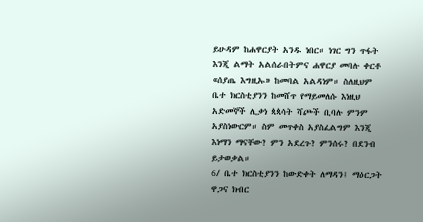ይሁዳም ከሐዋርያት አንዱ ነበር። ነገር ግን ጥፋት እንጂ ልማት አልሰራበትምና ሐዋርያ መባሉ ቀርቶ «ሰያጤ እግዚኡ» ከመባል አልዳነም። ስለዚህም ቤተ ክርስቲያንን ከመሸጥ የማይመለሱ እነዚህ አድመኞች ሊቃነ ጳጳሳት ሻጮች ቢባሉ ምንም አያስነውርም። ስም መጥቀስ አያስፈልግም እንጂ እነማን ማናቸው? ምን አደረጉ? ምንሰሩ? በደንብ ይታወቃል።
6/ ቤተ ክርስቲያንን ከውድቀት ለማዳን፤ ማዕርጋት ዋጋና ክብር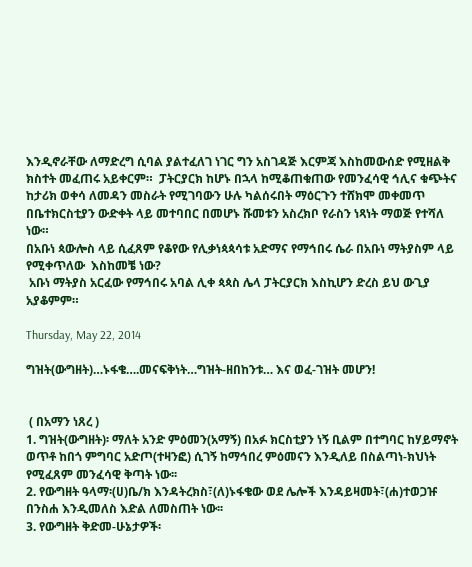እንዲኖራቸው ለማድረግ ሲባል ያልተፈለገ ነገር ግን አስገዳጅ እርምጃ እስከመውሰድ የሚዘልቅ ክስተት መፈጠሩ አይቀርም።  ፓትርያርክ ከሆኑ በኋላ ከሚቆጠቁጠው የመንፈሳዊ ኅሊና ቁጭትና ከታሪክ ወቀሳ ለመዳን መስራት የሚገባውን ሁሉ ካልሰሩበት ማዕርጉን ተሸክሞ መቀመጥ በቤተክርስቲያን ውድቀት ላይ መተባበር በመሆኑ ሹመቱን አስረክቦ የራስን ነጻነት ማወጅ የተሻለ ነው።
በአቡነ ጳውሎስ ላይ ሲፈጸም የቆየው የሊቃነጳጳሳቱ አድማና የማኅበሩ ሴራ በአቡነ ማትያስም ላይ የሚቀጥለው  እስከመቼ ነው?
 አቡነ ማትያስ አርፈው የማኅበሩ አባል ሊቀ ጳጳስ ሌላ ፓትርያርክ እስኪሆን ድረስ ይህ ውጊያ አያቆምም።

Thursday, May 22, 2014

ግዝት(ውግዘት)…ኑፋቄ….መናፍቅነት…ግዝት-ዘበከንቱ… እና ወፈ-ገዝት መሆን!


 ( በአማን ነጸረ )
1. ግዝት(ውግዘት)፡ ማለት አንድ ምዕመን(አማኝ) በአፉ ክርስቲያን ነኝ ቢልም በተግባር ከሃይማኖት ወጥቶ ከበጎ ምግባር አድጦ(ተዛንፎ) ሲገኝ ከማኅበረ ምዕመናን እንዲለይ በስልጣነ-ክህነት የሚፈጸም መንፈሳዊ ቅጣት ነው፡፡
2. የውግዘት ዓላማ፡(ሀ)ቤ/ክ እንዳትረክስ፣(ለ)ኑፋቄው ወደ ሌሎች እንዳይዛመት፣(ሐ)ተወጋዡ በንስሐ እንዲመለስ እድል ለመስጠት ነው፡፡
3. የውግዘት ቅድመ-ሁኔታዎች፡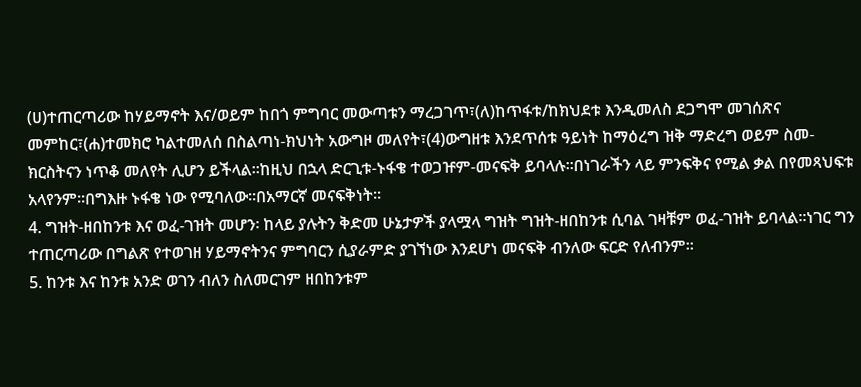(ሀ)ተጠርጣሪው ከሃይማኖት እና/ወይም ከበጎ ምግባር መውጣቱን ማረጋገጥ፣(ለ)ከጥፋቱ/ከክህደቱ እንዲመለስ ደጋግሞ መገሰጽና መምከር፣(ሐ)ተመክሮ ካልተመለሰ በስልጣነ-ክህነት አውግዞ መለየት፣(4)ውግዘቱ እንደጥሰቱ ዓይነት ከማዕረግ ዝቅ ማድረግ ወይም ስመ-ክርስትናን ነጥቆ መለየት ሊሆን ይችላል፡፡ከዚህ በኋላ ድርጊቱ-ኑፋቄ ተወጋዡም-መናፍቅ ይባላሉ፡፡በነገራችን ላይ ምንፍቅና የሚል ቃል በየመጻህፍቱ አላየንም፡፡በግእዙ ኑፋቄ ነው የሚባለው፡፡በአማርኛ መናፍቅነት፡፡
4. ግዝት-ዘበከንቱ እና ወፈ-ገዝት መሆን፡ ከላይ ያሉትን ቅድመ ሁኔታዎች ያላሟላ ግዝት ግዝት-ዘበከንቱ ሲባል ገዛቹም ወፈ-ገዝት ይባላል፡፡ነገር ግን ተጠርጣሪው በግልጽ የተወገዘ ሃይማኖትንና ምግባርን ሲያራምድ ያገኘነው እንደሆነ መናፍቅ ብንለው ፍርድ የለብንም፡፡
5. ከንቱ እና ከንቱ አንድ ወገን ብለን ስለመርገም ዘበከንቱም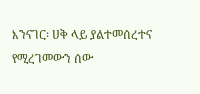እንናገር፡ ሀቅ ላይ ያልተመሰረተና የሚረገመውን ሰው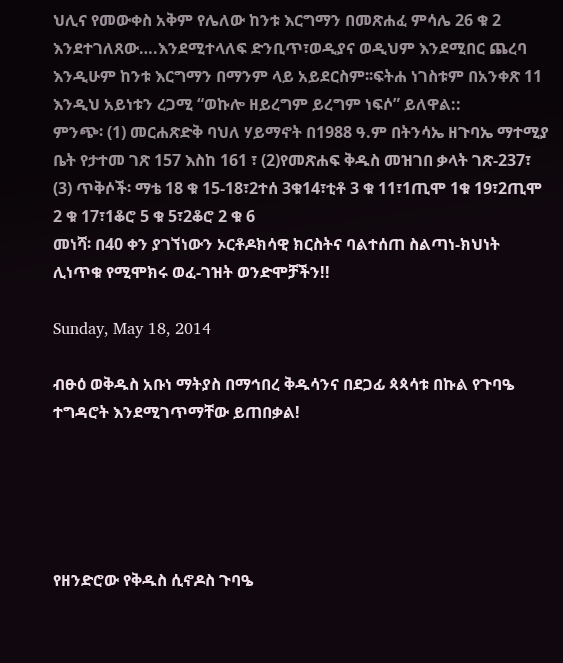ህሊና የመውቀስ አቅም የሌለው ከንቱ እርግማን በመጽሐፈ ምሳሌ 26 ቁ 2 እንደተገለጸው….እንደሚተላለፍ ድንቢጥ፣ወዲያና ወዲህም እንደሚበር ጨረባ እንዲሁም ከንቱ እርግማን በማንም ላይ አይደርስም፡፡ፍትሐ ነገስቱም በአንቀጽ 11 እንዲህ አይነቱን ረጋሚ “ወኩሎ ዘይረግም ይረግም ነፍሶ” ይለዋል::
ምንጭ፡ (1) መርሐጽድቅ ባህለ ሃይማኖት በ1988 ዓ.ም በትንሳኤ ዘጉባኤ ማተሚያ ቤት የታተመ ገጽ 157 እስከ 161 ፣ (2)የመጽሐፍ ቅዱስ መዝገበ ቃላት ገጽ-237፣ (3) ጥቅሶች፡ ማቴ 18 ቁ 15-18፣2ተሰ 3ቁ14፣ቲቶ 3 ቁ 11፣1ጢሞ 1ቁ 19፣2ጢሞ 2 ቁ 17፣1ቆሮ 5 ቁ 5፣2ቆሮ 2 ቁ 6
መነሻ፡ በ40 ቀን ያገኘነውን ኦርቶዶክሳዊ ክርስትና ባልተሰጠ ስልጣነ-ክህነት ሊነጥቁ የሚሞክሩ ወፈ-ገዝት ወንድሞቻችን!!

Sunday, May 18, 2014

ብፁዕ ወቅዱስ አቡነ ማትያስ በማኅበረ ቅዱሳንና በደጋፊ ጳጳሳቱ በኩል የጉባዔ ተግዳሮት እንደሚገጥማቸው ይጠበቃል!





የዘንድሮው የቅዱስ ሲኖዶስ ጉባዔ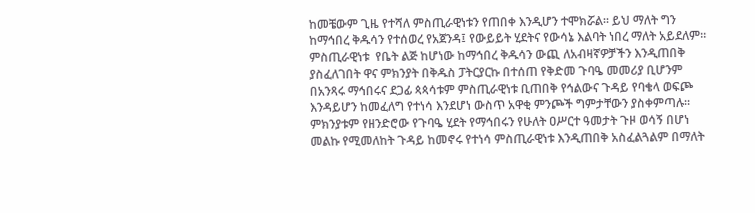ከመቼውም ጊዜ የተሻለ ምስጢራዊነቱን የጠበቀ እንዲሆን ተሞክሯል። ይህ ማለት ግን ከማኅበረ ቅዱሳን የተሰወረ የአጀንዳ፤ የውይይት ሂደትና የውሳኔ እልባት ነበረ ማለት አይደለም። ምስጢራዊነቱ  የቤት ልጅ ከሆነው ከማኅበረ ቅዱሳን ውጪ ለአብዛኛዎቻችን እንዲጠበቅ ያስፈለገበት ዋና ምክንያት በቅዱስ ፓትርያርኩ በተሰጠ የቅድመ ጉባዔ መመሪያ ቢሆንም በአንጻሩ ማኅበሩና ደጋፊ ጳጳሳቱም ምስጢራዊነቱ ቢጠበቅ የኅልውና ጉዳይ የባቄላ ወፍጮ እንዳይሆን ከመፈለግ የተነሳ እንደሆነ ውስጥ አዋቂ ምንጮች ግምታቸውን ያስቀምጣሉ። ምክንያቱም የዘንድሮው የጉባዔ ሂደት የማኅበሩን የሁለት ዐሥርተ ዓመታት ጉዞ ወሳኝ በሆነ መልኩ የሚመለከት ጉዳይ ከመኖሩ የተነሳ ምስጢራዊነቱ እንዲጠበቅ አስፈልጓልም በማለት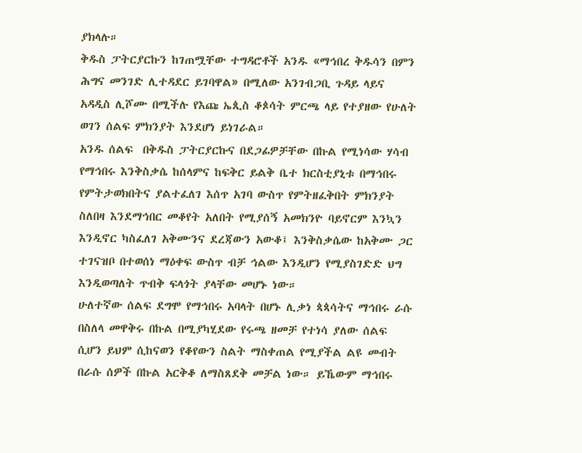ያክላሉ።
ቅዱስ ፓትርያርኩን ከገጠሟቸው ተግዳሮቶች አንዱ «ማኅበረ ቅዱሳን በምን ሕግና መንገድ ሊተዳደር ይገባዋል» በሚለው አንገብጋቢ ጉዳይ ላይና አዳዲስ ሊሾሙ በሚችሉ የእጩ ኤጲስ ቆጶሳት ምርጫ ላይ የተያዘው የሁለት ወገን ሰልፍ ምክንያት እንደሆነ ይነገራል።
አንዱ ሰልፍ  በቅዱስ ፓትርያርኩና በደጋፊዎቻቸው በኩል የሚነሳው ሃሳብ የማኅበሩ እንቅስቃሴ ከሰላምና ከፍቅር ይልቅ ቤተ ክርስቲያኒቱ በማኅበሩ የምትታወክበትና ያልተፈለገ እሰጥ አገባ ውስጥ የምትዘፈቅበት ምክንያት ስለበዛ እንደማኅበር መቆየት አለበት የሚያሰኝ አመክንዮ ባይኖርም እንኳን እንዲኖር ካስፈለገ አቅሙንና ደረጃውን አውቆ፤ እንቅስቃሴው ከአቅሙ ጋር ተገናዝቦ በተወሰነ ማዕቀፍ ውስጥ ብቻ ኅልው እንዲሆን የሚያስገድድ ህግ እንዲወጣለት ጥብቅ ፍላጎት ያላቸው መሆኑ ነው።
ሁለተኛው ሰልፍ ደግሞ የማኅበሩ አባላት በሆኑ ሊቃነ ጳጳሳትና ማኅበሩ ራሱ በስለላ መዋቅሩ በኩል በሚያካሂደው የሩጫ ዘመቻ የተነሳ ያለው ሰልፍ ሲሆን ይህም ሲከናወን የቆየውን ስልት ማስቀጠል የሚያችል ልዩ መብት በራሱ ሰዎች በኩል አርቅቆ ለማስጸደቅ መቻል ነው። ይኼውም ማኅበሩ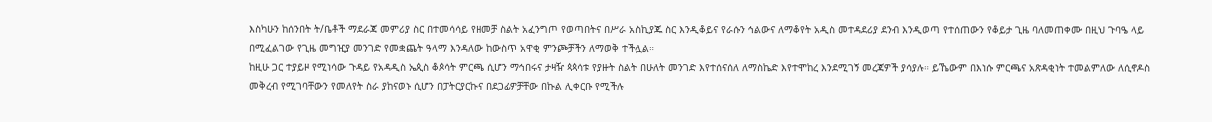እስካሁን ከሰንበት ት/ቤቶች ማደራጃ መምሪያ ስር በተመሳሳይ የዘመቻ ስልት አፈንግጦ የወጣበትና በሥራ አስኪያጁ ስር እንዲቆይና የራሱን ኅልውና ለማቆየት አዲስ መተዳደሪያ ደንብ እንዲወጣ የተሰጠውን የቆይታ ጊዜ ባለመጠቀሙ በዚህ ጉባዔ ላይ በሚፈልገው የጊዜ መግዢያ መንገድ የመቋጨት ዓላማ እንዳለው ከውስጥ አዋቂ ምንጮቻችን ለማወቅ ተችሏል።
ከዚሁ ጋር ተያይዞ የሚነሳው ጉዳይ የአዳዲስ ኤጲስ ቆጶሳት ምርጫ ሲሆን ማኅበሩና ታዛዥ ጳጳሳቱ የያዙት ስልት በሁለት መንገድ እየተሰናሰለ ለማስኬድ እየተሞከረ እንደሚገኝ መረጃዎች ያሳያሉ። ይኼውም በእነሱ ምርጫና አጽዳቂነት ተመልምለው ለሲኖዶስ መቅረብ የሚገባቸውን የመለየት ስራ ያከናወኑ ሲሆን በፓትርያርኩና በደጋፊዎቻቸው በኩል ሊቀርቡ የሚችሉ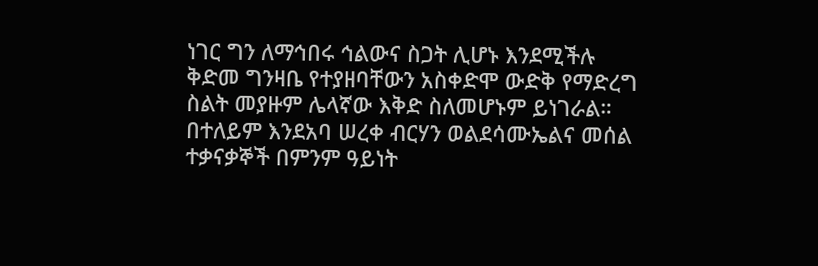ነገር ግን ለማኅበሩ ኅልውና ስጋት ሊሆኑ እንደሚችሉ ቅድመ ግንዛቤ የተያዘባቸውን አስቀድሞ ውድቅ የማድረግ ስልት መያዙም ሌላኛው እቅድ ስለመሆኑም ይነገራል። በተለይም እንደአባ ሠረቀ ብርሃን ወልደሳሙኤልና መሰል ተቃናቃኞች በምንም ዓይነት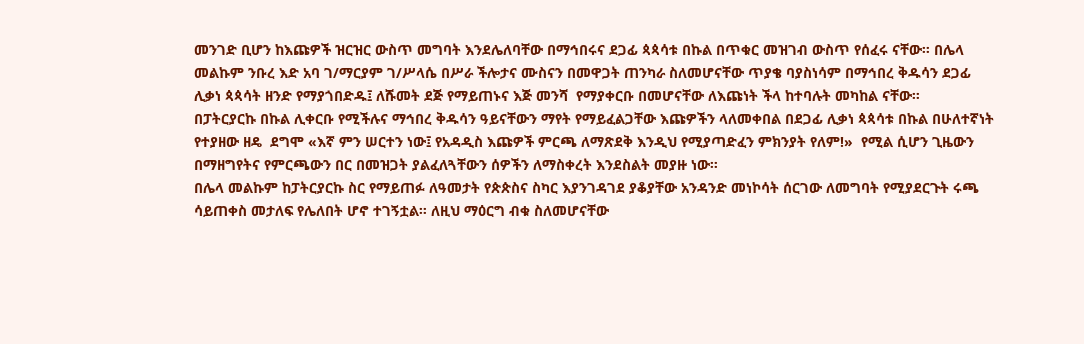መንገድ ቢሆን ከእጩዎች ዝርዝር ውስጥ መግባት እንደሌለባቸው በማኅበሩና ደጋፊ ጳጳሳቱ በኩል በጥቁር መዝገብ ውስጥ የሰፈሩ ናቸው። በሌላ መልኩም ንቡረ እድ አባ ገ/ማርያም ገ/ሥላሴ በሥራ ችሎታና ሙስናን በመዋጋት ጠንካራ ስለመሆናቸው ጥያቄ ባያስነሳም በማኅበረ ቅዱሳን ደጋፊ ሊቃነ ጳጳሳት ዘንድ የማያጎበድዱ፤ ለሹመት ደጅ የማይጠኑና እጅ መንሻ  የማያቀርቡ በመሆናቸው ለእጩነት ችላ ከተባሉት መካከል ናቸው።
በፓትርያርኩ በኩል ሊቀርቡ የሚችሉና ማኅበረ ቅዱሳን ዓይናቸውን ማየት የማይፈልጋቸው እጩዎችን ላለመቀበል በደጋፊ ሊቃነ ጳጳሳቱ በኩል በሁለተኛነት የተያዘው ዘዴ  ደግሞ «እኛ ምን ሠርተን ነው፤ የአዳዲስ እጩዎች ምርጫ ለማጽደቅ እንዲህ የሚያጣድፈን ምክንያት የለም!»  የሚል ሲሆን ጊዜውን በማዘግየትና የምርጫውን በር በመዝጋት ያልፈለጓቸውን ሰዎችን ለማስቀረት እንደስልት መያዙ ነው።
በሌላ መልኩም ከፓትርያርኩ ስር የማይጠፉ ለዓመታት የጵጵስና ስካር እያንገዳገደ ያቆያቸው አንዳንድ መነኮሳት ሰርገው ለመግባት የሚያደርጉት ሩጫ ሳይጠቀስ መታለፍ የሌለበት ሆኖ ተገኝቷል። ለዚህ ማዕርግ ብቁ ስለመሆናቸው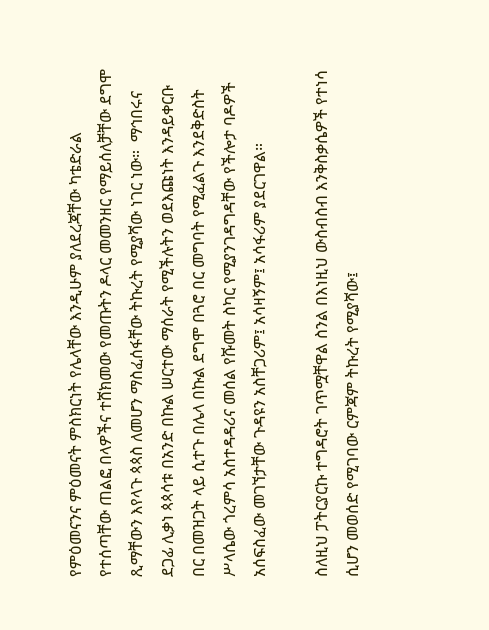የምዕመናንና ምዕመናት ምስክርነት የሌላቸው እንዲሁም ያለደረጃቸው ካቴድራል የተሰጣቸው ጠልፎ በላዎችና ተሸክመው የመጡትን ዶላር መመንዘር የማይሰለቻቸው ደግሞ ጺማቸውን እየላጉ ጳጳስ ለመሆን ማስፈሰፋቸው ትኩረት የሚያሻው ነገር ነው።  ማኅበሩና ደጋፊ ሊቃነ ጳጳሳቱ በአንድ በኩል ሠርተው ማሰራት የሚችሉትን ወደእጩነት እንዳይቀርቡ በር በመዝጋት ላይ ሲተጉ በሌላ በኩል ደግሞ በጓሮ በር መግባት የሚፈልጉ እንደቅድስት ሥላሴው ጎረምሳ አስተዳዳሪና መሰል የሹመት ስካር የሚያንገዳግዳቸው የችሎታ ባዶዎች አሰፍስፈው መገኘታቸው ጉዳዩን አስቸጋሪም፤ አሳዛኝም፤ አሳፋሪም ያደርገዋል።

ስለዚህ ፓትርያርኩ ተግዳሮት ገጥሟቸዋል ስንል በእነዚህ ውስብስብ እንቅስቃሴዎች የተነሳ ሲሆን መወሰድ የሚገባው ርምጃም ትኩረት የሚያሻው፤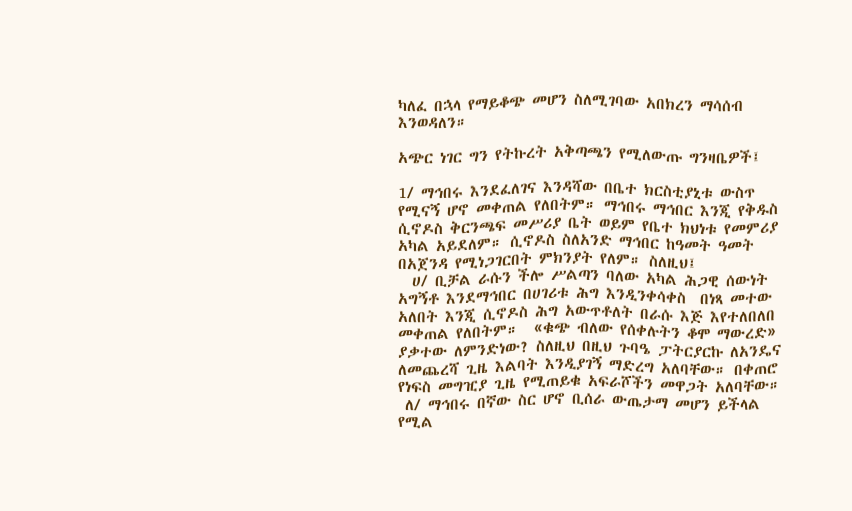ካለፈ በኋላ የማይቆጭ መሆን ስለሚገባው አበክረን ማሳሰብ እንወዳለን።

አጭር ነገር ግን የትኩረት አቅጣጫን የሚለውጡ ግንዛቤዎች፤

1/ ማኅበሩ እንደፈለገና እንዳሻው በቤተ ክርስቲያኒቱ ውስጥ የሚናኝ ሆኖ መቀጠል የለበትም። ማኅበሩ ማኅበር እንጂ የቅዱስ ሲኖዶስ ቅርንጫፍ መሥሪያ ቤት ወይም የቤተ ክህነቱ የመምሪያ አካል አይደለም። ሲኖዶስ ስለአንድ ማኅበር ከዓመት ዓመት በአጀንዳ የሚነጋገርበት ምክንያት የለም። ስለዚህ፤
  ሀ/ ቢቻል ራሱን ችሎ ሥልጣን ባለው አካል ሕጋዊ ሰውነት አግኝቶ እንደማኅበር በሀገሪቱ ሕግ እንዲንቀሳቀስ  በነጻ መተው አለበት እንጂ ሲኖዶስ ሕግ አውጥቶለት በራሱ እጅ እየተለበለበ መቀጠል የለበትም።  «ቁጭ ብለው የሰቀሉትን ቆሞ ማውረድ» ያቃተው ለምንድነው? ስለዚህ በዚህ ጉባዔ ፓትርያርኩ ለአንዴና ለመጨረሻ ጊዜ እልባት እንዲያገኝ ማድረግ አለባቸው። በቀጠሮ የነፍስ መግዢያ ጊዜ የሚጠይቁ አፍራሾችን መዋጋት አለባቸው።
 ለ/ ማኅበሩ በኛው ስር ሆኖ ቢሰራ ውጤታማ መሆን ይችላል የሚል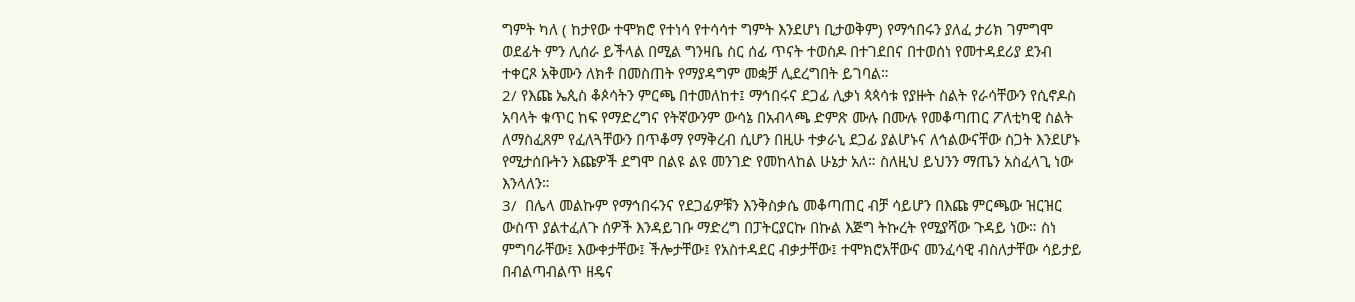ግምት ካለ ( ከታየው ተሞክሮ የተነሳ የተሳሳተ ግምት እንደሆነ ቢታወቅም) የማኅበሩን ያለፈ ታሪክ ገምግሞ ወደፊት ምን ሊሰራ ይችላል በሚል ግንዛቤ ስር ሰፊ ጥናት ተወስዶ በተገደበና በተወሰነ የመተዳደሪያ ደንብ  ተቀርጾ አቅሙን ለክቶ በመስጠት የማያዳግም መቋቻ ሊደረግበት ይገባል።
2/ የእጩ ኤጲስ ቆጶሳትን ምርጫ በተመለከተ፤ ማኅበሩና ደጋፊ ሊቃነ ጳጳሳቱ የያዙት ስልት የራሳቸውን የሲኖዶስ አባላት ቁጥር ከፍ የማድረግና የትኛውንም ውሳኔ በአብላጫ ድምጽ ሙሉ በሙሉ የመቆጣጠር ፖለቲካዊ ስልት ለማስፈጸም የፈለጓቸውን በጥቆማ የማቅረብ ሲሆን በዚሁ ተቃራኒ ደጋፊ ያልሆኑና ለኅልውናቸው ስጋት እንደሆኑ የሚታሰቡትን እጩዎች ደግሞ በልዩ ልዩ መንገድ የመከላከል ሁኔታ አለ። ስለዚህ ይህንን ማጤን አስፈላጊ ነው እንላለን።
3/  በሌላ መልኩም የማኅበሩንና የደጋፊዎቹን እንቅስቃሴ መቆጣጠር ብቻ ሳይሆን በእጩ ምርጫው ዝርዝር ውስጥ ያልተፈለጉ ሰዎች እንዳይገቡ ማድረግ በፓትርያርኩ በኩል እጅግ ትኩረት የሚያሻው ጉዳይ ነው። ስነ ምግባራቸው፤ እውቀታቸው፤ ችሎታቸው፤ የአስተዳደር ብቃታቸው፤ ተሞክሮአቸውና መንፈሳዊ ብስለታቸው ሳይታይ በብልጣብልጥ ዘዴና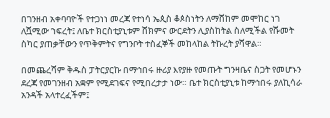በገንዘብ አቀባባዮች የተጋነነ መረጃ የተነሳ ኤጲስ ቆጶስነትን ለማሸከም መሞከር ነገ ለሿሚው ኀፍረት፤ ለቤተ ክርስቲያኒቱም ሸክምና ውርደትን ሊያስከትል ስለሚችል የሹመት ስካር ያጠቃቸውን የጥቅምትና የግንቦት ተስፈኞች መከላከል ትኩረት ያሻዋል።

በመጨረሻም ቅዱስ ፓትርያርኩ በማኅበሩ ዙሪያ እየያዙ የመጡት ግንዛቤና ስጋት የመሆኑን ደረጃ የመገንዘብ አቋም የሚደገፍና የሚበረታታ ነው። ቤተ ክርስቲያኒቱ ከማኅበሩ ያለኪሳራ አንዳች አላተረፈችም፤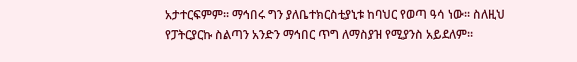አታተርፍምም። ማኅበሩ ግን ያለቤተክርስቲያኒቱ ከባህር የወጣ ዓሳ ነው። ስለዚህ የፓትርያርኩ ስልጣን አንድን ማኅበር ጥግ ለማስያዝ የሚያንስ አይደለም።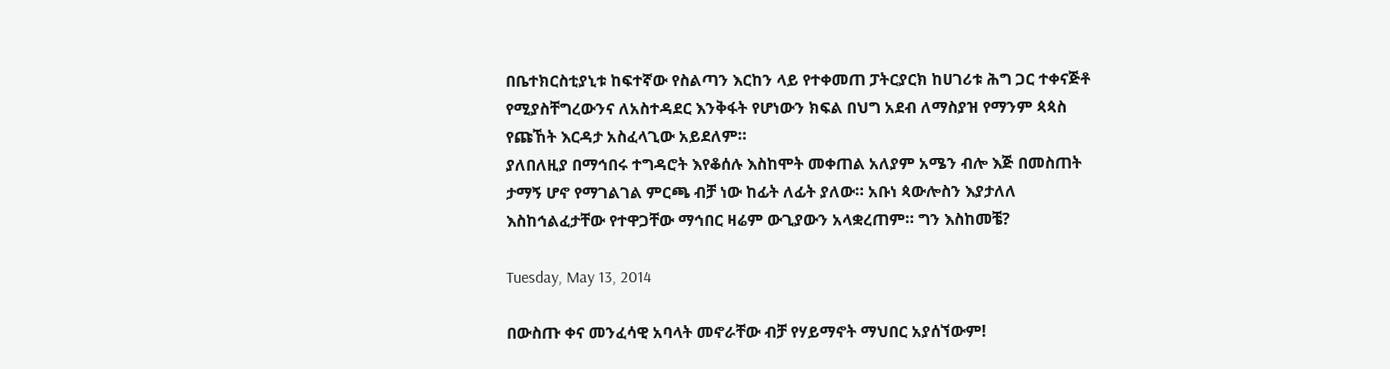በቤተክርስቲያኒቱ ከፍተኛው የስልጣን እርከን ላይ የተቀመጠ ፓትርያርክ ከሀገሪቱ ሕግ ጋር ተቀናጅቶ የሚያስቸግረውንና ለአስተዳደር እንቅፋት የሆነውን ክፍል በህግ አደብ ለማስያዝ የማንም ጳጳስ የጩኸት እርዳታ አስፈላጊው አይደለም።
ያለበለዚያ በማኅበሩ ተግዳሮት እየቆሰሉ እስከሞት መቀጠል አለያም አሜን ብሎ እጅ በመስጠት ታማኝ ሆኖ የማገልገል ምርጫ ብቻ ነው ከፊት ለፊት ያለው። አቡነ ጳውሎስን እያታለለ እስከኅልፈታቸው የተዋጋቸው ማኅበር ዛሬም ውጊያውን አላቋረጠም። ግን እስከመቼ?

Tuesday, May 13, 2014

በውስጡ ቀና መንፈሳዊ አባላት መኖራቸው ብቻ የሃይማኖት ማህበር አያሰኘውም!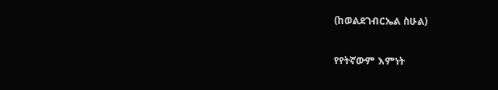(ከወልደገብርኤል ስሁል)

የየትኛውም እምነት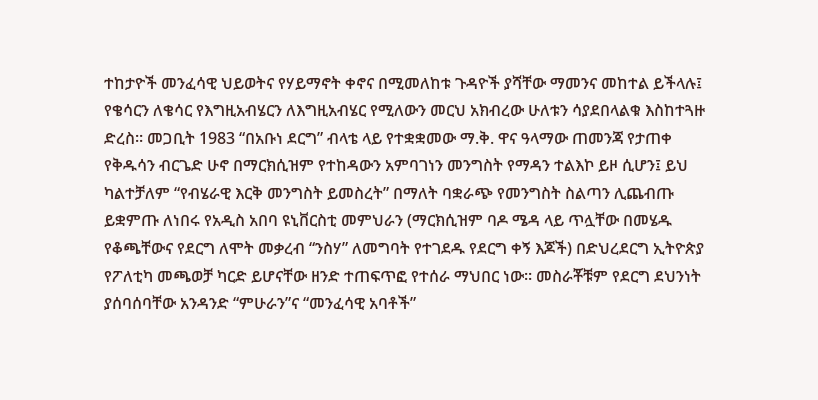ተከታዮች መንፈሳዊ ህይወትና የሃይማኖት ቀኖና በሚመለከቱ ጉዳዮች ያሻቸው ማመንና መከተል ይችላሉ፤ የቄሳርን ለቄሳር የእግዚአብሄርን ለእግዚአብሄር የሚለውን መርህ አክብረው ሁለቱን ሳያደበላልቁ እስከተጓዙ ድረስ። መጋቢት 1983 “በአቡነ ደርግ” ብላቴ ላይ የተቋቋመው ማ.ቅ. ዋና ዓላማው ጠመንጃ የታጠቀ የቅዱሳን ብርጌድ ሁኖ በማርክሲዝም የተከዳውን አምባገነን መንግስት የማዳን ተልእኮ ይዞ ሲሆን፤ ይህ ካልተቻለም “የብሄራዊ እርቅ መንግስት ይመስረት” በማለት ባቋራጭ የመንግስት ስልጣን ሊጨብጡ ይቋምጡ ለነበሩ የአዲስ አበባ ዩኒቨርስቲ መምህራን (ማርክሲዝም ባዶ ሜዳ ላይ ጥሏቸው በመሄዱ የቆጫቸውና የደርግ ለሞት መቃረብ “ንስሃ” ለመግባት የተገደዱ የደርግ ቀኝ እጆች) በድህረደርግ ኢትዮጵያ የፖለቲካ መጫወቻ ካርድ ይሆናቸው ዘንድ ተጠፍጥፎ የተሰራ ማህበር ነው። መስራቾቹም የደርግ ደህንነት ያሰባሰባቸው አንዳንድ “ምሁራን”ና “መንፈሳዊ አባቶች”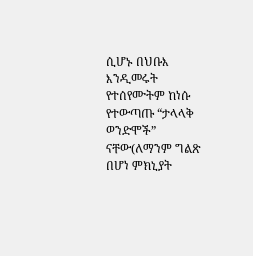ሲሆኑ በህቡእ እንዲመሩት የተሰየሙትም ከነሱ የተውጣጡ “ታላላቅ ወንድሞች” ናቸው(ለማንም ግልጽ በሆነ ምክኒያት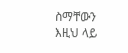ስማቸውን እዚህ ላይ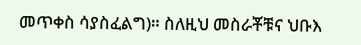መጥቀስ ሳያስፈልግ)። ስለዚህ መስራቾቹና ህቡእ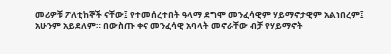መሪዎቹ ፖለቲከኞች ናቸው፤ የተመሰረተበት ዓላማ ደግሞ መንፈሳዊም ሃይማኖታዊም አልነበረም፤ አሁንም አይደለም። በውስጡ ቀና መንፈሳዊ አባላት መኖራቸው ብቻ የሃይማኖት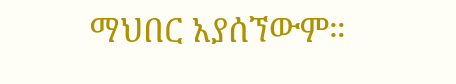ማህበር አያሰኘውም።